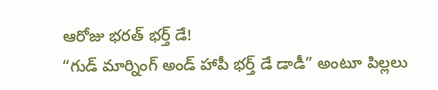ఆరోజు భరత్ భర్త్ డే!
“గుడ్ మార్నింగ్ అండ్ హాపీ భర్త్ డే డాడీ” అంటూ పిల్లలు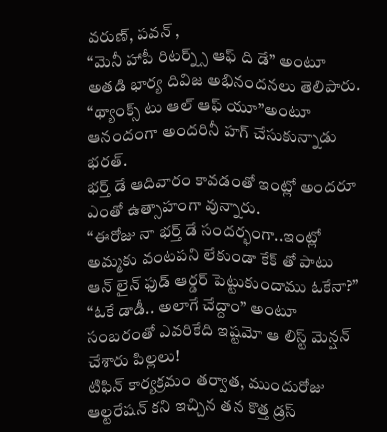వరుణ్, పవన్ ,
“మెనీ హాపీ రిటర్న్స్ ఆఫ్ ది డే” అంటూ అతడి భార్య దివిజ అభినందనలు తెలిపారు.
“థ్యాంక్స్ టు ఆల్ ఆఫ్ యూ”అంటూ ఆనందంగా అందరినీ హగ్ చేసుకున్నాడు భరత్.
భర్త్ డే ఆదివారం కావడంతో ఇంట్లో అందరూ ఎంతో ఉత్సాహంగా వున్నారు.
“ఈరోజు నా భర్త్ డే సందర్భంగా..ఇంట్లో అమ్మకు వంటపని లేకుండా కేక్ తో పాటు ఆన్ లైన్ ఫుడ్ ఆర్డర్ పెట్టుకుందాము ఓకేనా?”
“ఓకే డాడీ.. అలాగే చేద్దాం” అంటూ సంబరంతో ఎవరికేది ఇష్టమో ఆ లిస్ట్ మెన్షన్ చేశారు పిల్లలు!
టిఫిన్ కార్యక్రమం తర్వాత, ముందురోజు ఆల్టరేషన్ కని ఇచ్చిన తన కొత్త డ్రస్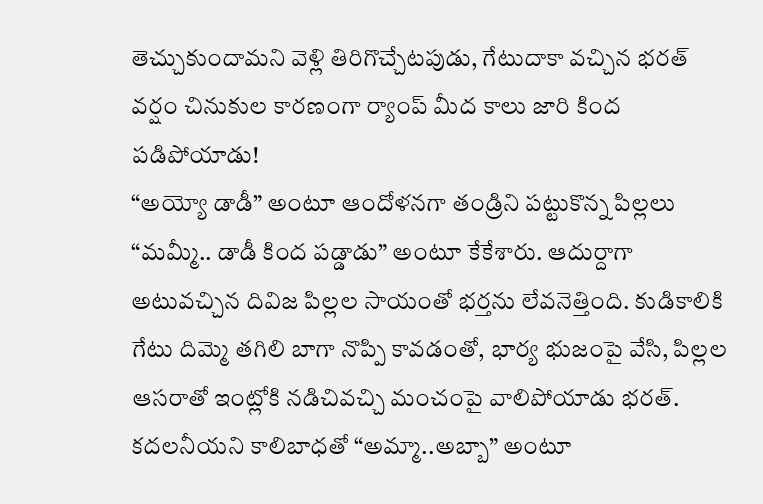తెచ్చుకుందామని వెళ్లి తిరిగొచ్చేటపుడు, గేటుదాకా వచ్చిన భరత్ వర్షం చినుకుల కారణంగా ర్యాంప్ మీద కాలు జారి కింద పడిపోయాడు!
“అయ్యో డాడీ” అంటూ ఆందోళనగా తండ్రిని పట్టుకొన్న పిల్లలు “మమ్మీ.. డాడీ కింద పడ్డాడు” అంటూ కేకేశారు. ఆదుర్దాగా అటువచ్చిన దివిజ పిల్లల సాయంతో భర్తను లేవనెత్తింది. కుడికాలికి గేటు దిమ్మె తగిలి బాగా నొప్పి కావడంతో, భార్య భుజంపై వేసి, పిల్లల ఆసరాతో ఇంట్లోకి నడిచివచ్చి మంచంపై వాలిపోయాడు భరత్. కదలనీయని కాలిబాధతో “అమ్మా..అబ్బా” అంటూ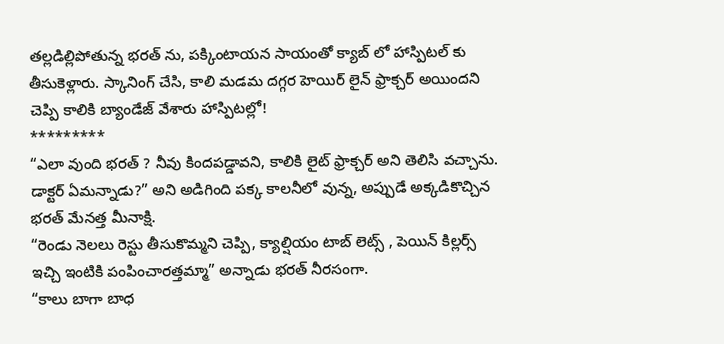తల్లడిల్లిపోతున్న భరత్ ను, పక్కింటాయన సాయంతో క్యాబ్ లో హాస్పిటల్ కు తీసుకెళ్లారు. స్కానింగ్ చేసి, కాలి మడమ దగ్గర హెయిర్ లైన్ ఫ్రాక్చర్ అయిందని చెప్పి కాలికి బ్యాండేజ్ వేశారు హాస్పిటల్లో!
*********
“ఎలా వుంది భరత్ ? నీవు కిందపడ్డావని, కాలికి లైట్ ఫ్రాక్చర్ అని తెలిసి వచ్చాను. డాక్టర్ ఏమన్నాడు?” అని అడిగింది పక్క కాలనీలో వున్న, అప్పుడే అక్కడికొచ్చిన భరత్ మేనత్త మీనాక్షి.
“రెండు నెలలు రెస్టు తీసుకొమ్మని చెప్పి, క్యాల్షియం టాబ్ లెట్స్ , పెయిన్ కిల్లర్స్ ఇచ్చి ఇంటికి పంపించారత్తమ్మా” అన్నాడు భరత్ నీరసంగా.
“కాలు బాగా బాధ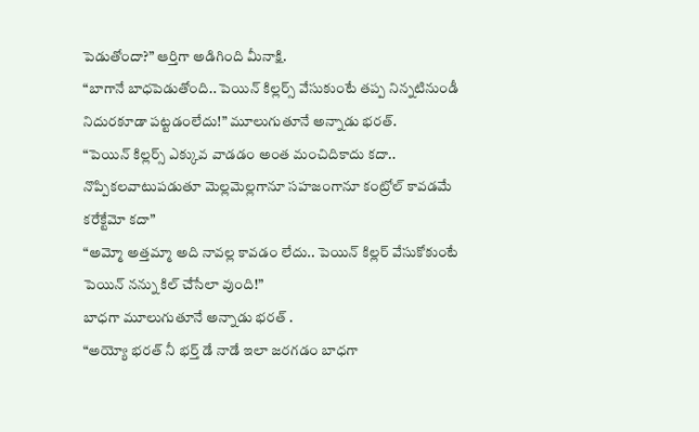పెడుతోందా?” ఆర్తిగా అడిగింది మీనాక్షి.
“బాగానే బాధపెడుతోంది.. పెయిన్ కిల్లర్స్ వేసుకుంటే తప్ప నిన్నటినుండీ నిదురకూడా పట్టడంలేదు!” మూలుగుతూనే అన్నాడు భరత్.
“పెయిన్ కిల్లర్స్ ఎక్కువ వాడడం అంత మంచిదికాదు కదా.. నొప్పికలవాటుపడుతూ మెల్లమెల్లగానూ సహజంగానూ కంట్రోల్ కావడమే కరేక్టేమో కదా”
“అమ్మో అత్తమ్మా అది నావల్ల కావడం లేదు.. పెయిన్ కిల్లర్ వేసుకోకుంటే పెయిన్ నన్ను కిల్ చేసేలా వుంది!”
బాధగా మూలుగుతూనే అన్నాడు భరత్ .
“అయ్యో భరత్ నీ భర్త్ డే నాడే ఇలా జరగడం బాధగా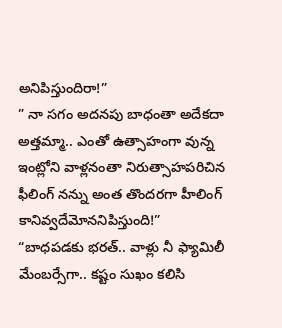అనిపిస్తుందిరా!”
” నా సగం అదనపు బాధంతా అదేకదా అత్తమ్మా.. ఎంతో ఉత్సాహంగా వున్న ఇంట్లోని వాళ్లనంతా నిరుత్సాహపరిచిన ఫీలింగ్ నన్ను అంత తొందరగా హీలింగ్ కానివ్వదేమోననిపిస్తుంది!”
“బాధపడకు భరత్.. వాళ్లు నీ ఫ్యామిలీ మేంబర్సేగా.. కష్టం సుఖం కలిసి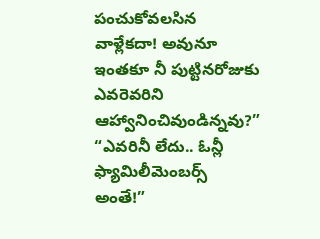పంచుకోవలసిన వాళ్లేకదా! అవునూ ఇంతకూ నీ పుట్టినరోజుకు ఎవరెవరిని ఆహ్వానించివుండిన్నవు?”
“ఎవరినీ లేదు.. ఓన్లీ ఫ్యామిలీమెంబర్స్ అంతే!”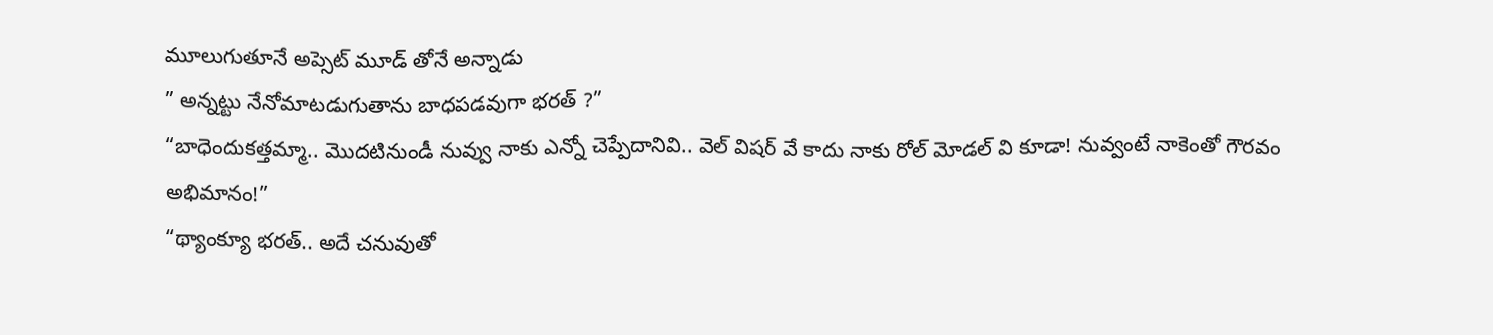మూలుగుతూనే అప్సెట్ మూడ్ తోనే అన్నాడు
” అన్నట్టు నేనోమాటడుగుతాను బాధపడవుగా భరత్ ?”
“బాధెందుకత్తమ్మా.. మొదటినుండీ నువ్వు నాకు ఎన్నో చెప్పేదానివి.. వెల్ విషర్ వే కాదు నాకు రోల్ మోడల్ వి కూడా! నువ్వంటే నాకెంతో గౌరవం అభిమానం!”
“థ్యాంక్యూ భరత్.. అదే చనువుతో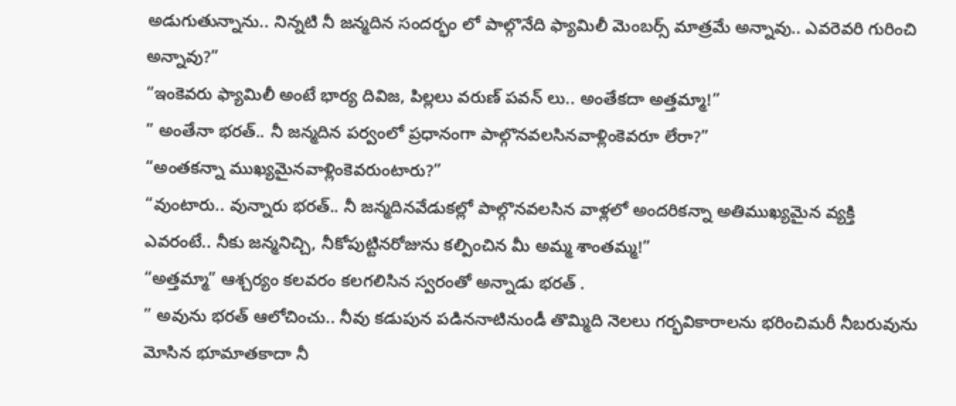అడుగుతున్నాను.. నిన్నటి నీ జన్మదిన సందర్భం లో పాల్గొనేది ఫ్యామిలీ మెంబర్స్ మాత్రమే అన్నావు.. ఎవరెవరి గురించి అన్నావు?”
“ఇంకెవరు ఫ్యామిలీ అంటే భార్య దివిజ, పిల్లలు వరుణ్ పవన్ లు.. అంతేకదా అత్తమ్మా!”
” అంతేనా భరత్.. నీ జన్మదిన పర్వంలో ప్రధానంగా పాల్గొనవలసినవాళ్లింకెవరూ లేరా?”
“అంతకన్నా ముఖ్యమైనవాళ్లింకెవరుంటారు?”
“వుంటారు.. వున్నారు భరత్.. నీ జన్మదినవేడుకల్లో పాల్గొనవలసిన వాళ్లలో అందరికన్నా అతిముఖ్యమైన వ్యక్తి ఎవరంటే.. నీకు జన్మనిచ్చి, నీకోపుట్టినరోజును కల్పించిన మీ అమ్మ శాంతమ్మ!”
“అత్తమ్మా” ఆశ్చర్యం కలవరం కలగలిసిన స్వరంతో అన్నాడు భరత్ .
” అవును భరత్ ఆలోచించు.. నీవు కడుపున పడిననాటినుండీ తొమ్మిది నెలలు గర్భవికారాలను భరించిమరీ నీబరువును మోసిన భూమాతకాదా నీ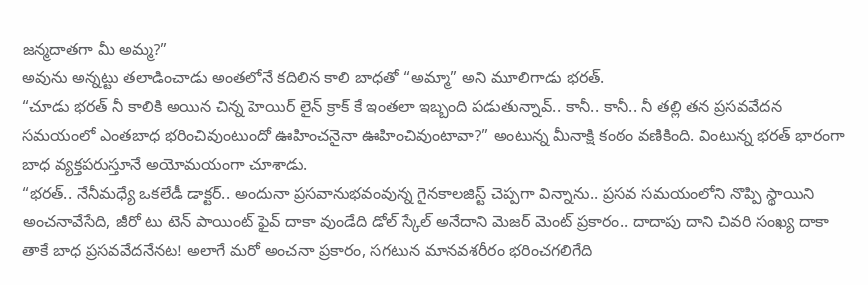జన్మదాతగా మీ అమ్మ?”
అవును అన్నట్టు తలాడించాడు అంతలోనే కదిలిన కాలి బాధతో “అమ్మా” అని మూలిగాడు భరత్.
“చూడు భరత్ నీ కాలికి అయిన చిన్న హెయిర్ లైన్ క్రాక్ కే ఇంతలా ఇబ్బంది పడుతున్నావ్.. కానీ.. కానీ.. నీ తల్లి తన ప్రసవవేదన సమయంలో ఎంతబాధ భరించివుంటుందో ఊహించనైనా ఊహించివుంటావా?” అంటున్న మీనాక్షి కంఠం వణికింది. వింటున్న భరత్ భారంగా బాధ వ్యక్తపరుస్తూనే అయోమయంగా చూశాడు.
“భరత్.. నేనీమధ్యే ఒకలేడీ డాక్టర్.. అందునా ప్రసవానుభవంవున్న గైనకాలజిస్ట్ చెప్పగా విన్నాను.. ప్రసవ సమయంలోని నొప్పి స్థాయిని అంచనావేసేది, జీరో టు టెన్ పాయింట్ ఫైవ్ దాకా వుండేది డోల్ స్కేల్ అనేదాని మెజర్ మెంట్ ప్రకారం.. దాదాపు దాని చివరి సంఖ్య దాకా తాకే బాధ ప్రసవవేదనేనట! అలాగే మరో అంచనా ప్రకారం, సగటున మానవశరీరం భరించగలిగేది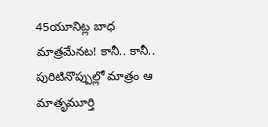45యూనిట్ల బాధ మాత్రమేనట! కానీ.. కానీ.. పురిటినొప్పుల్లో మాత్రం ఆ మాతృమూర్తి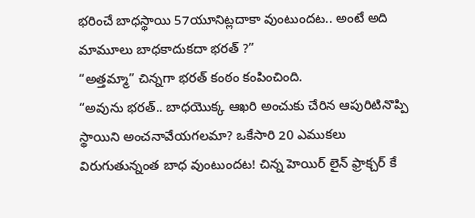భరించే బాధస్థాయి 57యూనిట్లదాకా వుంటుందట.. అంటే అది మామూలు బాధకాదుకదా భరత్ ?”
“అత్తమ్మా” చిన్నగా భరత్ కంఠం కంపించింది.
“అవును భరత్.. బాధయొక్క ఆఖరి అంచుకు చేరిన ఆపురిటినొప్పి స్థాయిని అంచనావేయగలమా? ఒకేసారి 20 ఎముకలు విరుగుతున్నంత బాధ వుంటుందట! చిన్న హెయిర్ లైన్ ఫ్రాక్చర్ కే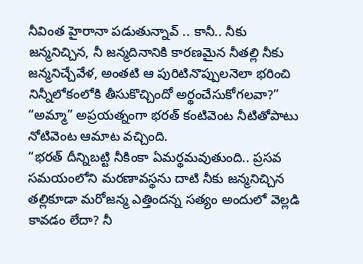నీవింత హైరానా పడుతున్నావ్ .. కానీ.. నీకు జన్మనిచ్చిన, నీ జన్మదినానికి కారణమైన నీతల్లి నీకు జన్మనిచ్చేవేళ, అంతటి ఆ పురిటినొప్పులనెలా భరించి నిన్నీలోకంలోకి తీసుకొచ్చిందో అర్థంచేసుకోగలవా?”
“అమ్మా” అప్రయత్నంగా భరత్ కంటివెంట నీటితోపాటు నోటివెంట ఆమాట వచ్చింది.
“భరత్ దీన్నిబట్టి నీకింకా ఏమర్థమవుతుంది.. ప్రసవ సమయంలోని మరణావస్థను దాటి నీకు జన్మనిచ్చిన తల్లికూడా మరోజన్మ ఎత్తిందన్న సత్యం అందులో వెల్లడి కావడం లేదా? నీ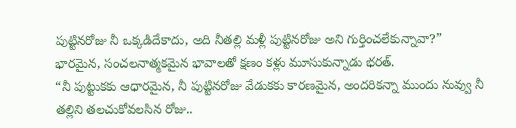పుట్టినరోజు నీ ఒక్కడిదేకాదు, అది నీతల్లి మళ్లీ పుట్టినరోజు అని గుర్తించలేకున్నావా?”
భారమైన, సంచలనాత్మకమైన భావాలతో క్షణం కళ్లు మూసుకున్నాడు భరత్.
“నీ పుట్టుకకు ఆధారమైన, నీ పుట్టినరోజు వేడుకకు కారణమైన, అందరికన్నా ముందు నువ్వు నీ తల్లిని తలచుకోవలసిన రోజు..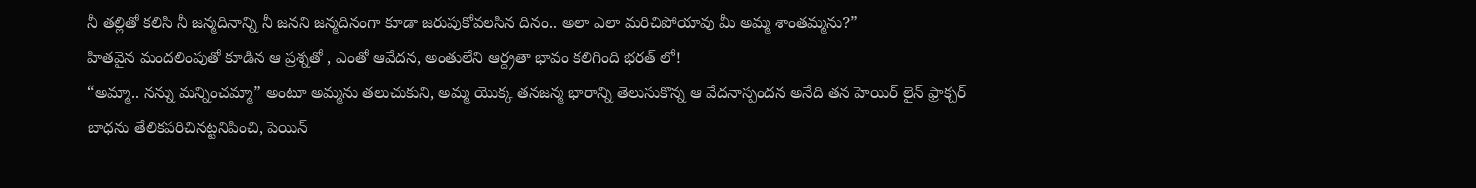నీ తల్లితో కలిసి నీ జన్మదినాన్ని నీ జనని జన్మదినంగా కూడా జరుపుకోవలసిన దినం.. అలా ఎలా మరిచిపోయావు మీ అమ్మ శాంతమ్మను?”
హితవైన మందలింపుతో కూడిన ఆ ప్రశ్నతో , ఎంతో ఆవేదన, అంతులేని ఆర్ద్రతా భావం కలిగింది భరత్ లో!
“అమ్మా.. నన్ను మన్నించమ్మా” అంటూ అమ్మను తలుచుకుని, అమ్మ యొక్క తనజన్మ భారాన్ని తెలుసుకొన్న ఆ వేదనాస్పందన అనేది తన హెయిర్ లైన్ ఫ్రాక్చర్ బాధను తేలికపరిచినట్టనిపించి, పెయిన్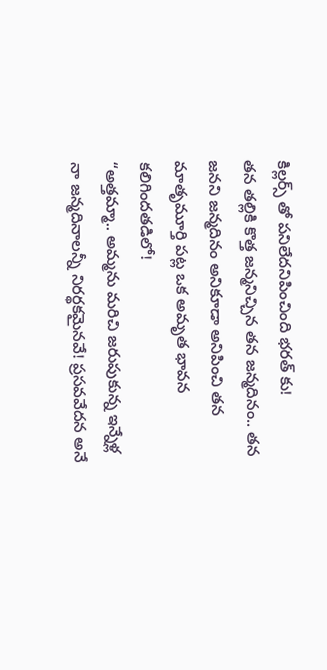కిల్లర్స్ తో పనిలేదనిపించింది భరత్ కు!
తన తల్లికి కొత్త జన్మనిచ్చిన తన జన్మదినం.. తన జనని జన్మదినం అనికూడా అనిపించి తన మాతృమూర్తి పట్ల ఒక అమృత భావన కలిగిందతడిలో!
“అత్తమ్మా.. అమ్మను మరిచి జరుపుకున్న ఇన్నేళ్ల నా జన్మదినాలన్నీ నిరర్థకమైనవే! ప్రసవవేదన అనే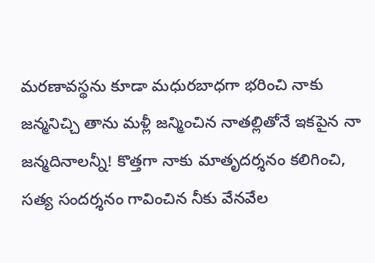మరణావస్థను కూడా మధురబాధగా భరించి నాకు జన్మనిచ్చి తాను మళ్లీ జన్మించిన నాతల్లితోనే ఇకపైన నా జన్మదినాలన్నీ! కొత్తగా నాకు మాతృదర్శనం కలిగించి, సత్య సందర్శనం గావించిన నీకు వేనవేల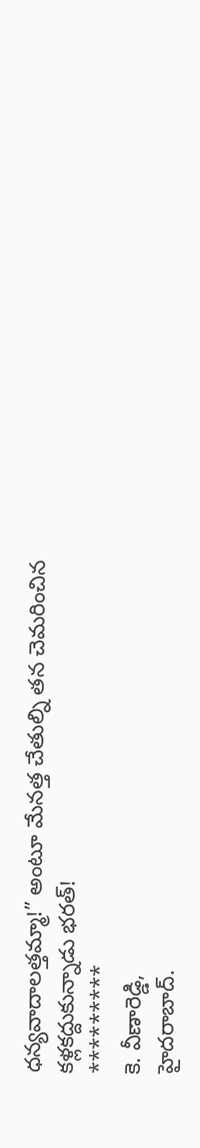ధన్యవాదాలత్తమ్మా!” అంటూ మేనత్త చేతుల్ని తన చెమరించిన కళ్లకద్దుకున్నాడు భరత్!
*********
కె. వీణారెడ్డి,
హైదరాబాద్.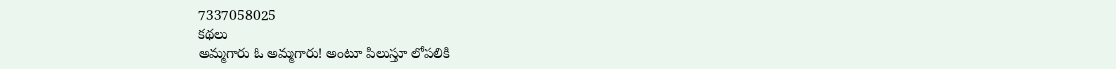7337058025
కథలు
అమ్మగారు ఓ అమ్మగారు! అంటూ పిలుస్తూ లోపలికి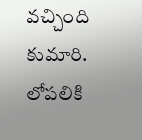వచ్చింది కుమారి.
లోపలికి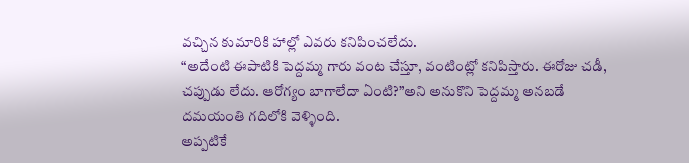వచ్చిన కుమారికి హాల్లో ఎవరు కనిపించలేదు.
“అదేంటి ఈపాటికి పెద్దమ్మ గారు వంట చేస్తూ, వంటింట్లో కనిపిస్తారు. ఈరోజు చడీ, చప్పుడు లేదు. ఆరోగ్యం బాగాలేదా ఏంటి?”అని అనుకొని పెద్దమ్మ అనబడే దమయంతి గదిలోకి వెళ్ళింది.
అప్పటికే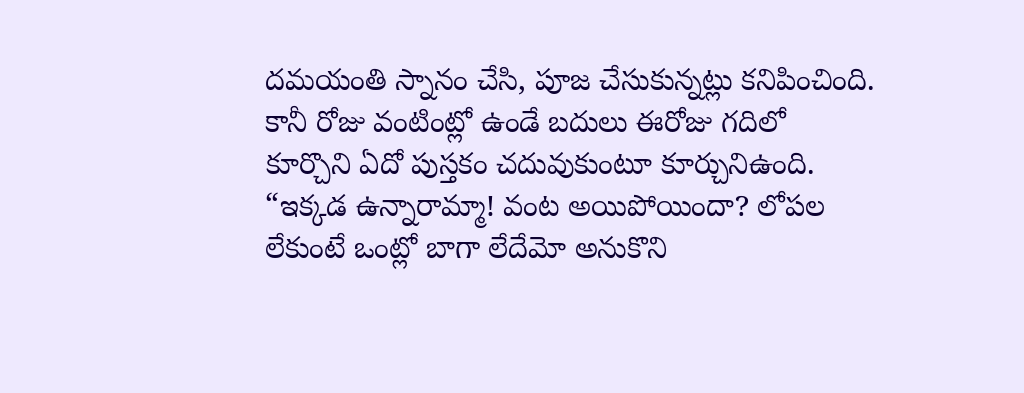దమయంతి స్నానం చేసి, పూజ చేసుకున్నట్లు కనిపించింది. కానీ రోజు వంటింట్లో ఉండే బదులు ఈరోజు గదిలో కూర్చొని ఏదో పుస్తకం చదువుకుంటూ కూర్చునిఉంది.
“ఇక్కడ ఉన్నారామ్మా! వంట అయిపోయిందా? లోపల లేకుంటే ఒంట్లో బాగా లేదేమో అనుకొని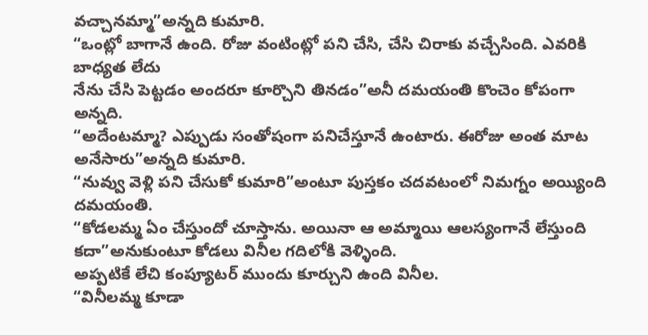వచ్చానమ్మా”అన్నది కుమారి.
“ఒంట్లో బాగానే ఉంది. రోజు వంటింట్లో పని చేసి, చేసి చిరాకు వచ్చేసింది. ఎవరికి బాధ్యత లేదు
నేను చేసి పెట్టడం అందరూ కూర్చొని తినడం”అనీ దమయంతి కొంచెం కోపంగా అన్నది.
“అదేంటమ్మా? ఎప్పుడు సంతోషంగా పనిచేస్తూనే ఉంటారు. ఈరోజు అంత మాట అనేసారు”అన్నది కుమారి.
“నువ్వు వెళ్లి పని చేసుకో కుమారి”అంటూ పుస్తకం చదవటంలో నిమగ్నం అయ్యింది దమయంతి.
“కోడలమ్మ ఏం చేస్తుందో చూస్తాను. అయినా ఆ అమ్మాయి ఆలస్యంగానే లేస్తుంది కదా”అనుకుంటూ కోడలు వినీల గదిలోకి వెళ్ళింది.
అప్పటికే లేచి కంప్యూటర్ ముందు కూర్చుని ఉంది వినీల.
“వినీలమ్మ కూడా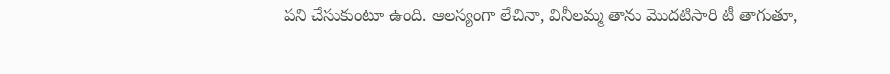పని చేసుకుంటూ ఉంది. ఆలస్యంగా లేచినా, వినీలమ్మ తాను మొదటిసారి టీ తాగుతూ,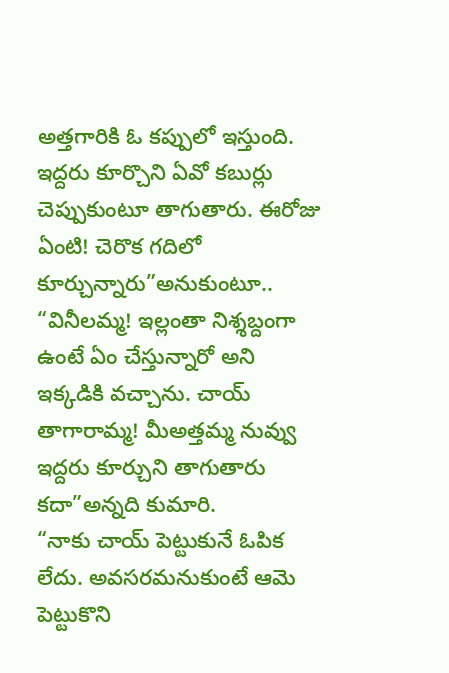అత్తగారికి ఓ కప్పులో ఇస్తుంది. ఇద్దరు కూర్చొని ఏవో కబుర్లు చెప్పుకుంటూ తాగుతారు. ఈరోజు ఏంటి! చెరొక గదిలో కూర్చున్నారు”అనుకుంటూ..
“వినీలమ్మ! ఇల్లంతా నిశ్శబ్దంగా ఉంటే ఏం చేస్తున్నారో అని ఇక్కడికి వచ్చాను. చాయ్ తాగారామ్మ! మీఅత్తమ్మ నువ్వు ఇద్దరు కూర్చుని తాగుతారు కదా”అన్నది కుమారి.
“నాకు చాయ్ పెట్టుకునే ఓపిక లేదు. అవసరమనుకుంటే ఆమె పెట్టుకొని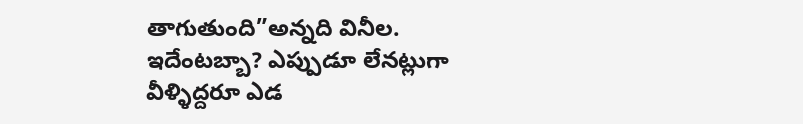తాగుతుంది”అన్నది వినీల.
ఇదేంటబ్బా? ఎప్పుడూ లేనట్లుగా వీళ్ళిద్దరూ ఎడ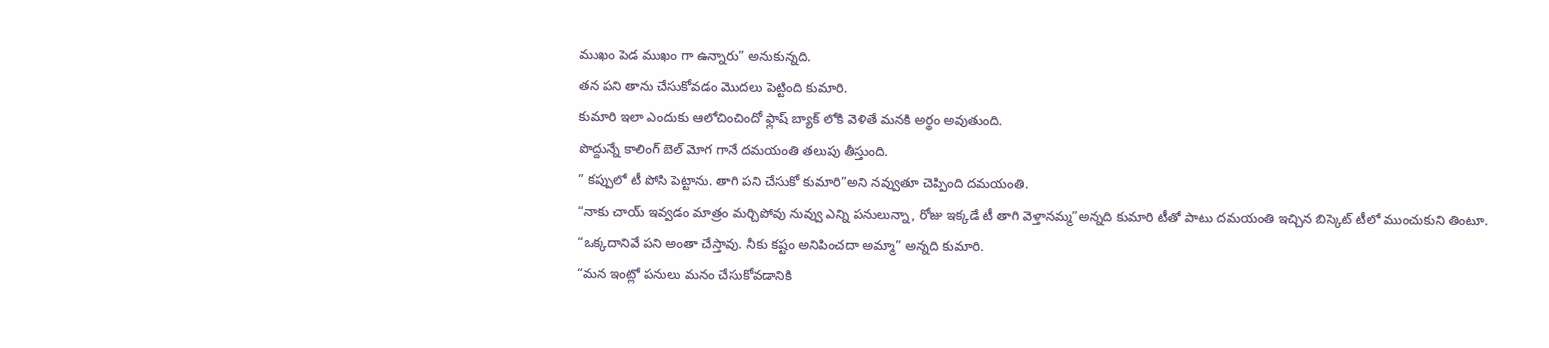ముఖం పెడ ముఖం గా ఉన్నారు” అనుకున్నది.
తన పని తాను చేసుకోవడం మొదలు పెట్టింది కుమారి.
కుమారి ఇలా ఎందుకు ఆలోచించిందో ఫ్లాష్ బ్యాక్ లోకి వెళితే మనకి అర్థం అవుతుంది.
పొద్దున్నే కాలింగ్ బెల్ మోగ గానే దమయంతి తలుపు తీస్తుంది.
” కప్పులో టీ పోసి పెట్టాను. తాగి పని చేసుకో కుమారి”అని నవ్వుతూ చెప్పింది దమయంతి.
“నాకు చాయ్ ఇవ్వడం మాత్రం మర్చిపోవు నువ్వు ఎన్ని పనులున్నా, రోజు ఇక్కడే టీ తాగి వెళ్తానమ్మ”అన్నది కుమారి టీతో పాటు దమయంతి ఇచ్చిన బిస్కెట్ టీలో ముంచుకుని తింటూ.
“ఒక్కదానివే పని అంతా చేస్తావు. నీకు కష్టం అనిపించదా అమ్మా” అన్నది కుమారి.
“మన ఇంట్లో పనులు మనం చేసుకోవడానికి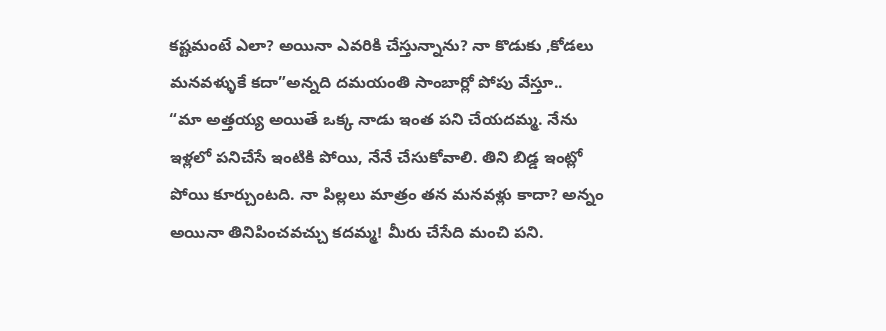కష్టమంటే ఎలా? అయినా ఎవరికి చేస్తున్నాను? నా కొడుకు ,కోడలు మనవళ్ళుకే కదా”అన్నది దమయంతి సాంబార్లో పోపు వేస్తూ..
“మా అత్తయ్య అయితే ఒక్క నాడు ఇంత పని చేయదమ్మ. నేను ఇళ్లలో పనిచేసే ఇంటికి పోయి, నేనే చేసుకోవాలి. తిని బిడ్డ ఇంట్లో పోయి కూర్చుంటది. నా పిల్లలు మాత్రం తన మనవళ్లు కాదా? అన్నం అయినా తినిపించవచ్చు కదమ్మ! మీరు చేసేది మంచి పని.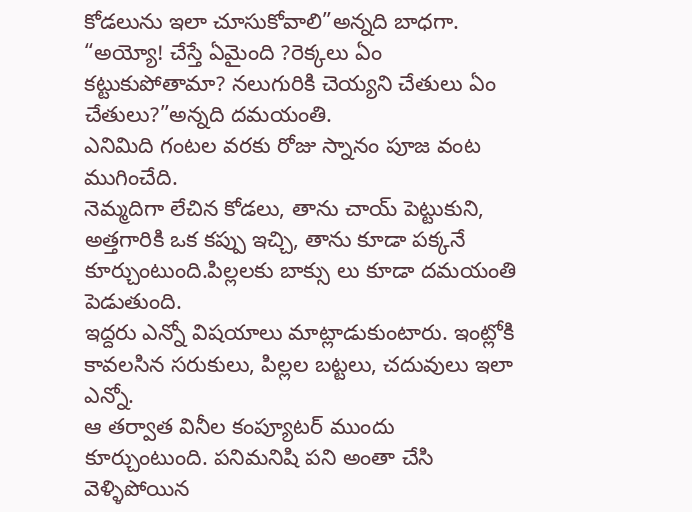కోడలును ఇలా చూసుకోవాలి”అన్నది బాధగా.
“అయ్యో! చేస్తే ఏమైంది ?రెక్కలు ఏం కట్టుకుపోతామా? నలుగురికి చెయ్యని చేతులు ఏం చేతులు?”అన్నది దమయంతి.
ఎనిమిది గంటల వరకు రోజు స్నానం పూజ వంట ముగించేది.
నెమ్మదిగా లేచిన కోడలు, తాను చాయ్ పెట్టుకుని, అత్తగారికి ఒక కప్పు ఇచ్చి, తాను కూడా పక్కనే కూర్చుంటుంది.పిల్లలకు బాక్సు లు కూడా దమయంతి పెడుతుంది.
ఇద్దరు ఎన్నో విషయాలు మాట్లాడుకుంటారు. ఇంట్లోకి కావలసిన సరుకులు, పిల్లల బట్టలు, చదువులు ఇలా ఎన్నో.
ఆ తర్వాత వినీల కంప్యూటర్ ముందు కూర్చుంటుంది. పనిమనిషి పని అంతా చేసి వెళ్ళిపోయిన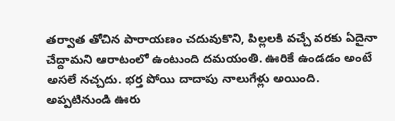తర్వాత తోచిన పారాయణం చదువుకొని, పిల్లలకి వచ్చే వరకు ఏదైనా చేద్దామని ఆరాటంలో ఉంటుంది దమయంతి. ఊరికే ఉండడం అంటే అసలే నచ్చదు. భర్త పోయి దాదాపు నాలుగేళ్లు అయింది. అప్పటినుండి ఊరు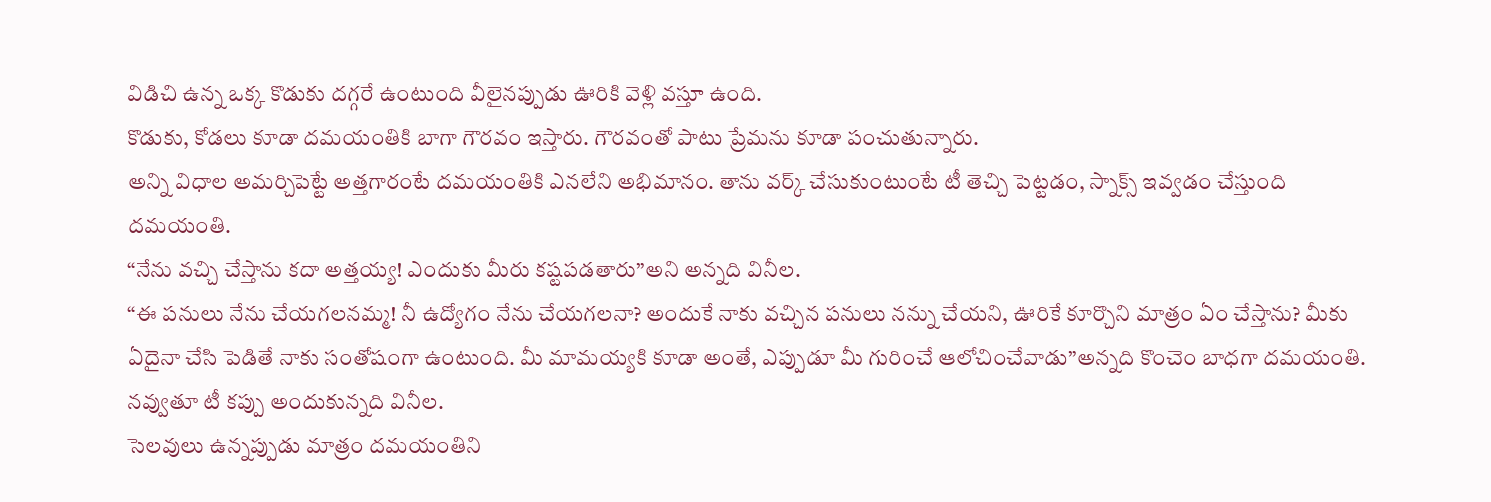విడిచి ఉన్న ఒక్క కొడుకు దగ్గరే ఉంటుంది వీలైనప్పుడు ఊరికి వెళ్లి వస్తూ ఉంది.
కొడుకు, కోడలు కూడా దమయంతికి బాగా గౌరవం ఇస్తారు. గౌరవంతో పాటు ప్రేమను కూడా పంచుతున్నారు.
అన్ని విధాల అమర్చిపెట్టే అత్తగారంటే దమయంతికి ఎనలేని అభిమానం. తాను వర్క్ చేసుకుంటుంటే టీ తెచ్చి పెట్టడం, స్నాక్స్ ఇవ్వడం చేస్తుంది దమయంతి.
“నేను వచ్చి చేస్తాను కదా అత్తయ్య! ఎందుకు మీరు కష్టపడతారు”అని అన్నది వినీల.
“ఈ పనులు నేను చేయగలనమ్మ! నీ ఉద్యోగం నేను చేయగలనా? అందుకే నాకు వచ్చిన పనులు నన్ను చేయని, ఊరికే కూర్చొని మాత్రం ఏం చేస్తాను? మీకు ఏదైనా చేసి పెడితే నాకు సంతోషంగా ఉంటుంది. మీ మామయ్యకి కూడా అంతే, ఎప్పుడూ మీ గురించే ఆలోచించేవాడు”అన్నది కొంచెం బాధగా దమయంతి.
నవ్వుతూ టీ కప్పు అందుకున్నది వినీల.
సెలవులు ఉన్నప్పుడు మాత్రం దమయంతిని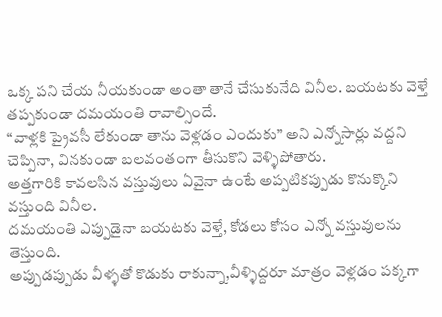ఒక్క పని చేయ నీయకుండా అంతా తానే చేసుకునేది వినీల. బయటకు వెళ్తే తప్పకుండా దమయంతి రావాల్సిందే.
“వాళ్లకి ప్రైవసీ లేకుండా తాను వెళ్లడం ఎందుకు” అని ఎన్నోసార్లు వద్దని చెప్పినా, వినకుండా బలవంతంగా తీసుకొని వెళ్ళిపోతారు.
అత్తగారికి కావలసిన వస్తువులు ఏవైనా ఉంటే అప్పటికప్పుడు కొనుక్కొని వస్తుంది వినీల.
దమయంతి ఎప్పుడైనా బయటకు వెళ్తే, కోడలు కోసం ఎన్నో వస్తువులను తెస్తుంది.
అప్పుడప్పుడు వీళ్ళతో కొడుకు రాకున్నా,వీళ్ళిద్దరూ మాత్రం వెళ్లడం పక్కగా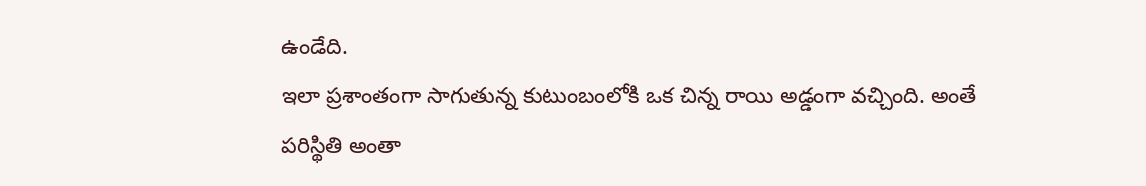ఉండేది.
ఇలా ప్రశాంతంగా సాగుతున్న కుటుంబంలోకి ఒక చిన్న రాయి అడ్డంగా వచ్చింది. అంతే పరిస్థితి అంతా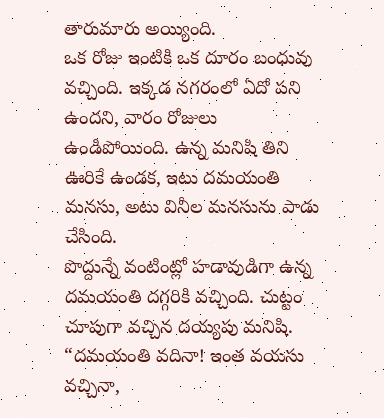తారుమారు అయ్యింది.
ఒక రోజు ఇంటికి ఒక దూరం బంధువు వచ్చింది. ఇక్కడ నగరంలో ఏదో పని ఉందని, వారం రోజులు ఉండిపోయింది. ఉన్న మనిషి తిని ఊరికే ఉండక, ఇటు దమయంతి మనసు, అటు వినీల మనసును పాడు చేసింది.
పొద్దున్నే వంటింట్లో హడావుడిగా ఉన్న దమయంతి దగ్గరికి వచ్చింది. చుట్టం చూపుగా వచ్చిన దయ్యపు మనిషి.
“దమయంతి వదినా! ఇంత వయసు వచ్చినా,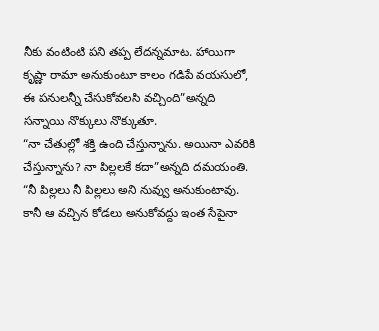నీకు వంటింటి పని తప్ప లేదన్నమాట. హాయిగా కృష్ణా రామా అనుకుంటూ కాలం గడిపే వయసులో, ఈ పనులన్నీ చేసుకోవలసి వచ్చింది”అన్నది సన్నాయి నొక్కులు నొక్కుతూ.
“నా చేతుల్లో శక్తి ఉంది చేస్తున్నాను. అయినా ఎవరికి చేస్తున్నాను? నా పిల్లలకే కదా”అన్నది దమయంతి.
“నీ పిల్లలు నీ పిల్లలు అని నువ్వు అనుకుంటావు. కానీ ఆ వచ్చిన కోడలు అనుకోవద్దు ఇంత సేపైనా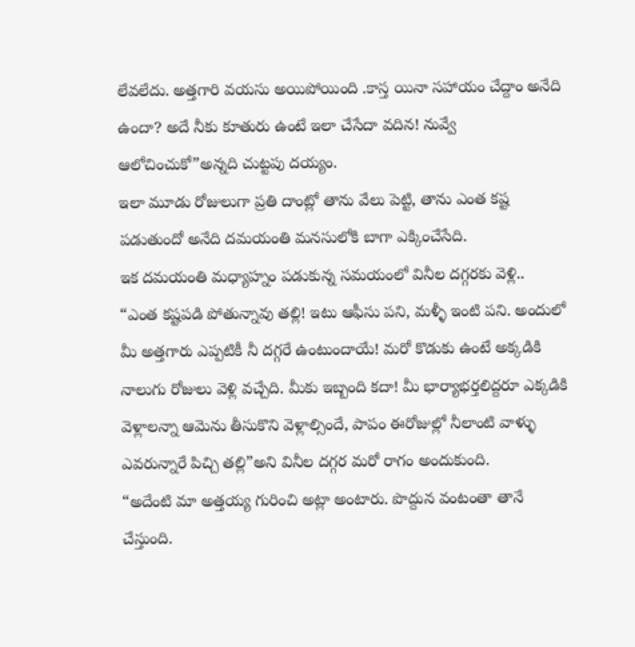లేవలేదు. అత్తగారి వయసు అయిపోయింది .కాస్త యినా సహాయం చేద్దాం అనేది ఉందా? అదే నీకు కూతురు ఉంటే ఇలా చేసేదా వదిన! నువ్వే ఆలోచించుకో”అన్నది చుట్టపు దయ్యం.
ఇలా మూడు రోజులుగా ప్రతి దాంట్లో తాను వేలు పెట్టి, తాను ఎంత కష్ట పడుతుందో అనేది దమయంతి మనసులోకి బాగా ఎక్కించేసేది.
ఇక దమయంతి మధ్యాహ్నం పడుకున్న సమయంలో వినీల దగ్గరకు వెళ్లి..
“ఎంత కష్టపడి పోతున్నావు తల్లి! ఇటు ఆఫీసు పని, మళ్ళీ ఇంటి పని. అందులో మీ అత్తగారు ఎప్పటికీ నీ దగ్గరే ఉంటుందాయే! మరో కొడుకు ఉంటే అక్కడికి నాలుగు రోజులు వెళ్లి వచ్చేది. మీకు ఇబ్బంది కదా! మీ భార్యాభర్తలిద్దరూ ఎక్కడికి వెళ్లాలన్నా ఆమెను తీసుకొని వెళ్లాల్సిందే, పాపం ఈరోజుల్లో నీలాంటి వాళ్ళు ఎవరున్నారే పిచ్చి తల్లి”అని వినీల దగ్గర మరో రాగం అందుకుంది.
“అదేంటి మా అత్తయ్య గురించి అట్లా అంటారు. పొద్దున వంటంతా తానే చేస్తుంది.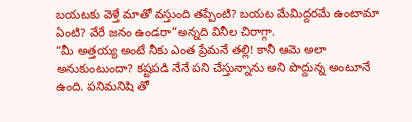బయటకు వెళ్తే మాతో వస్తుంది తప్పేంటి? బయట మేమిద్దరమే ఉంటామా ఏంటి? వేరే జనం ఉండరా”అన్నది వినీల చిరాగ్గా.
“మీ అత్తయ్య అంటే నీకు ఎంత ప్రేమనే తల్లి! కానీ ఆమె అలా అనుకుంటుందా? కష్టపడి నేనే పని చేస్తున్నాను అని పొద్దున్న అంటూనే ఉంది. పనిమనిషి తో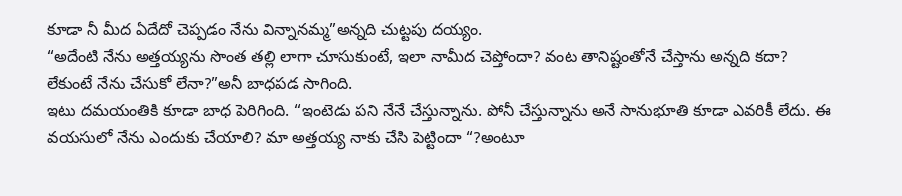కూడా నీ మీద ఏదేదో చెప్పడం నేను విన్నానమ్మ”అన్నది చుట్టపు దయ్యం.
“అదేంటి నేను అత్తయ్యను సొంత తల్లి లాగా చూసుకుంటే, ఇలా నామీద చెప్తోందా? వంట తానిష్టంతోనే చేస్తాను అన్నది కదా? లేకుంటే నేను చేసుకో లేనా?”అనీ బాధపడ సాగింది.
ఇటు దమయంతికి కూడా బాధ పెరిగింది. “ఇంటెడు పని నేనే చేస్తున్నాను. పోనీ చేస్తున్నాను అనే సానుభూతి కూడా ఎవరికీ లేదు. ఈ వయసులో నేను ఎందుకు చేయాలి? మా అత్తయ్య నాకు చేసి పెట్టిందా “?అంటూ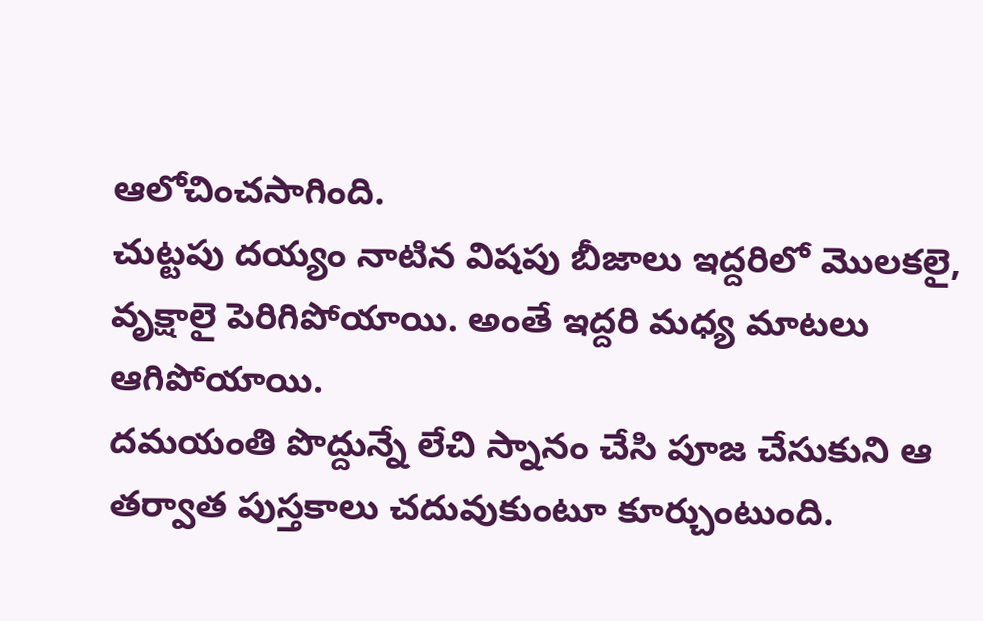ఆలోచించసాగింది.
చుట్టపు దయ్యం నాటిన విషపు బీజాలు ఇద్దరిలో మొలకలై, వృక్షాలై పెరిగిపోయాయి. అంతే ఇద్దరి మధ్య మాటలు ఆగిపోయాయి.
దమయంతి పొద్దున్నే లేచి స్నానం చేసి పూజ చేసుకుని ఆ తర్వాత పుస్తకాలు చదువుకుంటూ కూర్చుంటుంది.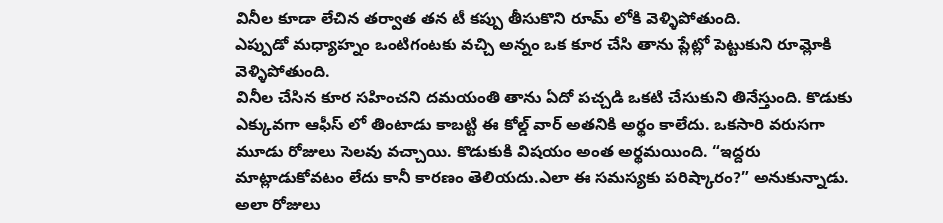వినీల కూడా లేచిన తర్వాత తన టీ కప్పు తీసుకొని రూమ్ లోకి వెళ్ళిపోతుంది.
ఎప్పుడో మధ్యాహ్నం ఒంటిగంటకు వచ్చి అన్నం ఒక కూర చేసి తాను ప్లేట్లో పెట్టుకుని రూమ్లోకి వెళ్ళిపోతుంది.
వినీల చేసిన కూర సహించని దమయంతి తాను ఏదో పచ్చడి ఒకటి చేసుకుని తినేస్తుంది. కొడుకు ఎక్కువగా ఆఫీస్ లో తింటాడు కాబట్టి ఈ కోల్డ్ వార్ అతనికి అర్థం కాలేదు. ఒకసారి వరుసగా మూడు రోజులు సెలవు వచ్చాయి. కొడుకుకి విషయం అంత అర్థమయింది. “ఇద్దరు మాట్లాడుకోవటం లేదు కానీ కారణం తెలియదు.ఎలా ఈ సమస్యకు పరిష్కారం?” అనుకున్నాడు.
అలా రోజులు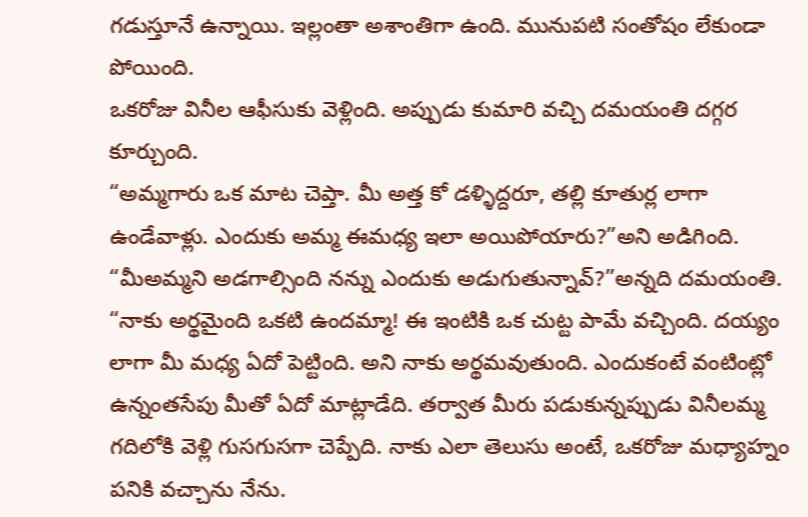గడుస్తూనే ఉన్నాయి. ఇల్లంతా అశాంతిగా ఉంది. మునుపటి సంతోషం లేకుండా పోయింది.
ఒకరోజు వినీల ఆఫీసుకు వెళ్లింది. అప్పుడు కుమారి వచ్చి దమయంతి దగ్గర కూర్చుంది.
“అమ్మగారు ఒక మాట చెప్తా. మీ అత్త కో డళ్ళిద్దరూ, తల్లి కూతుర్ల లాగా ఉండేవాళ్లు. ఎందుకు అమ్మ ఈమధ్య ఇలా అయిపోయారు?”అని అడిగింది.
“మీఅమ్మని అడగాల్సింది నన్ను ఎందుకు అడుగుతున్నావ్?”అన్నది దమయంతి.
“నాకు అర్థమైంది ఒకటి ఉందమ్మా! ఈ ఇంటికి ఒక చుట్ట పామే వచ్చింది. దయ్యం లాగా మీ మధ్య ఏదో పెట్టింది. అని నాకు అర్థమవుతుంది. ఎందుకంటే వంటింట్లో ఉన్నంతసేపు మీతో ఏదో మాట్లాడేది. తర్వాత మీరు పడుకున్నప్పుడు వినీలమ్మ గదిలోకి వెళ్లి గుసగుసగా చెప్పేది. నాకు ఎలా తెలుసు అంటే, ఒకరోజు మధ్యాహ్నం పనికి వచ్చాను నేను.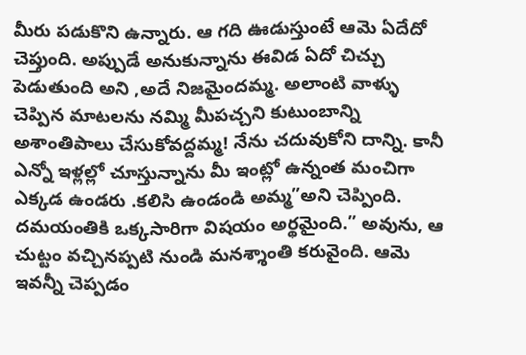మీరు పడుకొని ఉన్నారు. ఆ గది ఊడుస్తుంటే ఆమె ఏదేదో చెప్తుంది. అప్పుడే అనుకున్నాను ఈవిడ ఏదో చిచ్చు పెడుతుంది అని ,అదే నిజమైందమ్మ. అలాంటి వాళ్ళు చెప్పిన మాటలను నమ్మి మీపచ్చని కుటుంబాన్ని అశాంతిపాలు చేసుకోవద్దమ్మ! నేను చదువుకోని దాన్ని. కానీ ఎన్నో ఇళ్లల్లో చూస్తున్నాను మీ ఇంట్లో ఉన్నంత మంచిగా ఎక్కడ ఉండరు .కలిసి ఉండండి అమ్మ”అని చెప్పింది.
దమయంతికి ఒక్కసారిగా విషయం అర్థమైంది.” అవును, ఆ చుట్టం వచ్చినప్పటి నుండి మనశ్శాంతి కరువైంది. ఆమె ఇవన్నీ చెప్పడం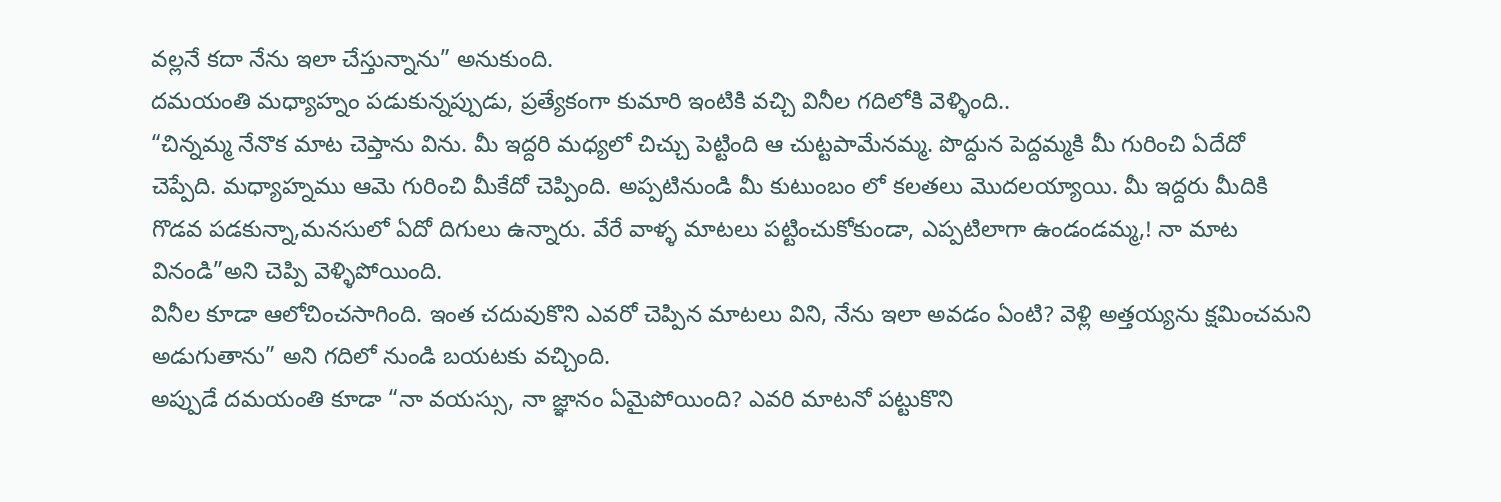వల్లనే కదా నేను ఇలా చేస్తున్నాను” అనుకుంది.
దమయంతి మధ్యాహ్నం పడుకున్నప్పుడు, ప్రత్యేకంగా కుమారి ఇంటికి వచ్చి వినీల గదిలోకి వెళ్ళింది..
“చిన్నమ్మ నేనొక మాట చెప్తాను విను. మీ ఇద్దరి మధ్యలో చిచ్చు పెట్టింది ఆ చుట్టపామేనమ్మ. పొద్దున పెద్దమ్మకి మీ గురించి ఏదేదో చెప్పేది. మధ్యాహ్నము ఆమె గురించి మీకేదో చెప్పింది. అప్పటినుండి మీ కుటుంబం లో కలతలు మొదలయ్యాయి. మీ ఇద్దరు మీదికి గొడవ పడకున్నా,మనసులో ఏదో దిగులు ఉన్నారు. వేరే వాళ్ళ మాటలు పట్టించుకోకుండా, ఎప్పటిలాగా ఉండండమ్మ,! నా మాట వినండి”అని చెప్పి వెళ్ళిపోయింది.
వినీల కూడా ఆలోచించసాగింది. ఇంత చదువుకొని ఎవరో చెప్పిన మాటలు విని, నేను ఇలా అవడం ఏంటి? వెళ్లి అత్తయ్యను క్షమించమని అడుగుతాను” అని గదిలో నుండి బయటకు వచ్చింది.
అప్పుడే దమయంతి కూడా “నా వయస్సు, నా జ్ఞానం ఏమైపోయింది? ఎవరి మాటనో పట్టుకొని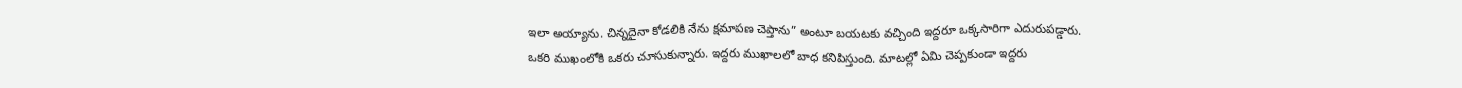ఇలా అయ్యాను. చిన్నదైనా కోడలికి నేను క్షమాపణ చెప్తాను” అంటూ బయటకు వచ్చింది ఇద్దరూ ఒక్కసారిగా ఎదురుపడ్డారు.
ఒకరి ముఖంలోకి ఒకరు చూసుకున్నారు. ఇద్దరు ముఖాలలో బాధ కనిపిస్తుంది. మాటల్లో ఏమి చెప్పకుండా ఇద్దరు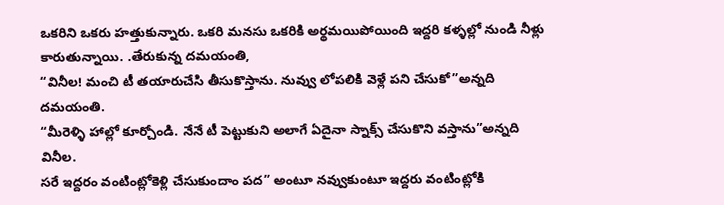ఒకరిని ఒకరు హత్తుకున్నారు. ఒకరి మనసు ఒకరికి అర్థమయిపోయింది ఇద్దరి కళ్ళల్లో నుండి నీళ్లు కారుతున్నాయి. .తేరుకున్న దమయంతి,
“వినీల! మంచి టీ తయారుచేసి తీసుకొస్తాను. నువ్వు లోపలికి వెళ్లే పని చేసుకో”అన్నది దమయంతి.
“మీరెళ్ళి హాల్లో కూర్చోండి. నేనే టీ పెట్టుకుని అలాగే ఏదైనా స్నాక్స్ చేసుకొని వస్తాను”అన్నది వినీల.
సరే ఇద్దరం వంటింట్లోకెళ్లి చేసుకుందాం పద” అంటూ నవ్వుకుంటూ ఇద్దరు వంటింట్లోకి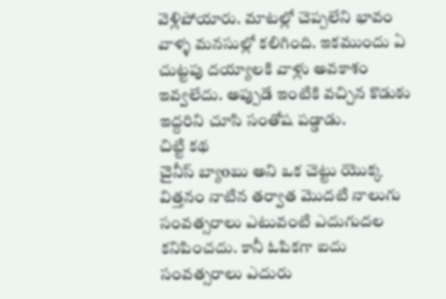వెళ్లిపోయారు. మాటల్లో చెప్పలేని భావం వాళ్ళ మనసుల్లో కలిగింది. ఇకముందు ఏ చుట్టపు దయ్యాలకి వాళ్లు అవకాశం ఇవ్వలేదు. అప్పుడే ఇంటికి వచ్చిన కొడుకు ఇద్దరిని చూసి సంతోష పడ్డాడు.
చిట్టి కథ
చైనీస్ బ్యాoబు అని ఒక చెట్టు యొక్క విత్తనం నాటిన తర్వాత మొదటి నాలుగు సంవత్సరాలు ఎటువంటి ఎదుగుదల కనిపించదు. కానీ ఓపికగా ఐదు సంవత్సరాలు ఎదురు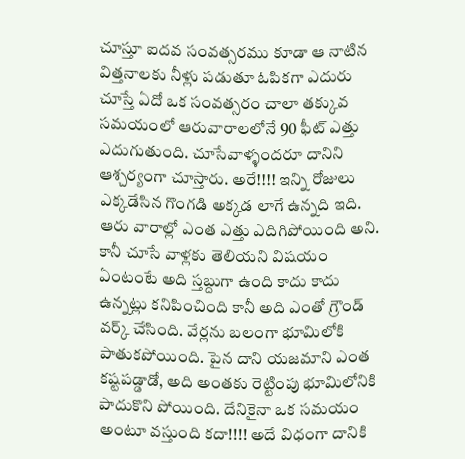చూస్తూ ఐదవ సంవత్సరము కూడా ఆ నాటిన విత్తనాలకు నీళ్లు పడుతూ ఓపికగా ఎదురు చూస్తే ఏదో ఒక సంవత్సరం చాలా తక్కువ సమయంలో ఆరువారాలలోనే 90 ఫీట్ ఎత్తు ఎదుగుతుంది. చూసేవాళ్ళందరూ దానిని ఆశ్చర్యంగా చూస్తారు. అరే!!!! ఇన్ని రోజులు ఎక్కడేసిన గొంగడి అక్కడ లాగే ఉన్నది ఇది. ఆరు వారాల్లో ఎంత ఎత్తు ఎదిగిపోయింది అని. కానీ చూసే వాళ్లకు తెలియని విషయం ఏంటంటే అది స్తబ్దుగా ఉంది కాదు కాదు ఉన్నట్లు కనిపించింది కానీ అది ఎంతో గ్రౌండ్ వర్క్ చేసింది. వేర్లను బలంగా భూమిలోకి పాతుకపోయింది. పైన దాని యజమాని ఎంత కష్టపడ్డాడో, అది అంతకు రెట్టింపు భూమిలోనికి పాదుకొని పోయింది. దేనికైనా ఒక సమయం అంటూ వస్తుంది కదా!!!! అదే విధంగా దానికి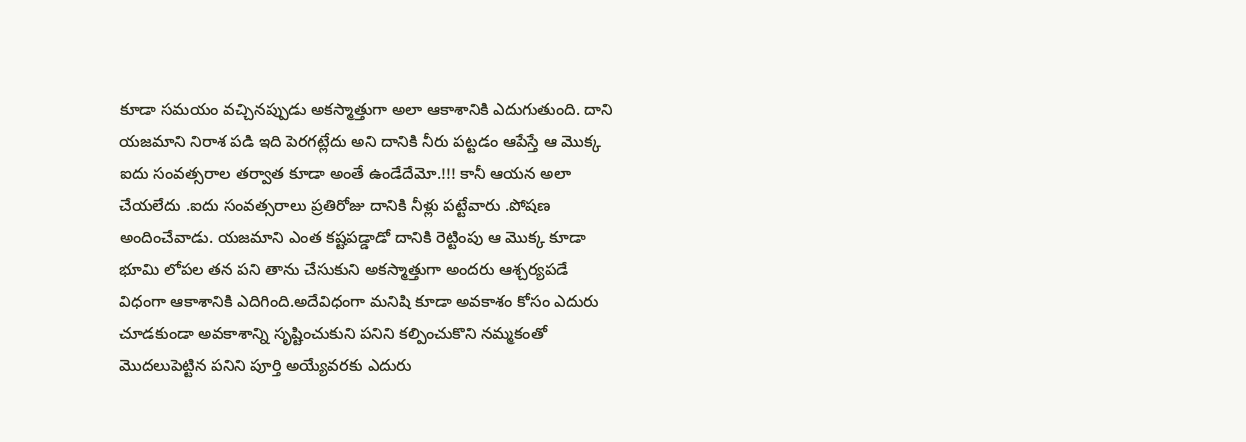కూడా సమయం వచ్చినప్పుడు అకస్మాత్తుగా అలా ఆకాశానికి ఎదుగుతుంది. దాని యజమాని నిరాశ పడి ఇది పెరగట్లేదు అని దానికి నీరు పట్టడం ఆపేస్తే ఆ మొక్క ఐదు సంవత్సరాల తర్వాత కూడా అంతే ఉండేదేమో.!!! కానీ ఆయన అలా చేయలేదు .ఐదు సంవత్సరాలు ప్రతిరోజు దానికి నీళ్లు పట్టేవారు .పోషణ అందించేవాడు. యజమాని ఎంత కష్టపడ్డాడో దానికి రెట్టింపు ఆ మొక్క కూడా భూమి లోపల తన పని తాను చేసుకుని అకస్మాత్తుగా అందరు ఆశ్చర్యపడే విధంగా ఆకాశానికి ఎదిగింది.అదేవిధంగా మనిషి కూడా అవకాశం కోసం ఎదురు చూడకుండా అవకాశాన్ని సృష్టించుకుని పనిని కల్పించుకొని నమ్మకంతో మొదలుపెట్టిన పనిని పూర్తి అయ్యేవరకు ఎదురు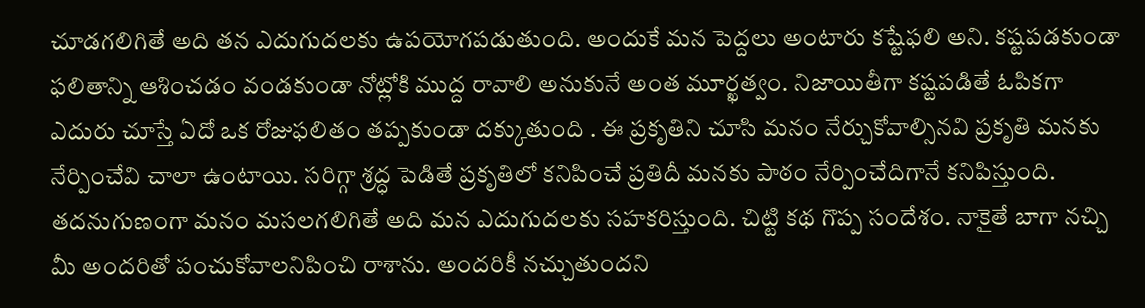చూడగలిగితే అది తన ఎదుగుదలకు ఉపయోగపడుతుంది. అందుకే మన పెద్దలు అంటారు కష్టేఫలి అని. కష్టపడకుండా ఫలితాన్ని ఆశించడం వండకుండా నోట్లోకి ముద్ద రావాలి అనుకునే అంత మూర్ఖత్వం. నిజాయితీగా కష్టపడితే ఓపికగా ఎదురు చూస్తే ఏదో ఒక రోజుఫలితం తప్పకుండా దక్కుతుంది . ఈ ప్రకృతిని చూసి మనం నేర్చుకోవాల్సినవి ప్రకృతి మనకు నేర్పించేవి చాలా ఉంటాయి. సరిగ్గా శ్రద్ధ పెడితే ప్రకృతిలో కనిపించే ప్రతిదీ మనకు పాఠం నేర్పించేదిగానే కనిపిస్తుంది. తదనుగుణంగా మనం మసలగలిగితే అది మన ఎదుగుదలకు సహకరిస్తుంది. చిట్టి కథ గొప్ప సందేశం. నాకైతే బాగా నచ్చి మీ అందరితో పంచుకోవాలనిపించి రాశాను. అందరికీ నచ్చుతుందని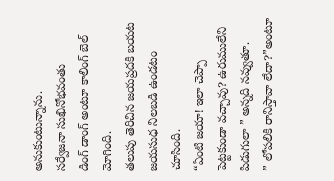అనుకుంటున్నాను.
సర్వేజనా సుఖినోభవంతు
డింగ్ డాంగ్ అంటూ కాలింగ్ బెల్ మోగింది.
తలుపు తెరిచిన జయప్రదకి బయట జయసుధ నిలబడి ఉండటం చూసింది.
“ఏంటి జయా! ఇలా చెప్పా పెట్టకుండా వచ్చావు? ఉరుములేని పిడుగులా ” అన్నది నవ్వుతూ.
” లోపలికి రానిస్తావా లేదా?”అంటూ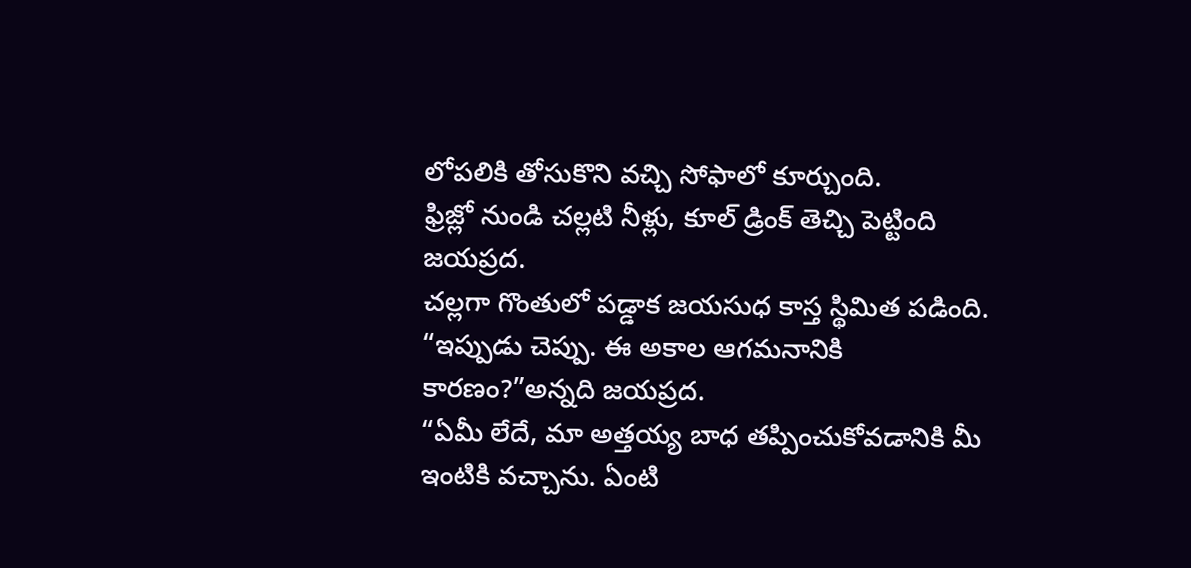లోపలికి తోసుకొని వచ్చి సోఫాలో కూర్చుంది.
ఫ్రిజ్లో నుండి చల్లటి నీళ్లు, కూల్ డ్రింక్ తెచ్చి పెట్టింది జయప్రద.
చల్లగా గొంతులో పడ్డాక జయసుధ కాస్త స్థిమిత పడింది.
“ఇప్పుడు చెప్పు. ఈ అకాల ఆగమనానికి కారణం?”అన్నది జయప్రద.
“ఏమీ లేదే, మా అత్తయ్య బాధ తప్పించుకోవడానికి మీ ఇంటికి వచ్చాను. ఏంటి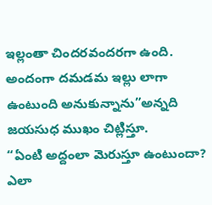ఇల్లంతా చిందరవందరగా ఉంది. అందంగా దమడమ ఇల్లు లాగా ఉంటుంది అనుకున్నాను”అన్నది జయసుధ ముఖం చిట్లిస్తూ.
“ఏంటి అద్దంలా మెరుస్తూ ఉంటుందా? ఎలా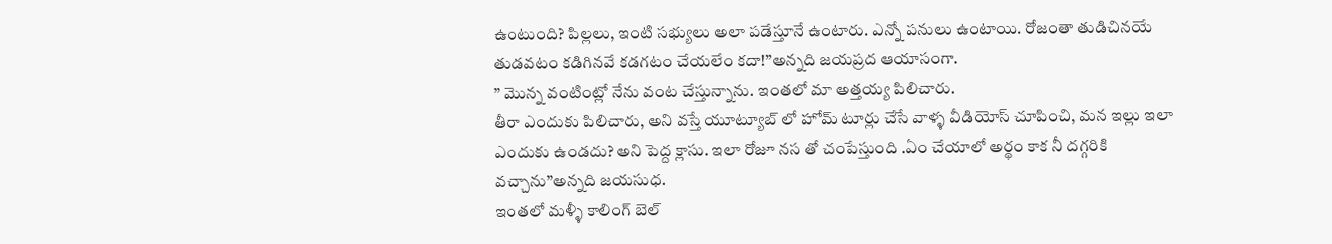ఉంటుంది? పిల్లలు, ఇంటి సభ్యులు అలా పడేస్తూనే ఉంటారు. ఎన్నో పనులు ఉంటాయి. రోజంతా తుడిచినయే తుడవటం కడిగినవే కడగటం చేయలేం కదా!”అన్నది జయప్రద ఆయాసంగా.
” మొన్న వంటింట్లో నేను వంట చేస్తున్నాను. ఇంతలో మా అత్తయ్య పిలిచారు.
తీరా ఎందుకు పిలిచారు, అని వస్తే యూట్యూబ్ లో హోమ్ టూర్లు చేసే వాళ్ళ వీడియోస్ చూపించి, మన ఇల్లు ఇలా ఎందుకు ఉండదు? అని పెద్ద క్లాసు. ఇలా రోజూ నస తో చంపేస్తుంది .ఏం చేయాలో అర్థం కాక నీ దగ్గరికి వచ్చాను”అన్నది జయసుధ.
ఇంతలో మళ్ళీ కాలింగ్ బెల్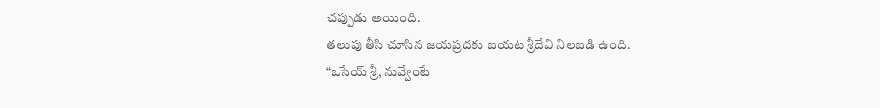చప్పుడు అయింది.
తలుపు తీసి చూసిన జయప్రదకు బయట శ్రీదేవి నిలబడి ఉంది.
“ఒసేయ్ శ్రీ, నువ్వేంటే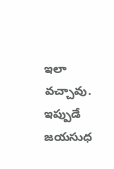ఇలా వచ్చావు. ఇప్పుడే జయసుధ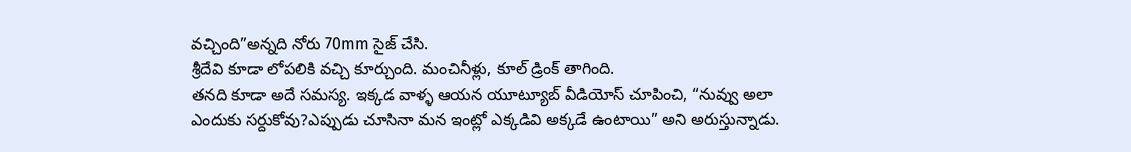వచ్చింది”అన్నది నోరు 70mm సైజ్ చేసి.
శ్రీదేవి కూడా లోపలికి వచ్చి కూర్చుంది. మంచినీళ్లు, కూల్ డ్రింక్ తాగింది.
తనది కూడా అదే సమస్య. ఇక్కడ వాళ్ళ ఆయన యూట్యూబ్ వీడియోస్ చూపించి, “నువ్వు అలా ఎందుకు సర్దుకోవు?ఎప్పుడు చూసినా మన ఇంట్లో ఎక్కడివి అక్కడే ఉంటాయి” అని అరుస్తున్నాడు.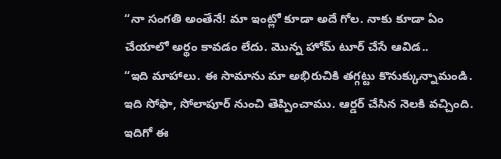“నా సంగతి అంతేనే! మా ఇంట్లో కూడా అదే గోల. నాకు కూడా ఏం చేయాలో అర్థం కావడం లేదు. మొన్న హోమ్ టూర్ చేసే ఆవిడ..
“ఇది మాహాలు. ఈ సామాను మా అభిరుచికి తగ్గట్టు కొనుక్కున్నామండి. ఇది సోఫా, సోలాపూర్ నుంచి తెప్పించాము. ఆర్డర్ చేసిన నెలకి వచ్చింది.
ఇదిగో ఈ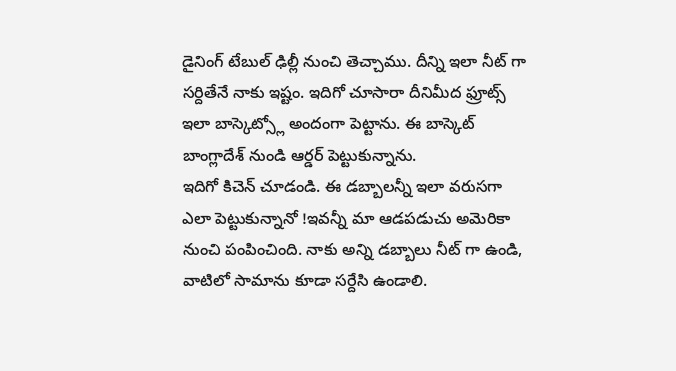డైనింగ్ టేబుల్ ఢిల్లీ నుంచి తెచ్చాము. దీన్ని ఇలా నీట్ గా సర్దితేనే నాకు ఇష్టం. ఇదిగో చూసారా దీనిమీద ఫ్రూట్స్ ఇలా బాస్కెట్స్లో అందంగా పెట్టాను. ఈ బాస్కెట్ బాంగ్లాదేశ్ నుండి ఆర్డర్ పెట్టుకున్నాను.
ఇదిగో కిచెన్ చూడండి. ఈ డబ్బాలన్నీ ఇలా వరుసగా ఎలా పెట్టుకున్నానో !ఇవన్నీ మా ఆడపడుచు అమెరికా నుంచి పంపించింది. నాకు అన్ని డబ్బాలు నీట్ గా ఉండి, వాటిలో సామాను కూడా సర్దేసి ఉండాలి.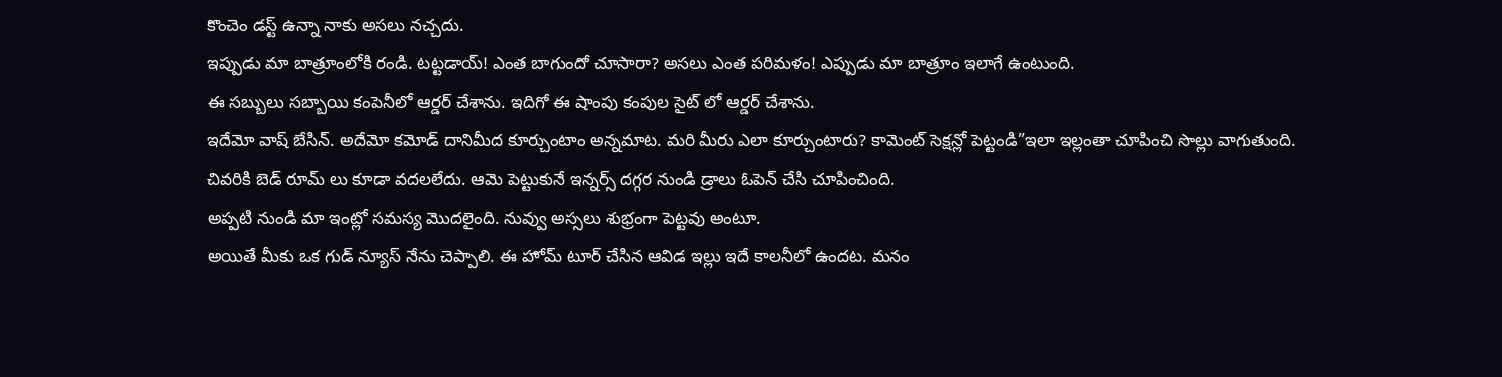కొంచెం డస్ట్ ఉన్నా నాకు అసలు నచ్చదు.
ఇప్పుడు మా బాత్రూంలోకి రండి. టట్టడాయ్! ఎంత బాగుందో చూసారా? అసలు ఎంత పరిమళం! ఎప్పుడు మా బాత్రూం ఇలాగే ఉంటుంది.
ఈ సబ్బులు సబ్బాయి కంపెనీలో ఆర్డర్ చేశాను. ఇదిగో ఈ షాంపు కంపుల సైట్ లో ఆర్డర్ చేశాను.
ఇదేమో వాష్ బేసిన్. అదేమో కమోడ్ దానిమీద కూర్చుంటాం అన్నమాట. మరి మీరు ఎలా కూర్చుంటారు? కామెంట్ సెక్షన్లో పెట్టండి”ఇలా ఇల్లంతా చూపించి సొల్లు వాగుతుంది. చివరికి బెడ్ రూమ్ లు కూడా వదలలేదు. ఆమె పెట్టుకునే ఇన్నర్స్ దగ్గర నుండి డ్రాలు ఓపెన్ చేసి చూపించింది.
అప్పటి నుండి మా ఇంట్లో సమస్య మొదలైంది. నువ్వు అస్సలు శుభ్రంగా పెట్టవు అంటూ.
అయితే మీకు ఒక గుడ్ న్యూస్ నేను చెప్పాలి. ఈ హోమ్ టూర్ చేసిన ఆవిడ ఇల్లు ఇదే కాలనీలో ఉందట. మనం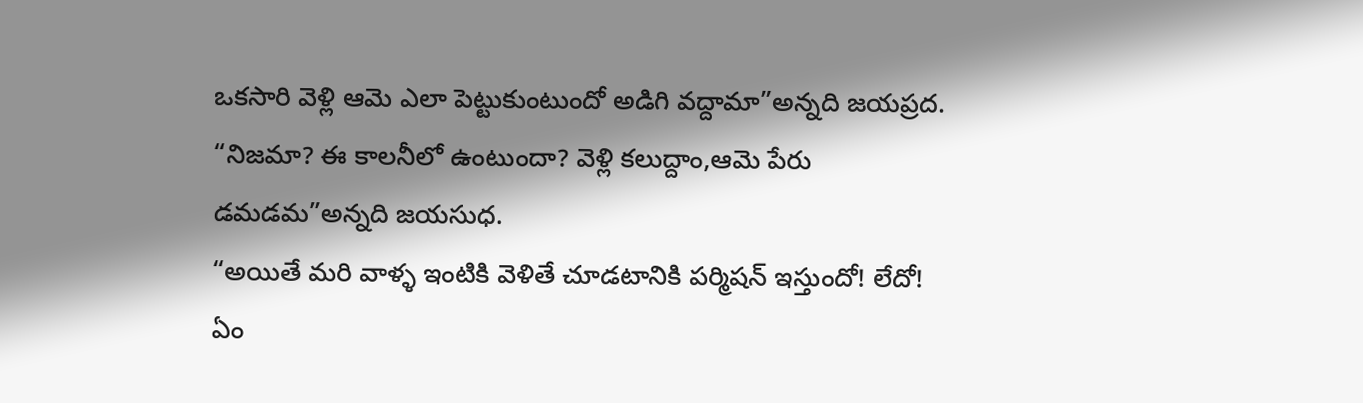ఒకసారి వెళ్లి ఆమె ఎలా పెట్టుకుంటుందో అడిగి వద్దామా”అన్నది జయప్రద.
“నిజమా? ఈ కాలనీలో ఉంటుందా? వెళ్లి కలుద్దాం,ఆమె పేరు డమడమ”అన్నది జయసుధ.
“అయితే మరి వాళ్ళ ఇంటికి వెళితే చూడటానికి పర్మిషన్ ఇస్తుందో! లేదో! ఏం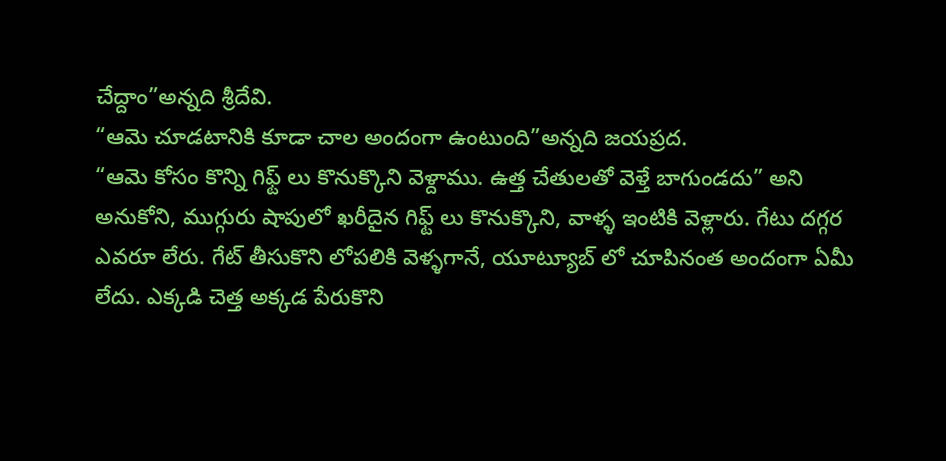చేద్దాం”అన్నది శ్రీదేవి.
“ఆమె చూడటానికి కూడా చాల అందంగా ఉంటుంది”అన్నది జయప్రద.
“ఆమె కోసం కొన్ని గిఫ్ట్ లు కొనుక్కొని వెళ్దాము. ఉత్త చేతులతో వెళ్తే బాగుండదు” అని అనుకోని, ముగ్గురు షాపులో ఖరీదైన గిఫ్ట్ లు కొనుక్కొని, వాళ్ళ ఇంటికి వెళ్లారు. గేటు దగ్గర ఎవరూ లేరు. గేట్ తీసుకొని లోపలికి వెళ్ళగానే, యూట్యూబ్ లో చూపినంత అందంగా ఏమీ లేదు. ఎక్కడి చెత్త అక్కడ పేరుకొని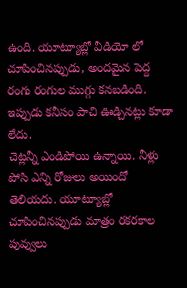ఉంది. యూట్యూబ్లో వీడియో లో చూపించినప్పుడు, అందమైన పెద్ద రంగు రంగుల ముగ్గు కనబడింది. ఇప్పుడు కనీసం పాచి ఊడ్చినట్లు కూడా లేదు.
చెట్లన్నీ ఎండిపోయి ఉన్నాయి. నీళ్లు పోసి ఎన్ని రోజులు అయిందో తెలియదు. యూట్యూబ్లో చూపించినప్పుడు మాత్రం రకరకాల పువ్వులు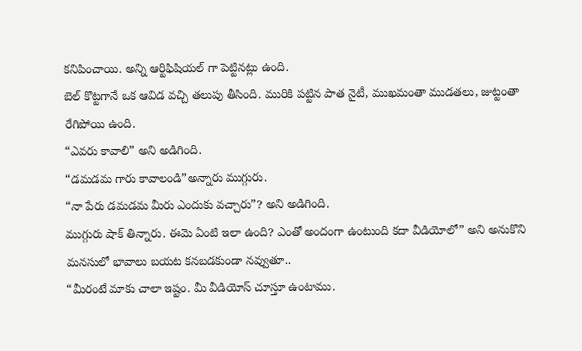కనిపించాయి. అన్ని ఆర్టిఫిషియల్ గా పెట్టినట్లు ఉంది.
బెల్ కొట్టగానే ఒక ఆవిడ వచ్చి తలుపు తీసింది. మురికి పట్టిన పాత నైటీ, ముఖమంతా ముడతలు, జుట్టంతా రేగిపోయి ఉంది.
“ఎవరు కావాలి” అని అడిగింది.
“డమడమ గారు కావాలండి”అన్నారు ముగ్గురు.
“నా పేరు డమడమ మీరు ఎందుకు వచ్చారు”? అని అడిగింది.
ముగ్గురు షాక్ తిన్నారు. ఈమె ఏంటి ఇలా ఉంది? ఎంతో అందంగా ఉంటుంది కదా వీడియోలో” అని అనుకొని మనసులో భావాలు బయట కనబడకుండా నవ్వుతూ..
“మీరంటే మాకు చాలా ఇష్టం. మీ వీడియోస్ చూస్తూ ఉంటాము.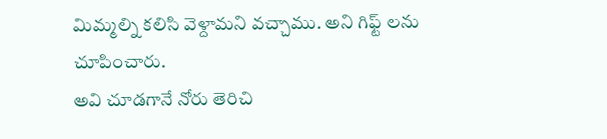మిమ్మల్ని కలిసి వెళ్దామని వచ్చాము. అని గిఫ్ట్ లను చూపించారు.
అవి చూడగానే నోరు తెరిచి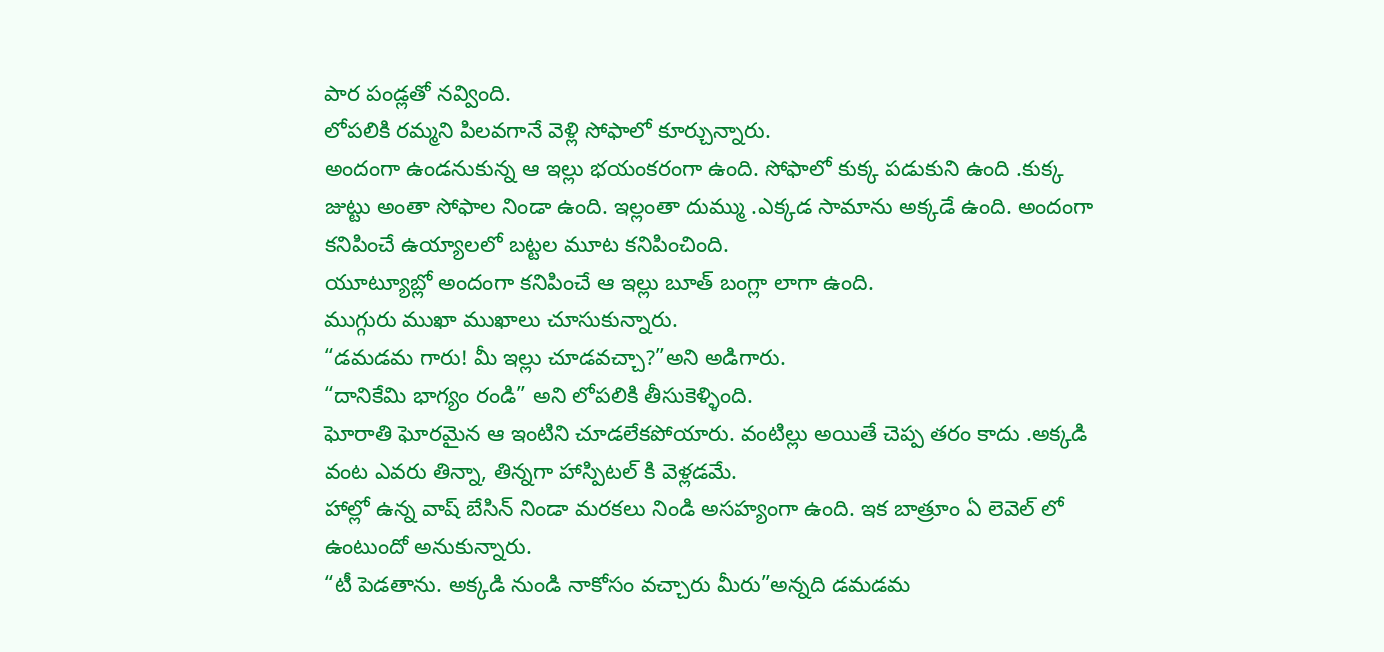పార పండ్లతో నవ్వింది.
లోపలికి రమ్మని పిలవగానే వెళ్లి సోఫాలో కూర్చున్నారు.
అందంగా ఉండనుకున్న ఆ ఇల్లు భయంకరంగా ఉంది. సోఫాలో కుక్క పడుకుని ఉంది .కుక్క జుట్టు అంతా సోఫాల నిండా ఉంది. ఇల్లంతా దుమ్ము .ఎక్కడ సామాను అక్కడే ఉంది. అందంగా కనిపించే ఉయ్యాలలో బట్టల మూట కనిపించింది.
యూట్యూబ్లో అందంగా కనిపించే ఆ ఇల్లు బూత్ బంగ్లా లాగా ఉంది.
ముగ్గురు ముఖా ముఖాలు చూసుకున్నారు.
“డమడమ గారు! మీ ఇల్లు చూడవచ్చా?”అని అడిగారు.
“దానికేమి భాగ్యం రండి” అని లోపలికి తీసుకెళ్ళింది.
ఘోరాతి ఘోరమైన ఆ ఇంటిని చూడలేకపోయారు. వంటిల్లు అయితే చెప్ప తరం కాదు .అక్కడి వంట ఎవరు తిన్నా, తిన్నగా హాస్పిటల్ కి వెళ్లడమే.
హాల్లో ఉన్న వాష్ బేసిన్ నిండా మరకలు నిండి అసహ్యంగా ఉంది. ఇక బాత్రూం ఏ లెవెల్ లో ఉంటుందో అనుకున్నారు.
“టీ పెడతాను. అక్కడి నుండి నాకోసం వచ్చారు మీరు”అన్నది డమడమ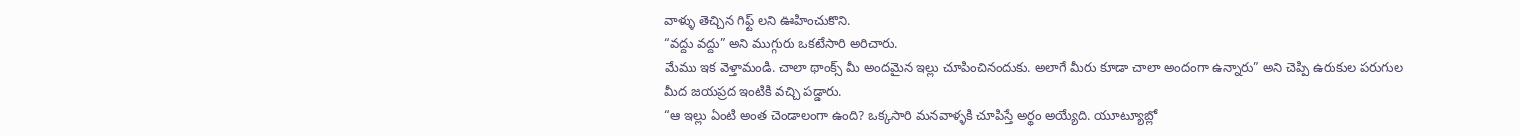వాళ్ళు తెచ్చిన గిఫ్ట్ లని ఊహించుకొని.
“వద్దు వద్దు” అని ముగ్గురు ఒకటేసారి అరిచారు.
మేము ఇక వెళ్తామండి. చాలా థాంక్స్ మీ అందమైన ఇల్లు చూపించినందుకు. అలాగే మీరు కూడా చాలా అందంగా ఉన్నారు” అని చెప్పి ఉరుకుల పరుగుల మీద జయప్రద ఇంటికి వచ్చి పడ్డారు.
“ఆ ఇల్లు ఏంటి అంత చెండాలంగా ఉంది? ఒక్కసారి మనవాళ్ళకి చూపిస్తే అర్థం అయ్యేది. యూట్యూబ్లో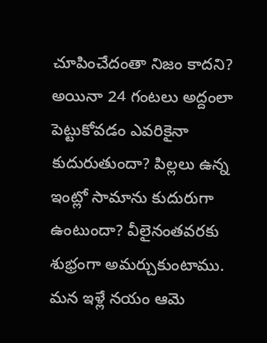చూపించేదంతా నిజం కాదని? అయినా 24 గంటలు అద్దంలా పెట్టుకోవడం ఎవరికైనా కుదురుతుందా? పిల్లలు ఉన్న ఇంట్లో సామాను కుదురుగా ఉంటుందా? వీలైనంతవరకు శుభ్రంగా అమర్చుకుంటాము. మన ఇళ్లే నయం ఆమె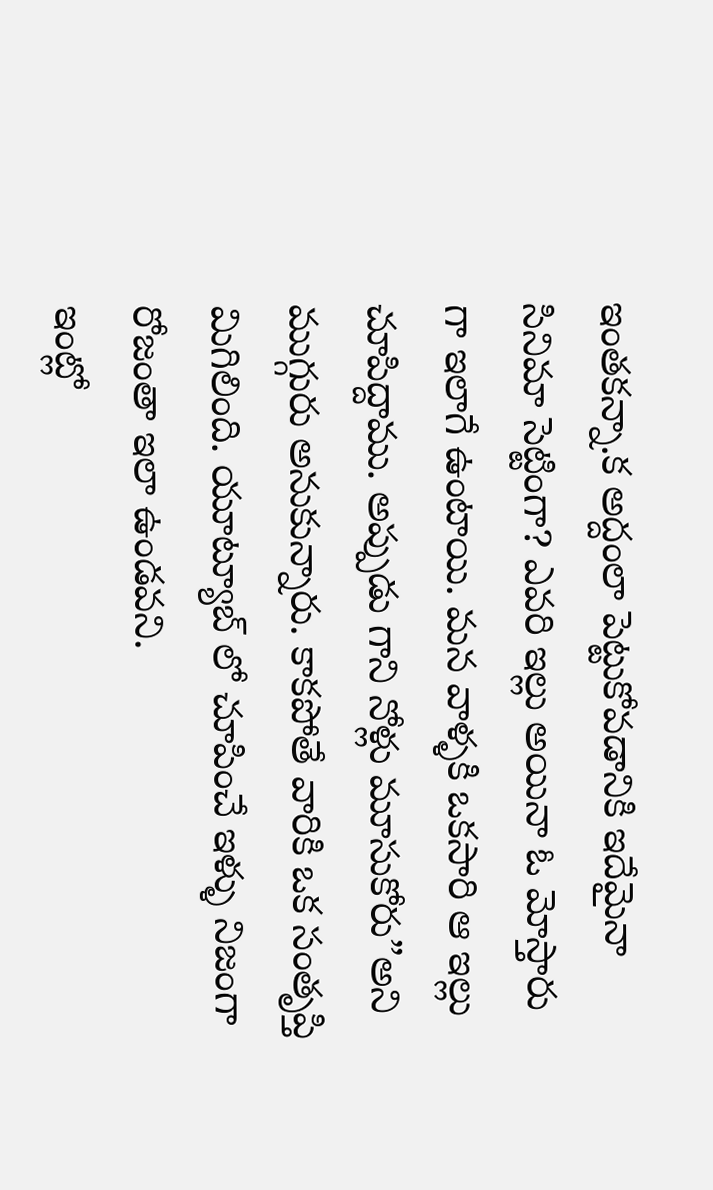ఇంతకన్నా.క అద్దంలా పెట్టుకోవడానికి ఇదేమైనా సినిమా సెట్టింగా? ఎవరి ఇల్లు అయినా ఓ మోస్తారు గా ఇలాగే ఉంటాయి. మన వాళ్ళకి ఒకసారి ఆ ఇల్లు చూపిద్దాము. అప్పుడు గాని నోళ్లు మూసుకోరు”అని ముగ్గురు అనుకున్నారు. కాకపోతే వారికి ఒక సంతృప్తి మిగిలింది. యూట్యూబ్ లో చూపించే ఇళ్ళు నిజంగా రోజంతా ఇలా ఉండవని.
ఇంట్లో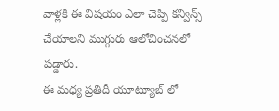వాళ్లకి ఈ విషయం ఎలా చెప్పి కన్విన్స్ చేయాలని ముగ్గురు ఆలోచించనలో పడ్డారు.
ఈ మధ్య ప్రతిదీ యూట్యూబ్ లో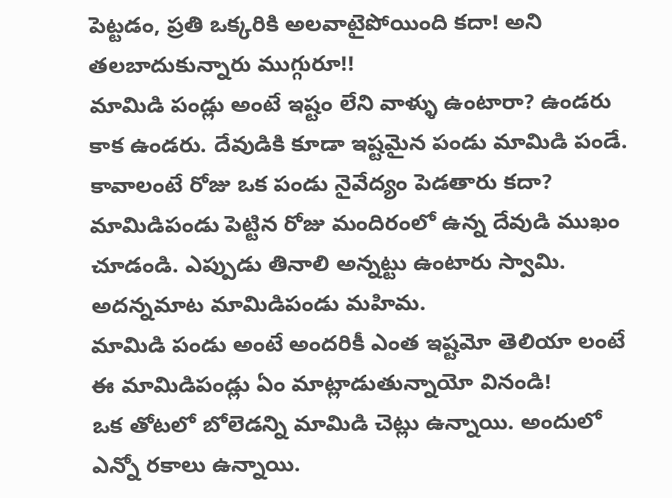పెట్టడం, ప్రతి ఒక్కరికి అలవాటైపోయింది కదా! అని తలబాదుకున్నారు ముగ్గురూ!!
మామిడి పండ్లు అంటే ఇష్టం లేని వాళ్ళు ఉంటారా? ఉండరు కాక ఉండరు. దేవుడికి కూడా ఇష్టమైన పండు మామిడి పండే. కావాలంటే రోజు ఒక పండు నైవేద్యం పెడతారు కదా? మామిడిపండు పెట్టిన రోజు మందిరంలో ఉన్న దేవుడి ముఖం చూడండి. ఎప్పుడు తినాలి అన్నట్టు ఉంటారు స్వామి. అదన్నమాట మామిడిపండు మహిమ.
మామిడి పండు అంటే అందరికీ ఎంత ఇష్టమో తెలియా లంటే ఈ మామిడిపండ్లు ఏం మాట్లాడుతున్నాయో వినండి!
ఒక తోటలో బోలెడన్ని మామిడి చెట్లు ఉన్నాయి. అందులో ఎన్నో రకాలు ఉన్నాయి.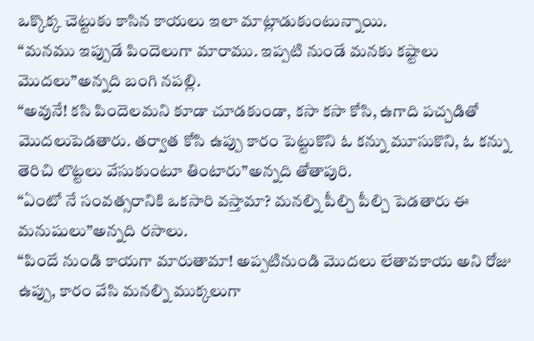ఒక్కొక్క చెట్టుకు కాసిన కాయలు ఇలా మాట్లాడుకుంటున్నాయి.
“మనము ఇప్పుడే పిందెలుగా మారాము. ఇప్పటి నుండే మనకు కష్టాలు మొదలు”అన్నది బంగి నపల్లి.
“అవునే! కసి పిందెలమని కూడా చూడకుండా, కసా కసా కోసి, ఉగాది పచ్చడితో మొదలుపెడతారు. తర్వాత కోసి ఉప్పు కారం పెట్టుకొని ఓ కన్ను మూసుకొని, ఓ కన్ను తెరిచి లొట్టలు వేసుకుంటూ తింటారు”అన్నది తోతాపురి.
“ఏంటో నే సంవత్సరానికి ఒకసారి వస్తామా? మనల్ని పీల్చి పీల్చి పెడతారు ఈ మనుషులు”అన్నది రసాలు.
“పిందే నుండి కాయగా మారుతామా! అప్పటినుండి మొదలు లేతావకాయ అని రోజు ఉప్పు, కారం వేసి మనల్ని ముక్కలుగా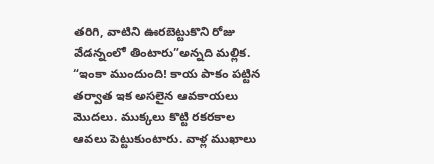తరిగి, వాటిని ఊరబెట్టుకొని రోజు వేడన్నంలో తింటారు”అన్నది మల్లిక.
“ఇంకా ముందుంది! కాయ పాకం పట్టిన తర్వాత ఇక అసలైన ఆవకాయలు మొదలు. ముక్కలు కొట్టి రకరకాల ఆవలు పెట్టుకుంటారు. వాళ్ల ముఖాలు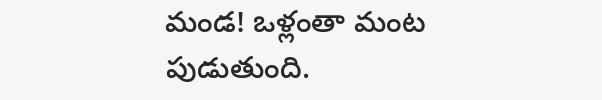మండ! ఒళ్లంతా మంట పుడుతుంది.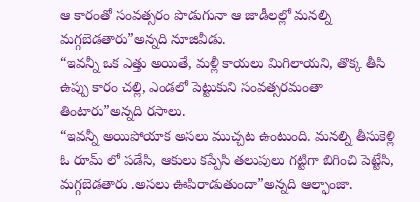ఆ కారంతో సంవత్సరం పొడుగునా ఆ జాడీలల్లో మనల్ని మగ్గబెడతారు”అన్నది నూజివీడు.
“ఇవన్నీ ఒక ఎత్తు అయితే, మళ్లీ కాయలు మిగిలాయని, తొక్క తీసి ఉప్పు కారం చల్లి, ఎండలో పెట్టుకుని సంవత్సరమంతా తింటారు”అన్నది రసాలు.
“ఇవన్నీ అయిపోయాక అసలు ముచ్చట ఉంటుంది. మనల్ని తీసుకెళ్లి ఓ రూమ్ లో పడేసి, ఆకులు కప్పేసి తలుపులు గట్టిగా బిగించి పెట్టేసి, మగ్గబెడతారు .అసలు ఊపిరాడుతుందా”అన్నది ఆల్ఫాంజా.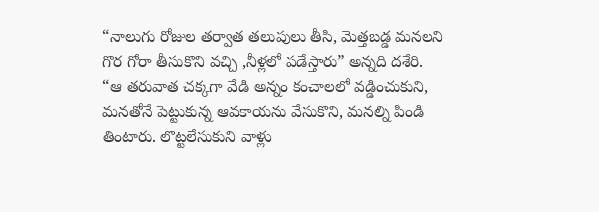“నాలుగు రోజుల తర్వాత తలుపులు తీసి, మెత్తబడ్డ మనలని గొర గోరా తీసుకొని వచ్చి ,నీళ్లలో పడేస్తారు” అన్నది దశేరి.
“ఆ తరువాత చక్కగా వేడి అన్నం కంచాలలో వడ్డించుకుని, మనతోనే పెట్టుకున్న ఆవకాయను వేసుకొని, మనల్ని పిండి తింటారు. లొట్టలేసుకుని వాళ్లు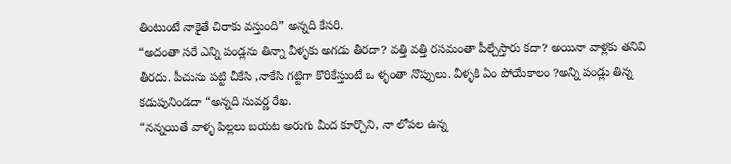తింటుంటే నాకైతే చిరాకు వస్తుంది” అన్నది కేసరి.
“అదంతా సరే ఎన్ని పండ్లను తిన్నా వీళ్ళకు అగడు తీరదా? వత్తి వత్తి రసమంతా పీల్చేస్తారు కదా? అయినా వాళ్లకు తనివి తీరదు. పీచును పట్టి చీకేసి ,నాకేసి గట్టిగా కొరికేస్తుంటే ఒ ళ్ళంతా నొప్పులు. వీళ్ళకి ఏం పోయేకాలం ?అన్ని పండ్లు తిన్న కడుపునిండదా “అన్నది సువర్ణ రేఖ.
“నన్నయితే వాళ్ళ పిల్లలు బయట అరుగు మీద కూర్చొని, నా లోపల ఉన్న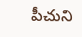పీచుని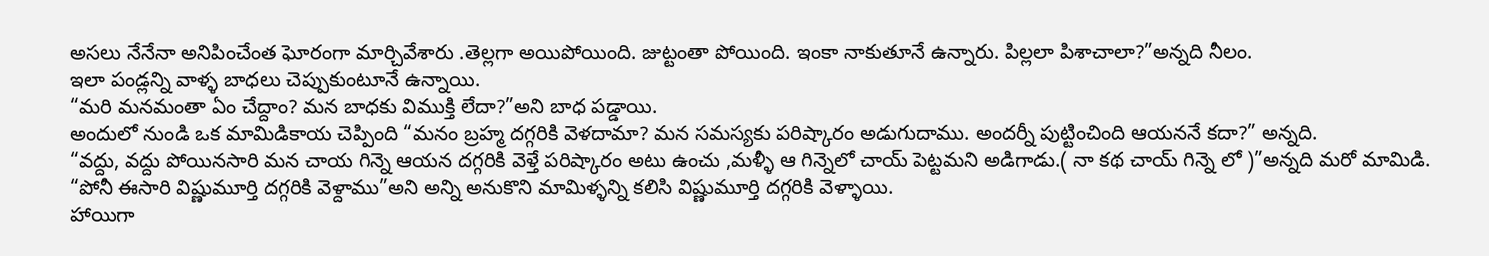అసలు నేనేనా అనిపించేంత ఘోరంగా మార్చివేశారు .తెల్లగా అయిపోయింది. జుట్టంతా పోయింది. ఇంకా నాకుతూనే ఉన్నారు. పిల్లలా పిశాచాలా?”అన్నది నీలం.
ఇలా పండ్లన్ని వాళ్ళ బాధలు చెప్పుకుంటూనే ఉన్నాయి.
“మరి మనమంతా ఏం చేద్దాం? మన బాధకు విముక్తి లేదా?”అని బాధ పడ్డాయి.
అందులో నుండి ఒక మామిడికాయ చెప్పింది “మనం బ్రహ్మ దగ్గరికి వెళదామా? మన సమస్యకు పరిష్కారం అడుగుదాము. అందర్నీ పుట్టించింది ఆయననే కదా?” అన్నది.
“వద్దు, వద్దు పోయినసారి మన చాయ గిన్నె ఆయన దగ్గరికి వెళ్తే పరిష్కారం అటు ఉంచు ,మళ్ళీ ఆ గిన్నెలో చాయ్ పెట్టమని అడిగాడు.( నా కథ చాయ్ గిన్నె లో )”అన్నది మరో మామిడి.
“పోనీ ఈసారి విష్ణుమూర్తి దగ్గరికి వెళ్దాము”అని అన్ని అనుకొని మామిళ్ళన్ని కలిసి విష్ణుమూర్తి దగ్గరికి వెళ్ళాయి.
హాయిగా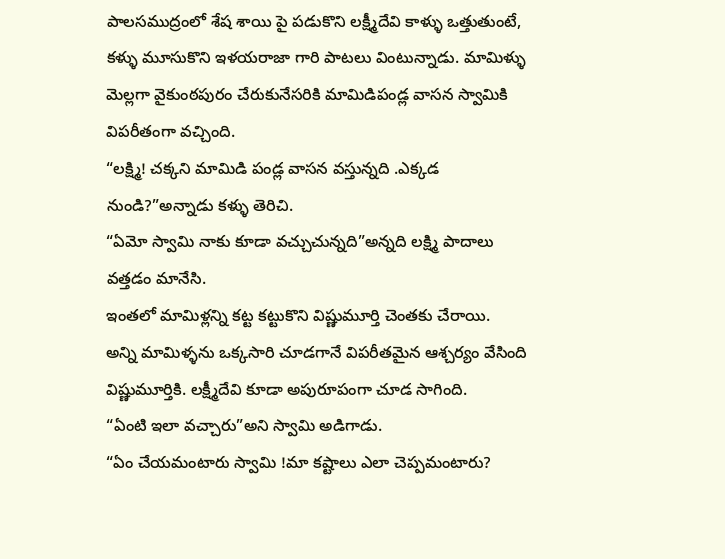పాలసముద్రంలో శేష శాయి పై పడుకొని లక్ష్మీదేవి కాళ్ళు ఒత్తుతుంటే, కళ్ళు మూసుకొని ఇళయరాజా గారి పాటలు వింటున్నాడు. మామిళ్ళు మెల్లగా వైకుంఠపురం చేరుకునేసరికి మామిడిపండ్ల వాసన స్వామికి విపరీతంగా వచ్చింది.
“లక్ష్మి! చక్కని మామిడి పండ్ల వాసన వస్తున్నది .ఎక్కడ నుండి?”అన్నాడు కళ్ళు తెరిచి.
“ఏమో స్వామి నాకు కూడా వచ్చుచున్నది”అన్నది లక్ష్మి పాదాలు వత్తడం మానేసి.
ఇంతలో మామిళ్లన్ని కట్ట కట్టుకొని విష్ణుమూర్తి చెంతకు చేరాయి.
అన్ని మామిళ్ళను ఒక్కసారి చూడగానే విపరీతమైన ఆశ్చర్యం వేసింది విష్ణుమూర్తికి. లక్ష్మీదేవి కూడా అపురూపంగా చూడ సాగింది.
“ఏంటి ఇలా వచ్చారు”అని స్వామి అడిగాడు.
“ఏం చేయమంటారు స్వామి !మా కష్టాలు ఎలా చెప్పమంటారు?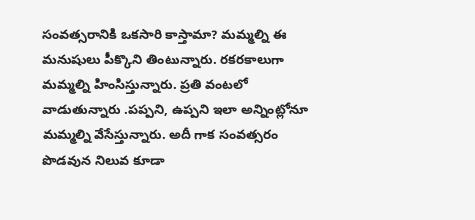సంవత్సరానికి ఒకసారి కాస్తామా? మమ్మల్ని ఈ మనుషులు పీక్కొని తింటున్నారు. రకరకాలుగా మమ్మల్ని హింసిస్తున్నారు. ప్రతి వంటలో వాడుతున్నారు .పప్పని, ఉప్పని ఇలా అన్నింట్లోనూ మమ్మల్ని వేసేస్తున్నారు. అదీ గాక సంవత్సరం పొడవున నిలువ కూడా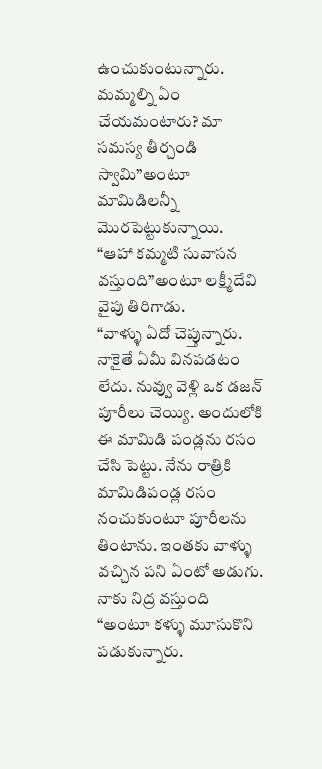ఉంచుకుంటున్నారు. మమ్మల్ని ఏం చేయమంటారు? మా సమస్య తీర్చండి స్వామి”అంటూ మామిడిలన్నీ మొరపెట్టుకున్నాయి.
“ఆహా కమ్మటి సువాసన వస్తుంది”అంటూ లక్ష్మీదేవి వైపు తిరిగాడు.
“వాళ్ళు ఏదో చెప్తున్నారు. నాకైతే ఏమీ వినపడటం లేదు. నువ్వు వెళ్లి ఒక డజన్ పూరీలు చెయ్యి. అందులోకి ఈ మామిడి పండ్లను రసం చేసి పెట్టు. నేను రాత్రికి మామిడిపండ్ల రసం నంచుకుంటూ పూరీలను తింటాను. ఇంతకు వాళ్ళు వచ్చిన పని ఏంటో అడుగు. నాకు నిద్ర వస్తుంది “అంటూ కళ్ళు మూసుకొని పడుకున్నారు.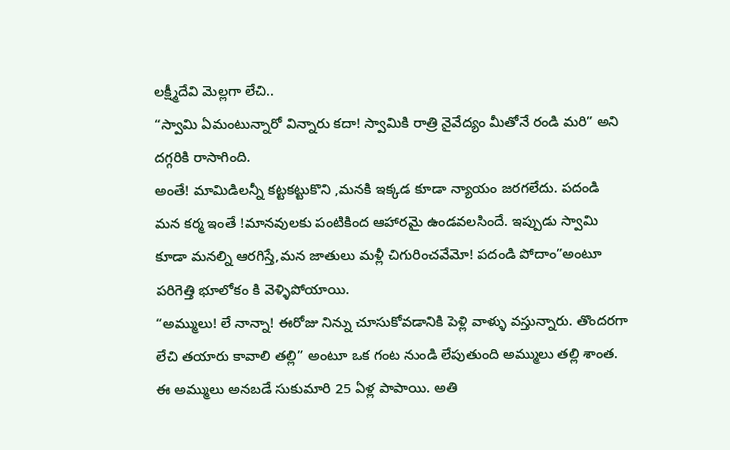లక్ష్మీదేవి మెల్లగా లేచి..
“స్వామి ఏమంటున్నారో విన్నారు కదా! స్వామికి రాత్రి నైవేద్యం మీతోనే రండి మరి” అని దగ్గరికి రాసాగింది.
అంతే! మామిడిలన్నీ కట్టకట్టుకొని ,మనకి ఇక్కడ కూడా న్యాయం జరగలేదు. పదండి మన కర్మ ఇంతే !మానవులకు పంటికింద ఆహారమై ఉండవలసిందే. ఇప్పుడు స్వామి కూడా మనల్ని ఆరగిస్తే,మన జాతులు మళ్లీ చిగురించవేమో! పదండి పోదాం”అంటూ పరిగెత్తి భూలోకం కి వెళ్ళిపోయాయి.
“అమ్ములు! లే నాన్నా! ఈరోజు నిన్ను చూసుకోవడానికి పెళ్లి వాళ్ళు వస్తున్నారు. తొందరగా లేచి తయారు కావాలి తల్లి” అంటూ ఒక గంట నుండి లేపుతుంది అమ్ములు తల్లి శాంత.
ఈ అమ్ములు అనబడే సుకుమారి 25 ఏళ్ల పాపాయి. అతి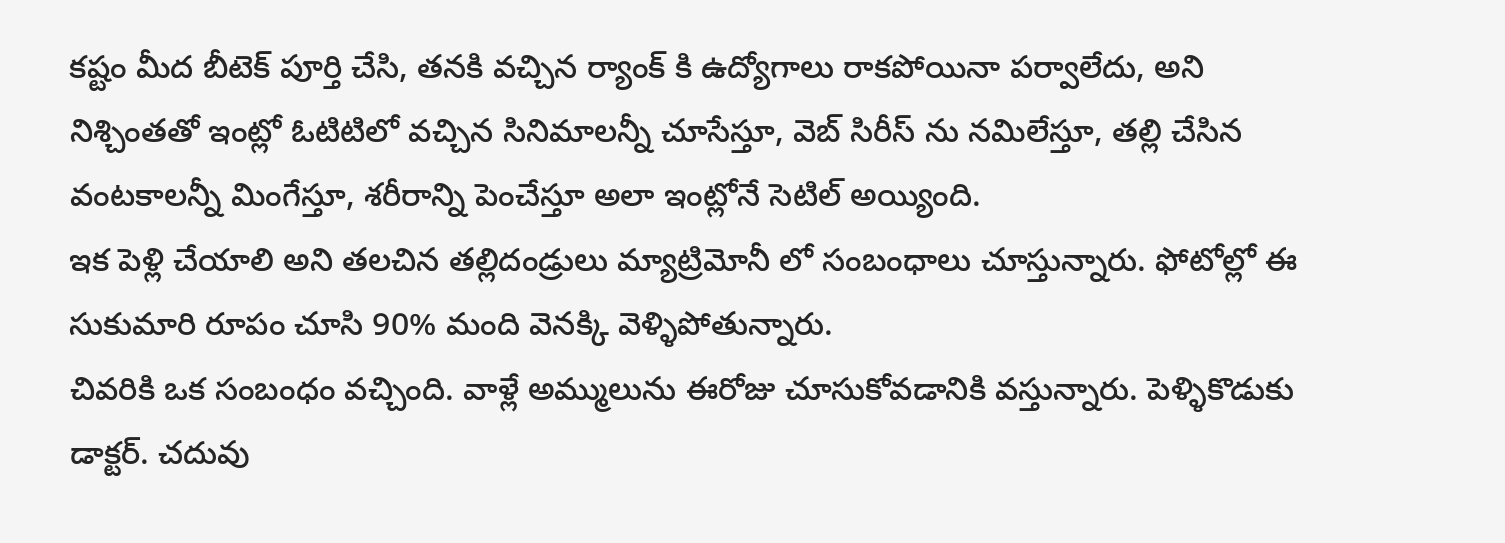కష్టం మీద బీటెక్ పూర్తి చేసి, తనకి వచ్చిన ర్యాంక్ కి ఉద్యోగాలు రాకపోయినా పర్వాలేదు, అని నిశ్చింతతో ఇంట్లో ఓటిటిలో వచ్చిన సినిమాలన్నీ చూసేస్తూ, వెబ్ సిరీస్ ను నమిలేస్తూ, తల్లి చేసిన వంటకాలన్నీ మింగేస్తూ, శరీరాన్ని పెంచేస్తూ అలా ఇంట్లోనే సెటిల్ అయ్యింది.
ఇక పెళ్లి చేయాలి అని తలచిన తల్లిదండ్రులు మ్యాట్రిమోనీ లో సంబంధాలు చూస్తున్నారు. ఫోటోల్లో ఈ సుకుమారి రూపం చూసి 90% మంది వెనక్కి వెళ్ళిపోతున్నారు.
చివరికి ఒక సంబంధం వచ్చింది. వాళ్లే అమ్ములును ఈరోజు చూసుకోవడానికి వస్తున్నారు. పెళ్ళికొడుకు డాక్టర్. చదువు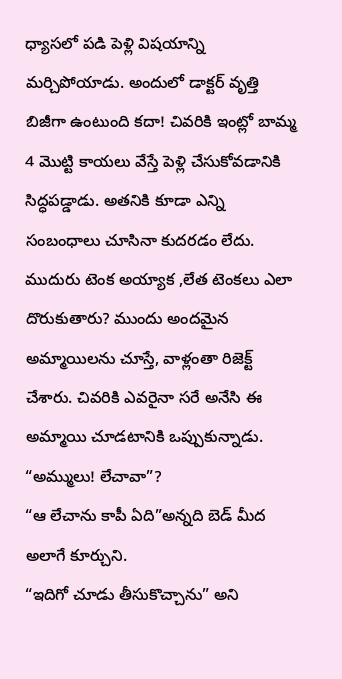ధ్యాసలో పడి పెళ్లి విషయాన్ని మర్చిపోయాడు. అందులో డాక్టర్ వృత్తి బిజీగా ఉంటుంది కదా! చివరికి ఇంట్లో బామ్మ 4 మొట్టి కాయలు వేస్తే పెళ్లి చేసుకోవడానికి సిద్ధపడ్డాడు. అతనికి కూడా ఎన్ని సంబంధాలు చూసినా కుదరడం లేదు. ముదురు టెంక అయ్యాక ,లేత టెంకలు ఎలా దొరుకుతారు? ముందు అందమైన అమ్మాయిలను చూస్తే, వాళ్లంతా రిజెక్ట్ చేశారు. చివరికి ఎవరైనా సరే అనేసి ఈ అమ్మాయి చూడటానికి ఒప్పుకున్నాడు.
“అమ్ములు! లేచావా”?
“ఆ లేచాను కాపీ ఏది”అన్నది బెడ్ మీద అలాగే కూర్చుని.
“ఇదిగో చూడు తీసుకొచ్చాను” అని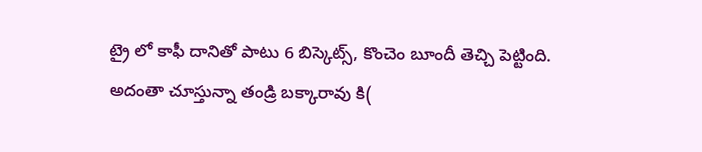ట్రై లో కాఫీ దానితో పాటు 6 బిస్కెట్స్, కొంచెం బూందీ తెచ్చి పెట్టింది.
అదంతా చూస్తున్నా తండ్రి బక్కారావు కి(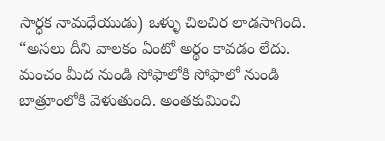సార్ధక నామధేయుడు) ఒళ్ళు చిలచిర లాడసాగింది.
“అసలు దీని వాలకం ఏంటో అర్థం కావడం లేదు. మంచం మీద నుండి సోఫాలోకి సోఫాలో నుండి బాత్రూంలోకి వెళుతుంది. అంతకుమించి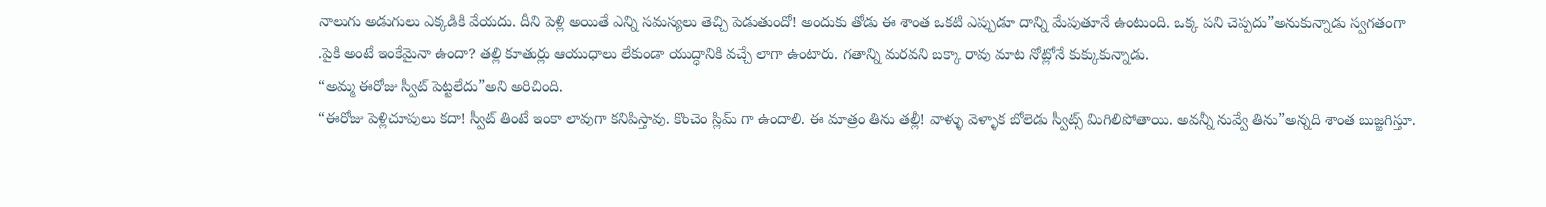నాలుగు అడుగులు ఎక్కడికి వేయదు. దీని పెళ్లి అయితే ఎన్ని సమస్యలు తెచ్చి పెడుతుందో! అందుకు తోడు ఈ శాంత ఒకటి ఎప్పుడూ దాన్ని మేపుతూనే ఉంటుంది. ఒక్క పని చెప్పదు”అనుకున్నాడు స్వగతంగా .పైకి అంటే ఇంకేమైనా ఉందా? తల్లి కూతుర్లు ఆయుధాలు లేకుండా యుద్ధానికి వచ్చే లాగా ఉంటారు. గతాన్ని మరవని బక్కా రావు మాట నోట్లోనే కుక్కుకున్నాడు.
“అమ్మ ఈరోజు స్వీట్ పెట్టలేదు”అని అరిచింది.
“ఈరోజు పెళ్లిచూపులు కదా! స్వీట్ తింటే ఇంకా లావుగా కనిపిస్తావు. కొంచెం స్లిమ్ గా ఉందాలి. ఈ మాత్రం తిను తల్లీ! వాళ్ళు వెళ్ళాక బోలెడు స్వీట్స్ మిగిలిపోతాయి. అవన్నీ నువ్వే తిను”అన్నది శాంత బుజ్జగిస్తూ.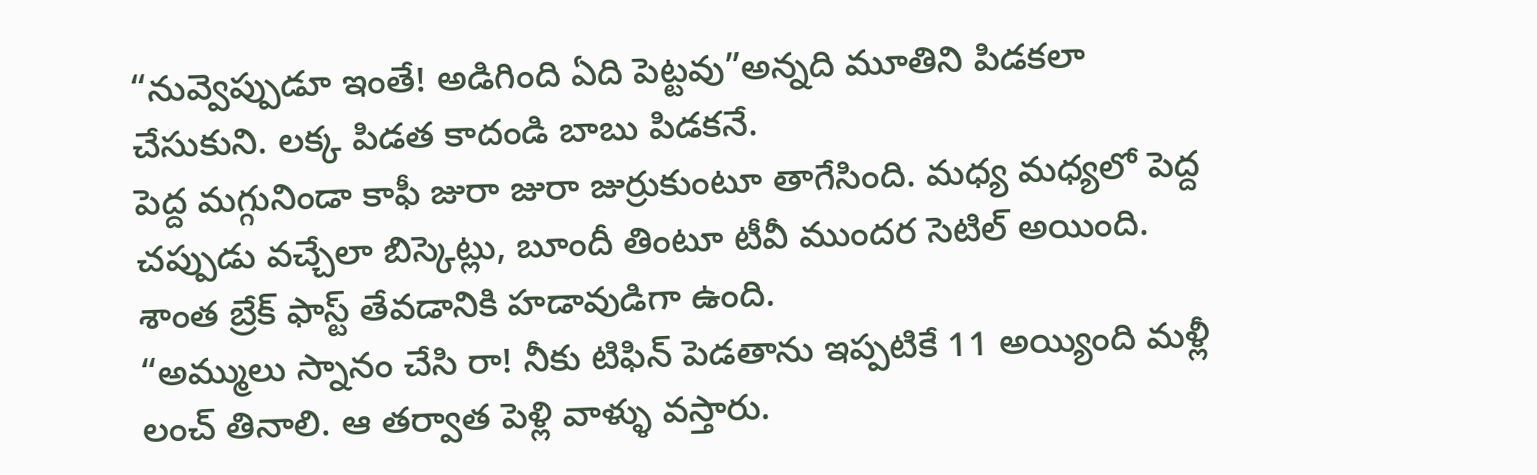“నువ్వెప్పుడూ ఇంతే! అడిగింది ఏది పెట్టవు”అన్నది మూతిని పిడకలా చేసుకుని. లక్క పిడత కాదండి బాబు పిడకనే.
పెద్ద మగ్గునిండా కాఫీ జురా జురా జుర్రుకుంటూ తాగేసింది. మధ్య మధ్యలో పెద్ద చప్పుడు వచ్చేలా బిస్కెట్లు, బూందీ తింటూ టీవీ ముందర సెటిల్ అయింది.
శాంత బ్రేక్ ఫాస్ట్ తేవడానికి హడావుడిగా ఉంది.
“అమ్ములు స్నానం చేసి రా! నీకు టిఫిన్ పెడతాను ఇప్పటికే 11 అయ్యింది మళ్లీ లంచ్ తినాలి. ఆ తర్వాత పెళ్లి వాళ్ళు వస్తారు.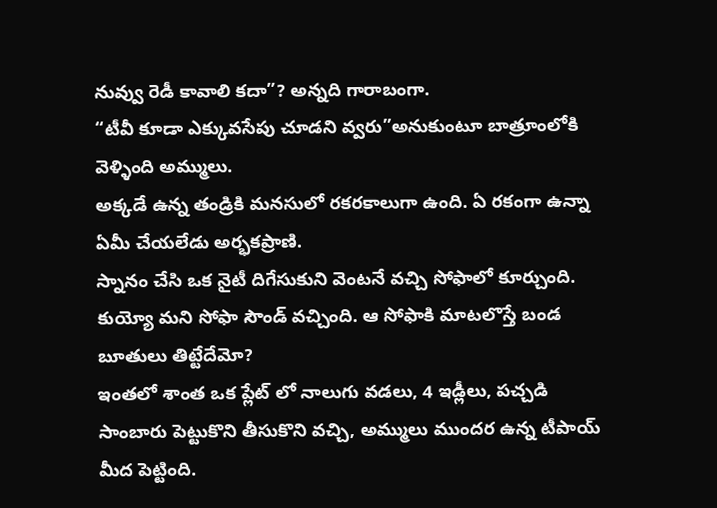నువ్వు రెడీ కావాలి కదా”? అన్నది గారాబంగా.
“టీవీ కూడా ఎక్కువసేపు చూడని వ్వరు”అనుకుంటూ బాత్రూంలోకి వెళ్ళింది అమ్ములు.
అక్కడే ఉన్న తండ్రికి మనసులో రకరకాలుగా ఉంది. ఏ రకంగా ఉన్నా ఏమీ చేయలేడు అర్భకప్రాణి.
స్నానం చేసి ఒక నైటీ దిగేసుకుని వెంటనే వచ్చి సోఫాలో కూర్చుంది. కుయ్యో మని సోఫా సౌండ్ వచ్చింది. ఆ సోఫాకి మాటలొస్తే బండ బూతులు తిట్టేదేమో?
ఇంతలో శాంత ఒక ప్లేట్ లో నాలుగు వడలు, 4 ఇడ్లీలు, పచ్చడి సాంబారు పెట్టుకొని తీసుకొని వచ్చి, అమ్ములు ముందర ఉన్న టీపాయ్ మీద పెట్టింది.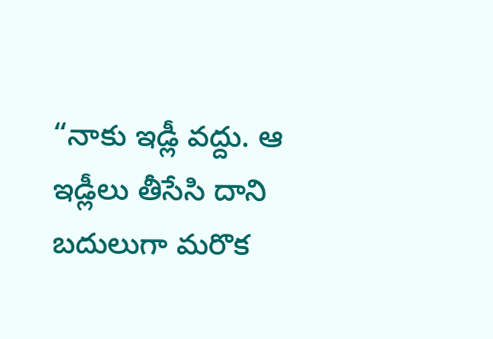“నాకు ఇడ్లీ వద్దు. ఆ ఇడ్లీలు తీసేసి దాని బదులుగా మరొక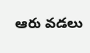ఆరు వడలు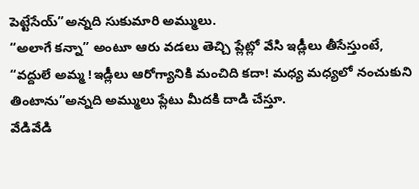పెట్టేసేయ్”అన్నది సుకుమారి అమ్ములు.
“అలాగే కన్నా” అంటూ ఆరు వడలు తెచ్చి ప్లేట్లో వేసి ఇడ్లీలు తీసేస్తుంటే,
“వద్దులే అమ్మ !ఇడ్లీలు ఆరోగ్యానికి మంచిది కదా! మధ్య మధ్యలో నంచుకుని తింటాను”అన్నది అమ్ములు ప్లేటు మీదకి దాడి చేస్తూ.
వేడివేడి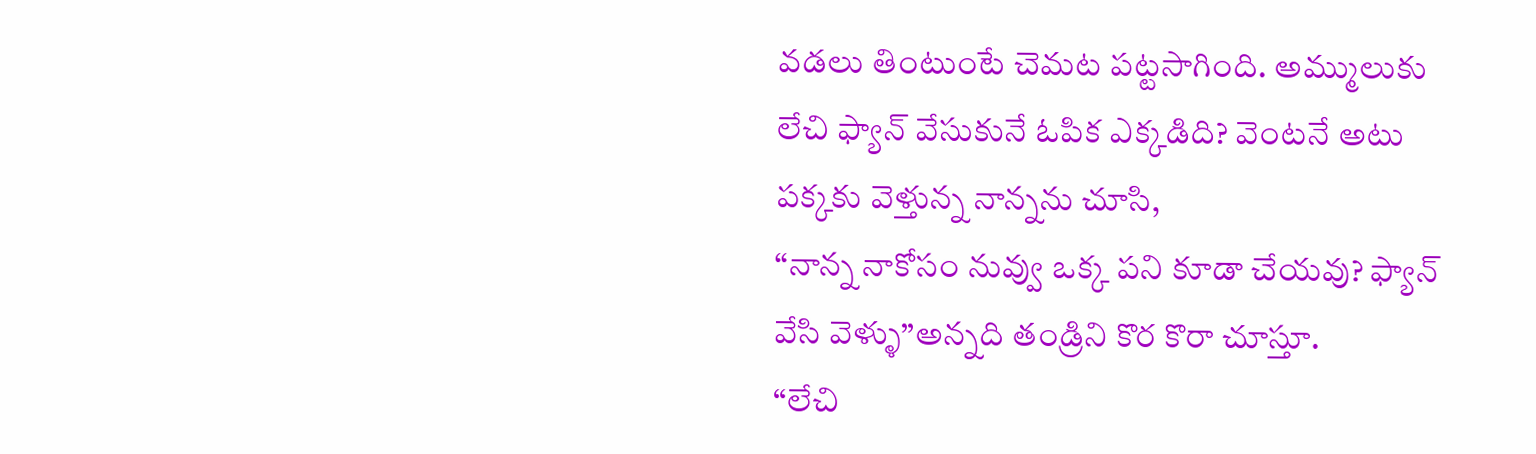వడలు తింటుంటే చెమట పట్టసాగింది. అమ్ములుకు లేచి ఫ్యాన్ వేసుకునే ఓపిక ఎక్కడిది? వెంటనే అటు పక్కకు వెళ్తున్న నాన్నను చూసి,
“నాన్న నాకోసం నువ్వు ఒక్క పని కూడా చేయవు? ఫ్యాన్ వేసి వెళ్ళు”అన్నది తండ్రిని కొర కొరా చూస్తూ.
“లేచి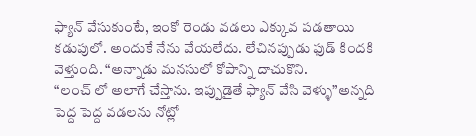ఫ్యాన్ వేసుకుంటే, ఇంకో రెండు వడలు ఎక్కువ పడతాయి కడుపులో. అందుకే నేను వేయలేదు. లేచినప్పుడు ఫుడ్ కిందకి వెళ్తుంది. “అన్నాడు మనసులో కోపాన్ని దాచుకొని.
“లంచ్ లో అలాగే చేస్తాను. ఇప్పుడైతే ఫ్యాన్ వేసి వెళ్ళు”అన్నది పెద్ద పెద్ద వడలను నోట్లో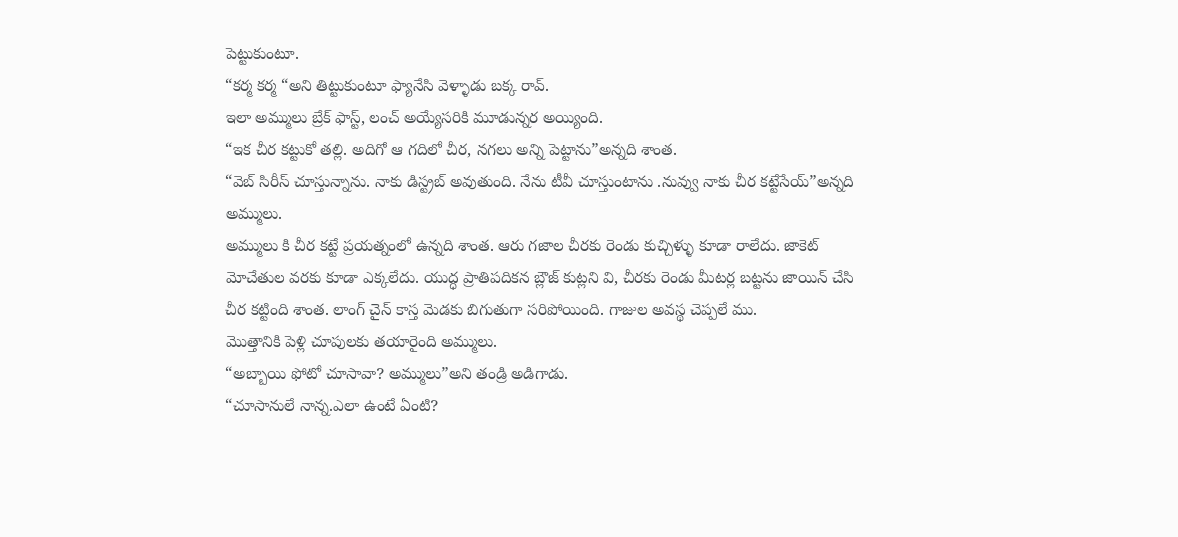పెట్టుకుంటూ.
“కర్మ కర్మ “అని తిట్టుకుంటూ ఫ్యానేసి వెళ్ళాడు బక్క రావ్.
ఇలా అమ్ములు బ్రేక్ ఫాస్ట్, లంచ్ అయ్యేసరికి మూడున్నర అయ్యింది.
“ఇక చీర కట్టుకో తల్లి. అదిగో ఆ గదిలో చీర, నగలు అన్ని పెట్టాను”అన్నది శాంత.
“వెబ్ సిరీస్ చూస్తున్నాను. నాకు డిస్ట్రబ్ అవుతుంది. నేను టీవీ చూస్తుంటాను .నువ్వు నాకు చీర కట్టేసేయ్”అన్నది అమ్ములు.
అమ్ములు కి చీర కట్టే ప్రయత్నంలో ఉన్నది శాంత. ఆరు గజాల చీరకు రెండు కుచ్చిళ్ళు కూడా రాలేదు. జాకెట్ మోచేతుల వరకు కూడా ఎక్కలేదు. యుద్ధ ప్రాతిపదికన బ్లౌజ్ కుట్లని వి, చీరకు రెండు మీటర్ల బట్టను జాయిన్ చేసి చీర కట్టింది శాంత. లాంగ్ చైన్ కాస్త మెడకు బిగుతుగా సరిపోయింది. గాజుల అవస్థ చెప్పలే ము.
మొత్తానికి పెళ్లి చూపులకు తయారైంది అమ్ములు.
“అబ్బాయి ఫోటో చూసావా? అమ్ములు”అని తండ్రి అడిగాడు.
“చూసానులే నాన్న.ఎలా ఉంటే ఏంటి?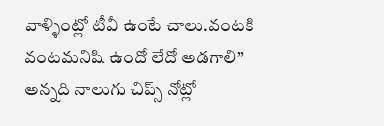వాళ్ళింట్లో టీవీ ఉంటే చాలు.వంటకి వంటమనిషి ఉందో లేదో అడగాలి” అన్నది నాలుగు చిప్స్ నోట్లో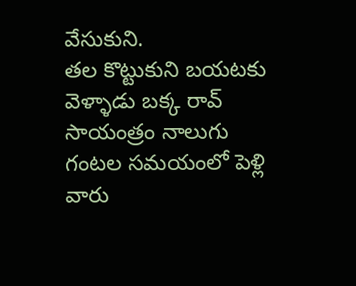వేసుకుని.
తల కొట్టుకుని బయటకు వెళ్ళాడు బక్క రావ్
సాయంత్రం నాలుగు గంటల సమయంలో పెళ్లి వారు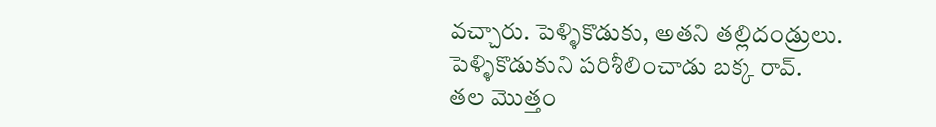వచ్చారు. పెళ్ళికొడుకు, అతని తల్లిదండ్రులు.
పెళ్ళికొడుకుని పరిశీలించాడు బక్క రావ్.
తల మొత్తం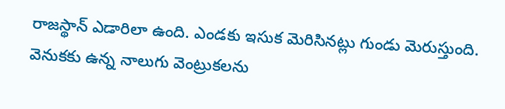రాజస్థాన్ ఎడారిలా ఉంది. ఎండకు ఇసుక మెరిసినట్లు గుండు మెరుస్తుంది. వెనుకకు ఉన్న నాలుగు వెంట్రుకలను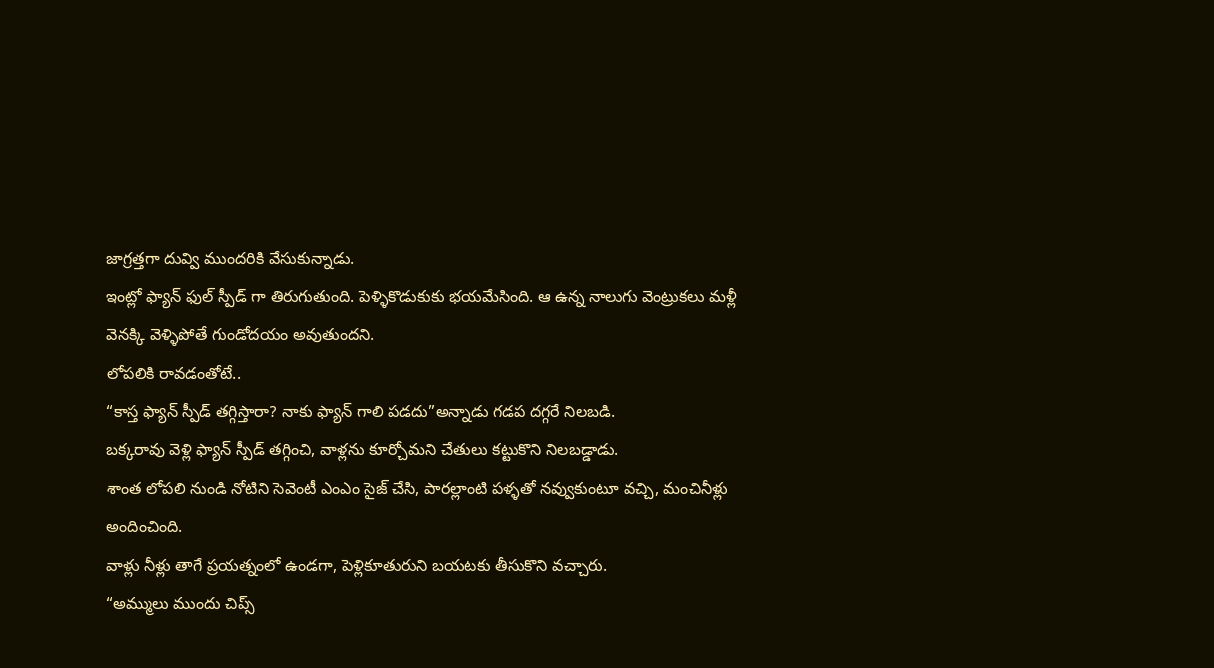జాగ్రత్తగా దువ్వి ముందరికి వేసుకున్నాడు.
ఇంట్లో ఫ్యాన్ ఫుల్ స్పీడ్ గా తిరుగుతుంది. పెళ్ళికొడుకుకు భయమేసింది. ఆ ఉన్న నాలుగు వెంట్రుకలు మళ్లీ వెనక్కి వెళ్ళిపోతే గుండోదయం అవుతుందని.
లోపలికి రావడంతోటే..
“కాస్త ఫ్యాన్ స్పీడ్ తగ్గిస్తారా? నాకు ఫ్యాన్ గాలి పడదు”అన్నాడు గడప దగ్గరే నిలబడి.
బక్కరావు వెళ్లి ఫ్యాన్ స్పీడ్ తగ్గించి, వాళ్లను కూర్చోమని చేతులు కట్టుకొని నిలబడ్డాడు.
శాంత లోపలి నుండి నోటిని సెవెంటీ ఎంఎం సైజ్ చేసి, పారల్లాంటి పళ్ళతో నవ్వుకుంటూ వచ్చి, మంచినీళ్లు అందించింది.
వాళ్లు నీళ్లు తాగే ప్రయత్నంలో ఉండగా, పెళ్లికూతురుని బయటకు తీసుకొని వచ్చారు.
“అమ్ములు ముందు చిప్స్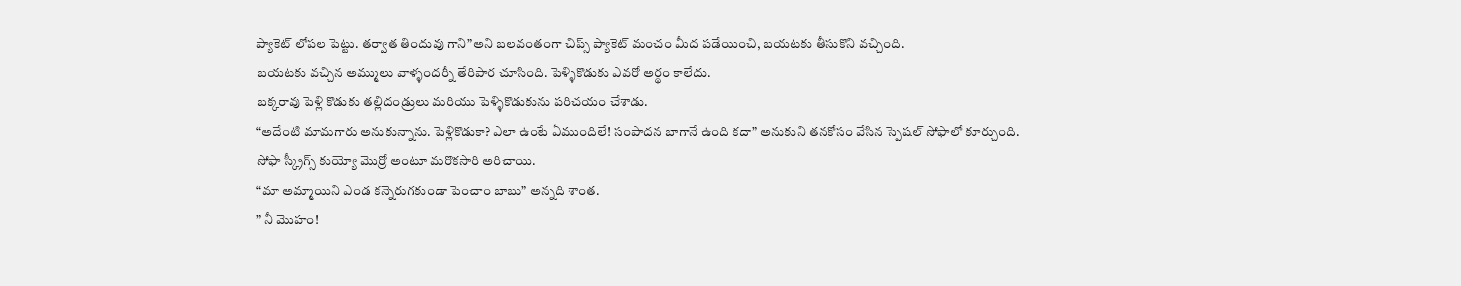ప్యాకెట్ లోపల పెట్టు. తర్వాత తిందువు గాని”అని బలవంతంగా చిప్స్ ప్యాకెట్ మంచం మీద పడేయించి, బయటకు తీసుకొని వచ్చింది.
బయటకు వచ్చిన అమ్ములు వాళ్ళందర్నీ తేరిపార చూసింది. పెళ్ళికొడుకు ఎవరో అర్థం కాలేదు.
బక్కరావు పెళ్లి కొడుకు తల్లిదండ్రులు మరియు పెళ్ళికొడుకును పరిచయం చేశాడు.
“అదేంటి మామగారు అనుకున్నాను. పెళ్లికొడుకా? ఎలా ఉంటే ఏముందిలే! సంపాదన బాగానే ఉంది కదా” అనుకుని తనకోసం వేసిన స్పెషల్ సోఫాలో కూర్చుంది. సోఫా స్క్రీగ్స్ కుయ్యో మొర్రో అంటూ మరొకసారి అరిచాయి.
“మా అమ్మాయిని ఎండ కన్నెరుగకుండా పెంచాం బాబు” అన్నది శాంత.
” నీ మొహం!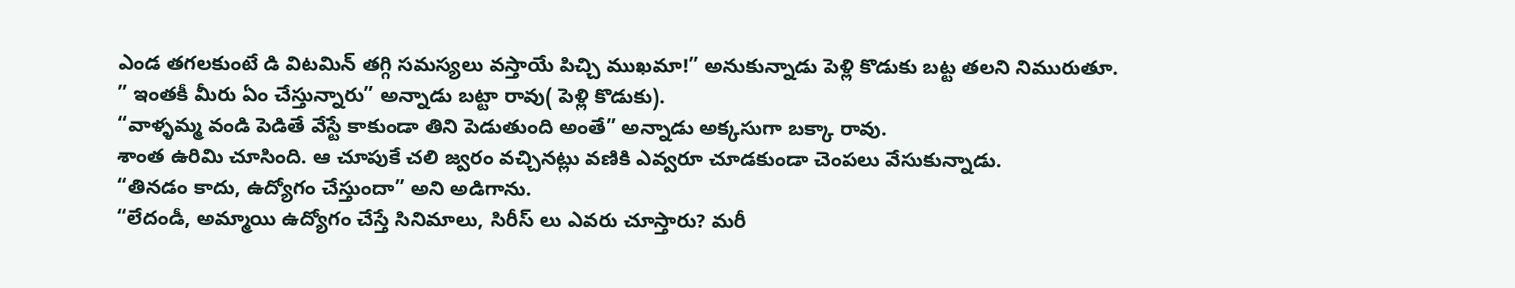ఎండ తగలకుంటే డి విటమిన్ తగ్గి సమస్యలు వస్తాయే పిచ్చి ముఖమా!” అనుకున్నాడు పెళ్లి కొడుకు బట్ట తలని నిమురుతూ.
” ఇంతకీ మీరు ఏం చేస్తున్నారు” అన్నాడు బట్టా రావు( పెళ్లి కొడుకు).
“వాళ్ళమ్మ వండి పెడితే వేస్టే కాకుండా తిని పెడుతుంది అంతే” అన్నాడు అక్కసుగా బక్కా రావు.
శాంత ఉరిమి చూసింది. ఆ చూపుకే చలి జ్వరం వచ్చినట్లు వణికి ఎవ్వరూ చూడకుండా చెంపలు వేసుకున్నాడు.
“తినడం కాదు, ఉద్యోగం చేస్తుందా” అని అడిగాను.
“లేదండీ, అమ్మాయి ఉద్యోగం చేస్తే సినిమాలు, సిరీస్ లు ఎవరు చూస్తారు? మరీ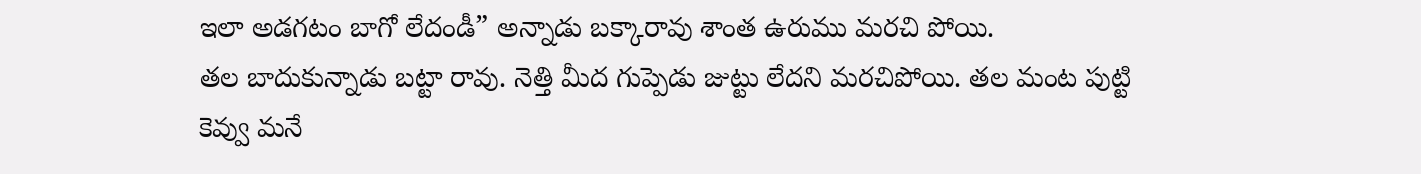ఇలా అడగటం బాగో లేదండీ” అన్నాడు బక్కారావు శాంత ఉరుము మరచి పోయి.
తల బాదుకున్నాడు బట్టా రావు. నెత్తి మీద గుప్పెడు జుట్టు లేదని మరచిపోయి. తల మంట పుట్టి కెవ్వు మనే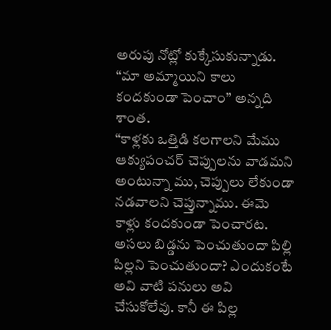అరుపు నోట్లో కుక్కేసుకున్నాడు.
“మా అమ్మాయిని కాలు కందకుండా పెంచాం” అన్నది శాంత.
“కాళ్లకు ఒత్తిడి కలగాలని మేము ఆక్యుపంచర్ చెప్పులను వాడమని అంటున్నా ము, చెప్పులు లేకుండా నడవాలని చెప్తున్నాము. ఈమె కాళ్లు కందకుండా పెంచారట. అసలు బిడ్డను పెంచుతుందా పిల్లి పిల్లని పెంచుతుందా? ఎందుకంటే అవి వాటి పనులు అవి చేసుకోలేవు. కానీ ఈ పిల్ల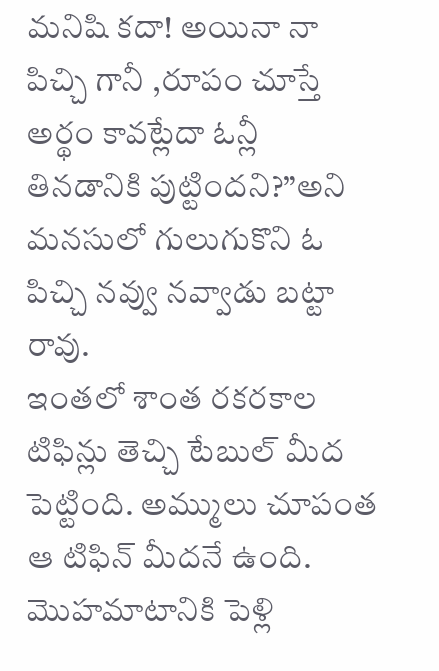మనిషి కదా! అయినా నా పిచ్చి గానీ ,రూపం చూస్తే అర్థం కావట్లేదా ఓన్లీ తినడానికి పుట్టిందని?”అని మనసులో గులుగుకొని ఓ పిచ్చి నవ్వు నవ్వాడు బట్టా రావు.
ఇంతలో శాంత రకరకాల టిఫిన్లు తెచ్చి టేబుల్ మీద పెట్టింది. అమ్ములు చూపంత ఆ టిఫిన్ మీదనే ఉంది. మొహమాటానికి పెళ్లి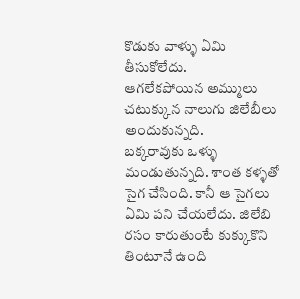కొడుకు వాళ్ళు ఏమి తీసుకోలేదు.
ఆగలేకపోయిన అమ్ములు చటుక్కున నాలుగు జిలేబీలు అందుకున్నది.
బక్కరావుకు ఒళ్ళు మండుతున్నది. శాంత కళ్ళతో సైగ చేసింది. కానీ ఆ సైగలు ఏమి పని చేయలేదు. జిలేబి రసం కారుతుంటే కుక్కుకొని తింటూనే ఉంది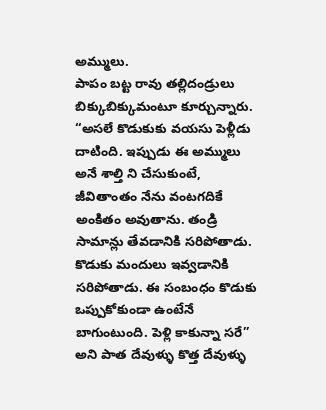అమ్ములు.
పాపం బట్ట రావు తల్లిదండ్రులు బిక్కుబిక్కుమంటూ కూర్చున్నారు. “అసలే కొడుకుకు వయసు పెళ్లీడు దాటింది. ఇప్పుడు ఈ అమ్ములు అనే శాల్తి ని చేసుకుంటే, జీవితాంతం నేను వంటగదికే అంకితం అవుతాను. తండ్రి సామాన్లు తేవడానికి సరిపోతాడు. కొడుకు మందులు ఇవ్వడానికి సరిపోతాడు. ఈ సంబంధం కొడుకు ఒప్పుకోకుండా ఉంటేనే బాగుంటుంది. పెళ్లి కాకున్నా సరే” అని పాత దేవుళ్ళు కొత్త దేవుళ్ళు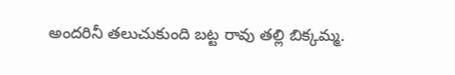అందరినీ తలుచుకుంది బట్ట రావు తల్లి బిక్కమ్మ.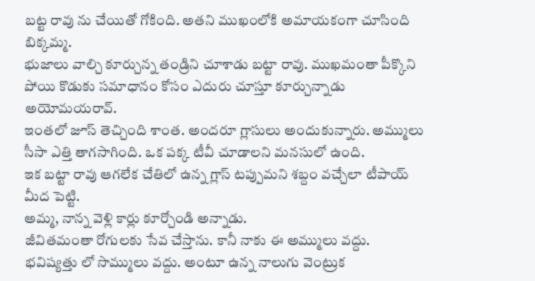బట్ట రావు ను చేయితో గోకింది. అతని ముఖంలోకి అమాయకంగా చూసింది బిక్కమ్మ.
భుజాలు వాల్చి కూర్చున్న తండ్రిని చూశాడు బట్టా రావు. ముఖమంతా పీక్కొని పోయి కొడుకు సమాధానం కోసం ఎదురు చూస్తూ కూర్చున్నాడు అయోమయరావ్.
ఇంతలో జూస్ తెచ్చింది శాంత. అందరూ గ్లాసులు అందుకున్నారు. అమ్ములు సీసా ఎత్తి తాగసాగింది. ఒక పక్క టీవీ చూడాలని మనసులో ఉంది.
ఇక బట్టా రావు ఆగలేక చేతిలో ఉన్న గ్లాస్ టప్పుమని శబ్దం వచ్చేలా టీపాయ్ మీద పెట్టి.
అమ్మ, నాన్న వెళ్లి కార్లు కూర్చోండి అన్నాడు.
జీవితమంతా రోగులకు సేవ చేస్తాను. కానీ నాకు ఈ అమ్ములు వద్దు. భవిష్యత్తు లో సొమ్ములు వద్దు. అంటూ ఉన్న నాలుగు వెంట్రుక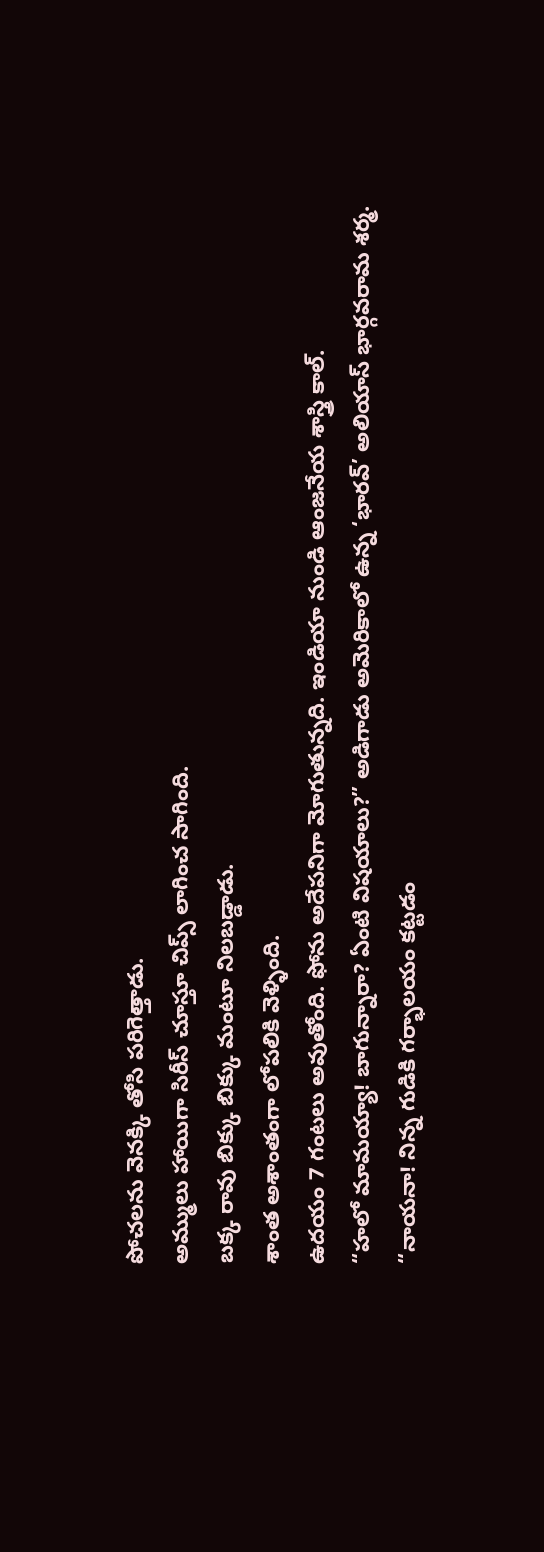పోచలను వెనక్కి తోసి పరిగెత్తాడు.
అమ్ములు హాయిగా సిరీస్ చూస్తూ చిప్స్ లాగించ సాగింది.
బక్క రావు బిక్కు బిక్కు మంటూ నిలబడ్డాడు.
శాంత అశాంతంగా లోపలికి వెళ్ళింది.
ఉదయం 7 గంటలు అవుతోంది. ఫోను అదేపనిగా మోగుతున్నది. ఇండియా నుండి ఆంజనేయ శాస్త్రి కాల్.
“హలో మామయ్యా! బాగున్నారా? ఏంటి విషయాలు?” అడిగాడు అమెరికాలో ఉన్న ‘భారవ్’ అలియాస్ భార్గవరామ శర్మ.
“నాయనా! నిన్న గుడికి గర్భాలయం కట్టడం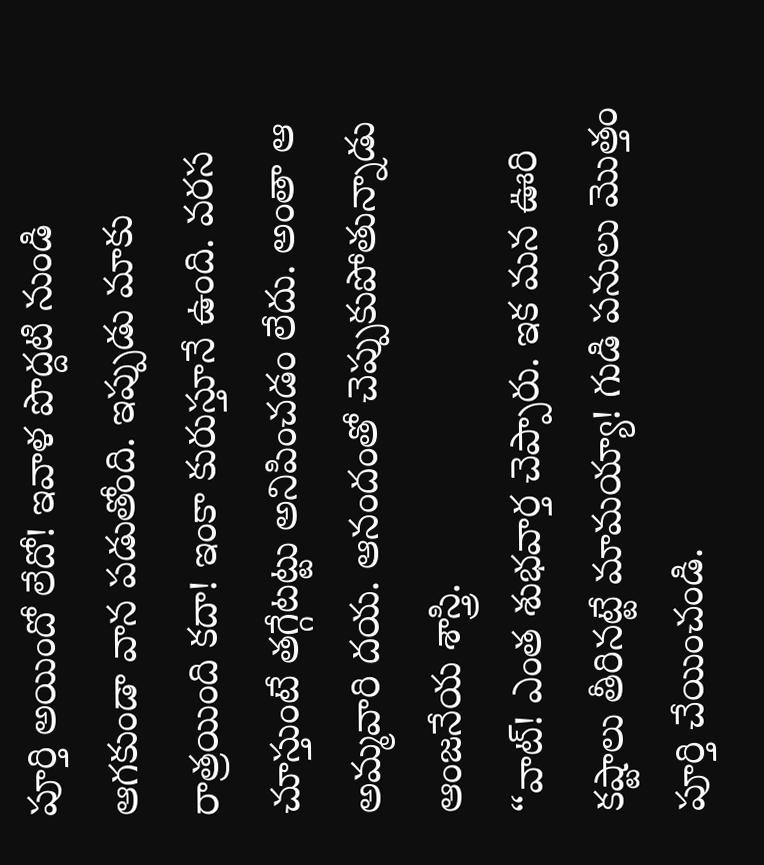పూర్తి అయిందో లేదో! ఇవాళ పొద్దటి నుండి ఆగకుండా వాన పడుతోంది. ఇప్పుడు మాకు రాత్రయింది కదా! ఇంకా కురుస్తూనే ఉంది. వరస చూస్తుంటే తగ్గేటట్టు అనిపించడం లేదు. అంతా ఆ అమ్మవారి దయ. ఆనందంతో చెప్పుకుపోతున్నాడు ఆంజనేయ శాస్త్రి.
“వాట్! ఎంత శుభవార్త చెప్పారు. ఇక మన ఊరి కష్టాలు తీరినట్టే మామయ్యా! గుడి పనులు మొత్తం పూర్తి చేయించండి.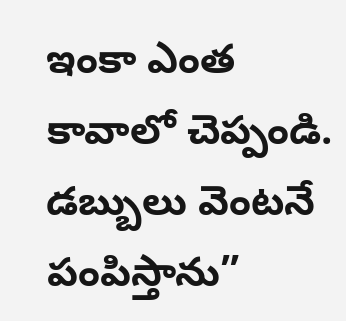ఇంకా ఎంత కావాలో చెప్పండి.
డబ్బులు వెంటనే పంపిస్తాను”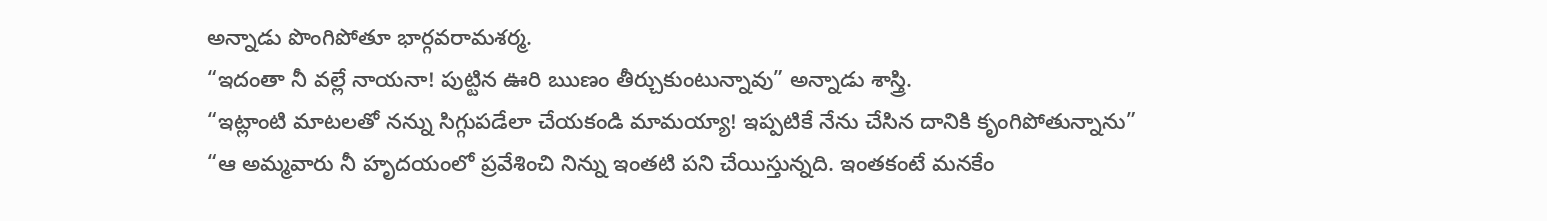అన్నాడు పొంగిపోతూ భార్గవరామశర్మ.
“ఇదంతా నీ వల్లే నాయనా! పుట్టిన ఊరి ఋణం తీర్చుకుంటున్నావు” అన్నాడు శాస్త్రి.
“ఇట్లాంటి మాటలతో నన్ను సిగ్గుపడేలా చేయకండి మామయ్యా! ఇప్పటికే నేను చేసిన దానికి కృంగిపోతున్నాను”
“ఆ అమ్మవారు నీ హృదయంలో ప్రవేశించి నిన్ను ఇంతటి పని చేయిస్తున్నది. ఇంతకంటే మనకేం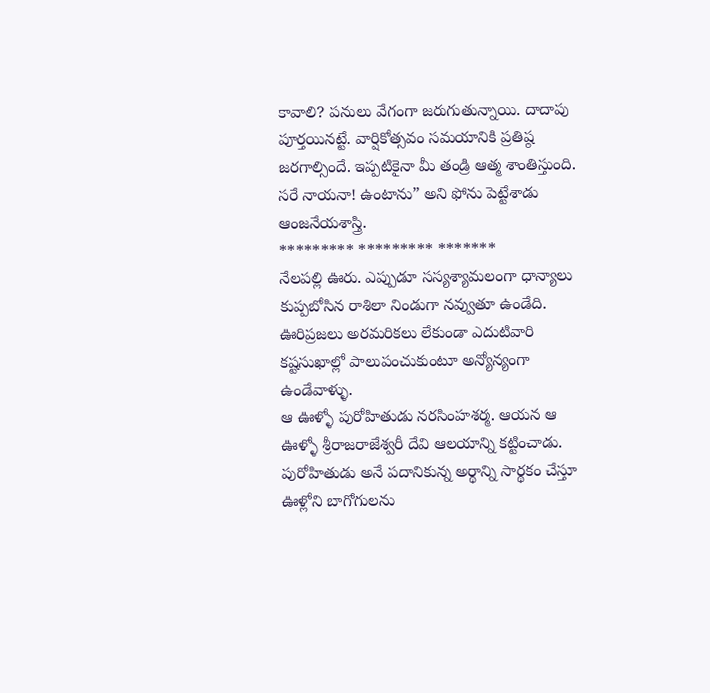కావాలి? పనులు వేగంగా జరుగుతున్నాయి. దాదాపు పూర్తయినట్టే. వార్షికోత్సవం సమయానికి ప్రతిష్ఠ జరగాల్సిందే. ఇప్పటికైనా మీ తండ్రి ఆత్మ శాంతిస్తుంది. సరే నాయనా! ఉంటాను” అని ఫోను పెట్టేశాడు ఆంజనేయశాస్త్రి.
********* ********* *******
నేలపల్లి ఊరు. ఎప్పుడూ సస్యశ్యామలంగా ధాన్యాలు కుప్పబోసిన రాశిలా నిండుగా నవ్వుతూ ఉండేది. ఊరిప్రజలు అరమరికలు లేకుండా ఎదుటివారి
కష్టసుఖాల్లో పాలుపంచుకుంటూ అన్యోన్యంగా ఉండేవాళ్ళు.
ఆ ఊళ్ళో పురోహితుడు నరసింహశర్మ. ఆయన ఆ
ఊళ్ళో శ్రీరాజరాజేశ్వరీ దేవి ఆలయాన్ని కట్టించాడు. పురోహితుడు అనే పదానికున్న అర్థాన్ని సార్థకం చేస్తూ ఊళ్లోని బాగోగులను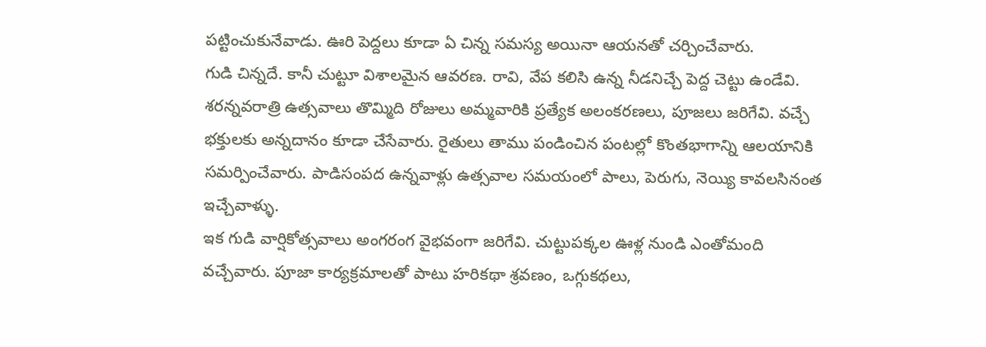పట్టించుకునేవాడు. ఊరి పెద్దలు కూడా ఏ చిన్న సమస్య అయినా ఆయనతో చర్చించేవారు.
గుడి చిన్నదే. కానీ చుట్టూ విశాలమైన ఆవరణ. రావి, వేప కలిసి ఉన్న నీడనిచ్చే పెద్ద చెట్టు ఉండేవి. శరన్నవరాత్రి ఉత్సవాలు తొమ్మిది రోజులు అమ్మవారికి ప్రత్యేక అలంకరణలు, పూజలు జరిగేవి. వచ్చే భక్తులకు అన్నదానం కూడా చేసేవారు. రైతులు తాము పండించిన పంటల్లో కొంతభాగాన్ని ఆలయానికి సమర్పించేవారు. పాడిసంపద ఉన్నవాళ్లు ఉత్సవాల సమయంలో పాలు, పెరుగు, నెయ్యి కావలసినంత ఇచ్చేవాళ్ళు.
ఇక గుడి వార్షికోత్సవాలు అంగరంగ వైభవంగా జరిగేవి. చుట్టుపక్కల ఊళ్ల నుండి ఎంతోమంది
వచ్చేవారు. పూజా కార్యక్రమాలతో పాటు హరికథా శ్రవణం, ఒగ్గుకథలు,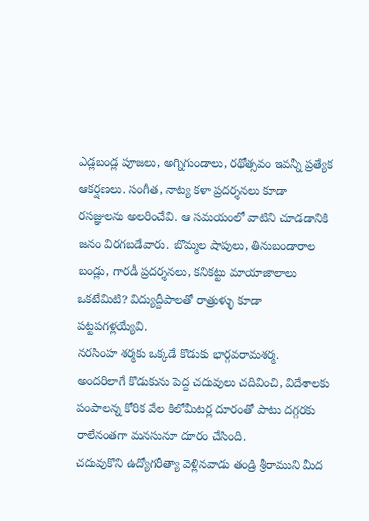ఎడ్లబండ్ల పూజలు, అగ్నిగుండాలు, రథోత్సవం ఇవన్నీ ప్రత్యేక ఆకర్షణలు. సంగీత, నాట్య కళా ప్రదర్శనలు కూడా రసజ్ఞులను అలరించేవి. ఆ సమయంలో వాటిని చూడడానికి జనం విరగబడేవారు. బొమ్మల షాపులు, తినుబండారాల బండ్లు, గారడీ ప్రదర్శనలు, కనికట్టు మాయాజాలాలు ఒకటేమిటి? విద్యుద్దీపాలతో రాత్రుళ్ళు కూడా పట్టపగళ్లయ్యేవి.
నరసింహ శర్మకు ఒక్కడే కొడుకు భార్గవరామశర్మ.
అందరిలాగే కొడుకును పెద్ద చదువులు చదివించి, విదేశాలకు పంపాలన్న కోరిక వేల కిలోమీటర్ల దూరంతో పాటు దగ్గరకు రాలేనంతగా మనసునూ దూరం చేసింది.
చదువుకొని ఉద్యోగరీత్యా వెళ్లినవాడు తండ్రి శ్రీరాముని మీద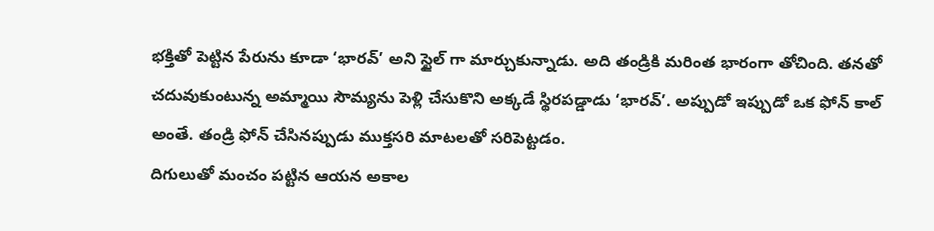భక్తితో పెట్టిన పేరును కూడా ‘భారవ్’ అని స్టైల్ గా మార్చుకున్నాడు. అది తండ్రికి మరింత భారంగా తోచింది. తనతో చదువుకుంటున్న అమ్మాయి సౌమ్యను పెళ్లి చేసుకొని అక్కడే స్థిరపడ్డాడు ‘భారవ్’. అప్పుడో ఇప్పుడో ఒక ఫోన్ కాల్ అంతే. తండ్రి ఫోన్ చేసినప్పుడు ముక్తసరి మాటలతో సరిపెట్టడం.
దిగులుతో మంచం పట్టిన ఆయన అకాల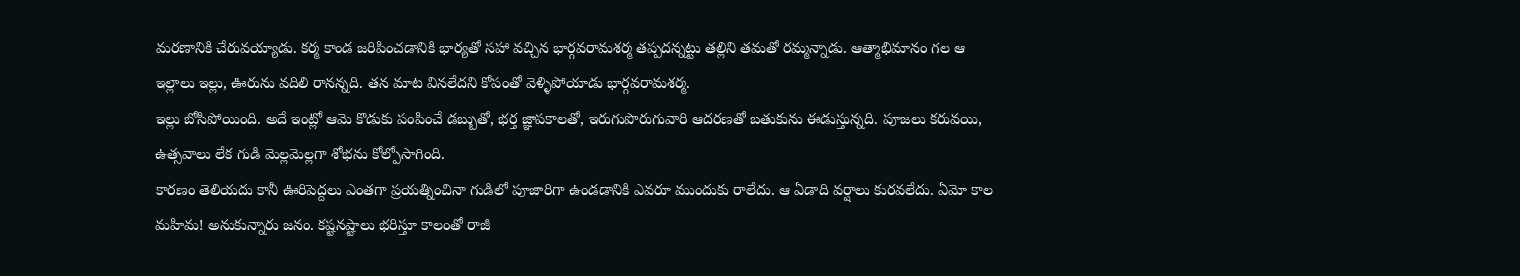మరణానికి చేరువయ్యాడు. కర్మ కాండ జరిపించడానికి భార్యతో సహా వచ్చిన భార్గవరామశర్మ తప్పదన్నట్టు తల్లిని తమతో రమ్మన్నాడు. ఆత్మాభిమానం గల ఆ ఇల్లాలు ఇల్లు, ఊరును వదిలి రానన్నది. తన మాట వినలేదని కోపంతో వెళ్ళిపోయాడు భార్గవరామశర్మ.
ఇల్లు బోసిపోయింది. అదే ఇంట్లో ఆమె కొడుకు పంపించే డబ్బుతో, భర్త జ్ఞాపకాలతో, ఇరుగుపొరుగువారి ఆదరణతో బతుకును ఈడుస్తున్నది. పూజలు కరువయి, ఉత్సవాలు లేక గుడి మెల్లమెల్లగా శోభను కోల్పోసాగింది.
కారణం తెలియదు కానీ ఊరిపెద్దలు ఎంతగా ప్రయత్నించినా గుడిలో పూజారిగా ఉండడానికి ఎవరూ ముందుకు రాలేదు. ఆ ఏడాది వర్షాలు కురవలేదు. ఏమో కాల మహిమ! అనుకున్నారు జనం. కష్టనష్టాలు భరిస్తూ కాలంతో రాజీ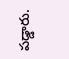పడ్డారు.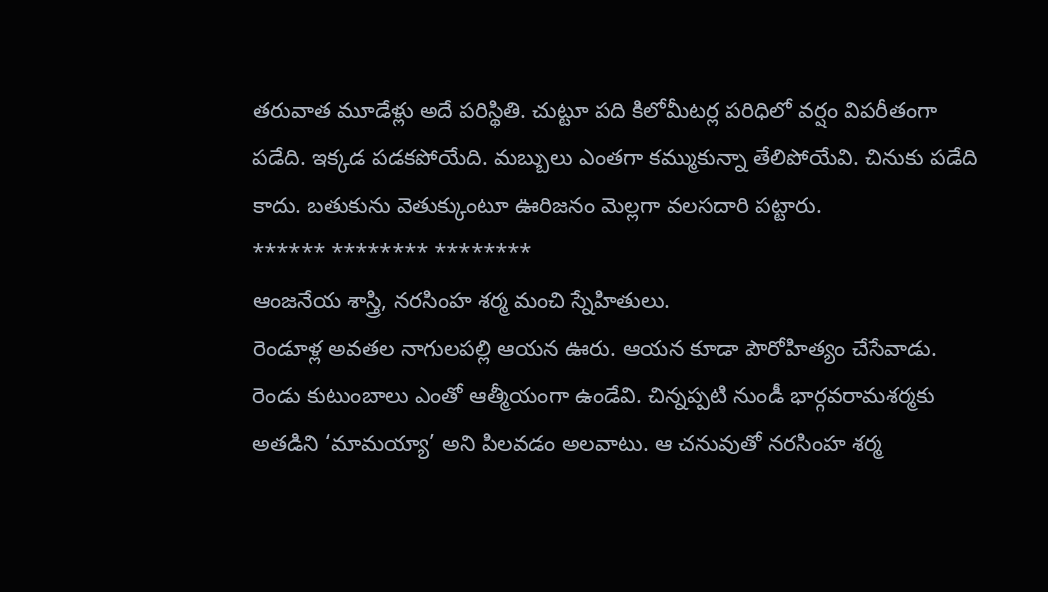తరువాత మూడేళ్లు అదే పరిస్థితి. చుట్టూ పది కిలోమీటర్ల పరిధిలో వర్షం విపరీతంగా పడేది. ఇక్కడ పడకపోయేది. మబ్బులు ఎంతగా కమ్ముకున్నా తేలిపోయేవి. చినుకు పడేది కాదు. బతుకును వెతుక్కుంటూ ఊరిజనం మెల్లగా వలసదారి పట్టారు.
****** ******** ********
ఆంజనేయ శాస్త్రి, నరసింహ శర్మ మంచి స్నేహితులు.
రెండూళ్ల అవతల నాగులపల్లి ఆయన ఊరు. ఆయన కూడా పౌరోహిత్యం చేసేవాడు. రెండు కుటుంబాలు ఎంతో ఆత్మీయంగా ఉండేవి. చిన్నప్పటి నుండీ భార్గవరామశర్మకు అతడిని ‘మామయ్యా’ అని పిలవడం అలవాటు. ఆ చనువుతో నరసింహ శర్మ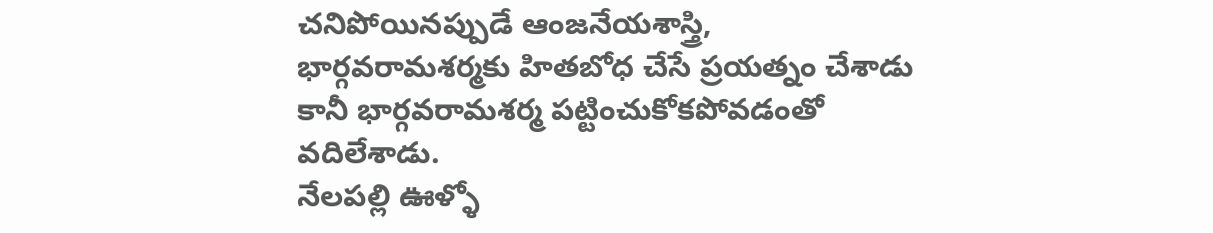చనిపోయినప్పుడే ఆంజనేయశాస్త్రి, భార్గవరామశర్మకు హితబోధ చేసే ప్రయత్నం చేశాడు కానీ భార్గవరామశర్మ పట్టించుకోకపోవడంతో వదిలేశాడు.
నేలపల్లి ఊళ్ళో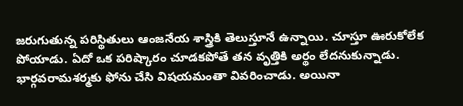జరుగుతున్న పరిస్థితులు ఆంజనేయ శాస్త్రికి తెలుస్తూనే ఉన్నాయి. చూస్తూ ఊరుకోలేక పోయాడు. ఏదో ఒక పరిష్కారం చూడకపోతే తన వృత్తికి అర్థం లేదనుకున్నాడు. భార్గవరామశర్మకు ఫోను చేసి విషయమంతా వివరించాడు. అయినా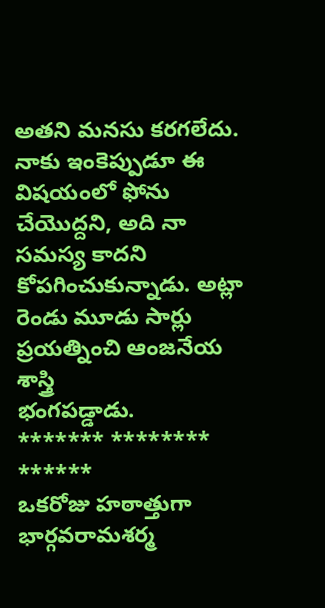అతని మనసు కరగలేదు. నాకు ఇంకెప్పుడూ ఈ విషయంలో ఫోను చేయొద్దని, అది నా సమస్య కాదని కోపగించుకున్నాడు. అట్లా రెండు మూడు సార్లు ప్రయత్నించి ఆంజనేయ శాస్త్రి
భంగపడ్డాడు.
******* ******** ******
ఒకరోజు హఠాత్తుగా భార్గవరామశర్మ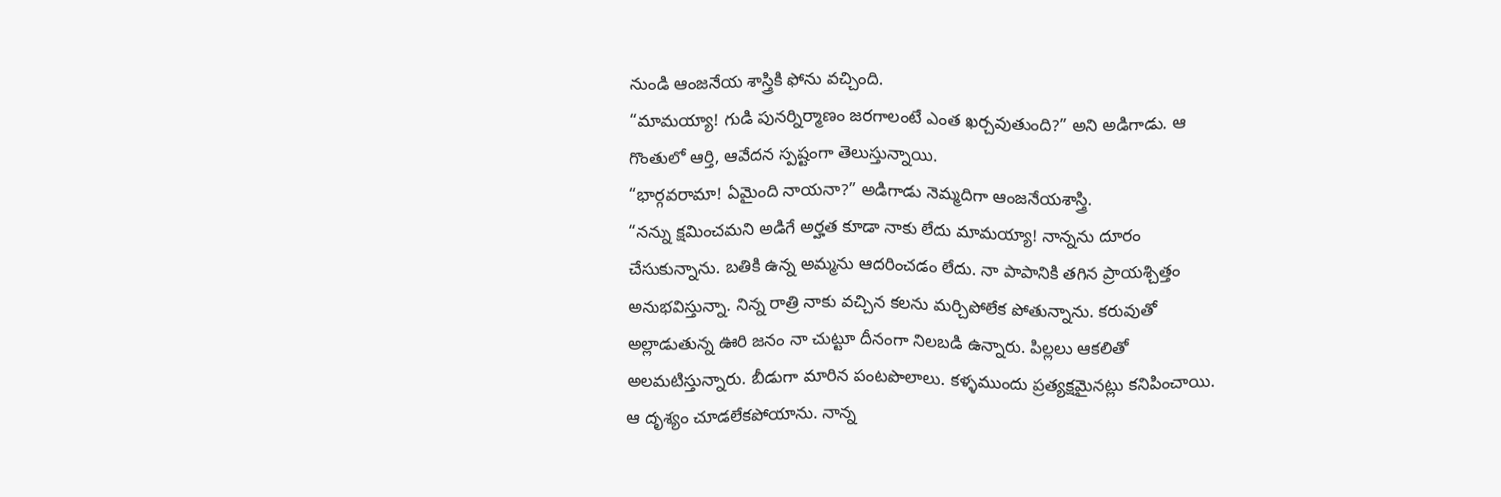నుండి ఆంజనేయ శాస్త్రికి ఫోను వచ్చింది.
“మామయ్యా! గుడి పునర్నిర్మాణం జరగాలంటే ఎంత ఖర్చవుతుంది?” అని అడిగాడు. ఆ గొంతులో ఆర్తి, ఆవేదన స్పష్టంగా తెలుస్తున్నాయి.
“భార్గవరామా! ఏమైంది నాయనా?” అడిగాడు నెమ్మదిగా ఆంజనేయశాస్త్రి.
“నన్ను క్షమించమని అడిగే అర్హత కూడా నాకు లేదు మామయ్యా! నాన్నను దూరం చేసుకున్నాను. బతికి ఉన్న అమ్మను ఆదరించడం లేదు. నా పాపానికి తగిన ప్రాయశ్చిత్తం అనుభవిస్తున్నా. నిన్న రాత్రి నాకు వచ్చిన కలను మర్చిపోలేక పోతున్నాను. కరువుతో అల్లాడుతున్న ఊరి జనం నా చుట్టూ దీనంగా నిలబడి ఉన్నారు. పిల్లలు ఆకలితో అలమటిస్తున్నారు. బీడుగా మారిన పంటపొలాలు. కళ్ళముందు ప్రత్యక్షమైనట్లు కనిపించాయి. ఆ దృశ్యం చూడలేకపోయాను. నాన్న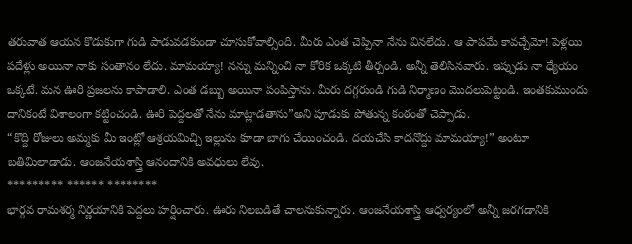తరువాత ఆయన కొడుకుగా గుడి పాడువడకుండా చూసుకోవాల్సింది. మీరు ఎంత చెప్పినా నేను వినలేదు. ఆ పాపమే కావచ్చేమో! పెళ్లయి పదేళ్లు అయినా నాకు సంతానం లేదు. మామయ్యా! నన్ను మన్నించి నా కోరిక ఒక్కటి తీర్చండి. అన్నీ తెలిసినవారు. ఇప్పుడు నా ధ్యేయం ఒక్కటే. మన ఊరి ప్రజలను కాపాడాలి. ఎంత డబ్బు అయినా పంపిస్తాను. మీరు దగ్గరుండి గుడి నిర్మాణం మొదలుపెట్టండి. ఇంతకుముందు దానికంటే విశాలంగా కట్టించండి. ఊరి పెద్దలతో నేను మాట్లాడతాను”అని పూడుకు పోతున్న కంఠంతో చెప్పాడు.
“కొద్ది రోజులు అమ్మకు మీ ఇంట్లో ఆశ్రయమిచ్చి ఇల్లును కూడా బాగు చేయించండి. దయచేసి కాదనొద్దు మామయ్యా!” అంటూ బతిమిలాడాడు. ఆంజనేయశాస్త్రి ఆనందానికి అవధులు లేవు.
********* ****** ********
భార్గవ రామశర్మ నిర్ణయానికి పెద్దలు హర్షించారు. ఊరు నిలబడితే చాలనుకున్నారు. ఆంజనేయశాస్త్రి ఆధ్వర్యంలో అన్నీ జరగడానికి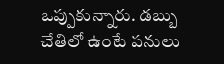ఒప్పుకున్నారు. డబ్బు
చేతిలో ఉంటే పనులు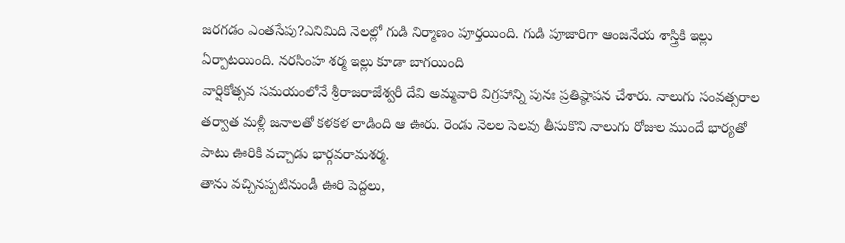జరగడం ఎంతసేపు?ఎనిమిది నెలల్లో గుడి నిర్మాణం పూర్తయింది. గుడి పూజారిగా ఆంజనేయ శాస్త్రికి ఇల్లు ఏర్పాటయింది. నరసింహ శర్మ ఇల్లు కూడా బాగయింది
వార్షికోత్సవ సమయంలోనే శ్రీరాజరాజేశ్వరీ దేవి అమ్మవారి విగ్రహాన్ని పునః ప్రతిష్ఠాపన చేశారు. నాలుగు సంవత్సరాల తర్వాత మళ్లీ జనాలతో కళకళ లాడింది ఆ ఊరు. రెండు నెలల సెలవు తీసుకొని నాలుగు రోజుల ముందే భార్యతో పాటు ఊరికి వచ్చాడు భార్గవరామశర్మ.
తాను వచ్చినప్పటినుండీ ఊరి పెద్దలు,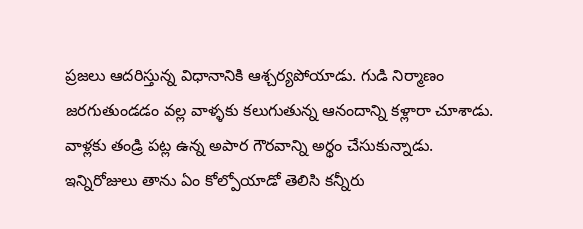ప్రజలు ఆదరిస్తున్న విధానానికి ఆశ్చర్యపోయాడు. గుడి నిర్మాణం జరగుతుండడం వల్ల వాళ్ళకు కలుగుతున్న ఆనందాన్ని కళ్లారా చూశాడు. వాళ్లకు తండ్రి పట్ల ఉన్న అపార గౌరవాన్ని అర్థం చేసుకున్నాడు. ఇన్నిరోజులు తాను ఏం కోల్పోయాడో తెలిసి కన్నీరు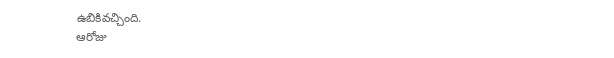ఉబికివచ్చింది.
ఆరోజు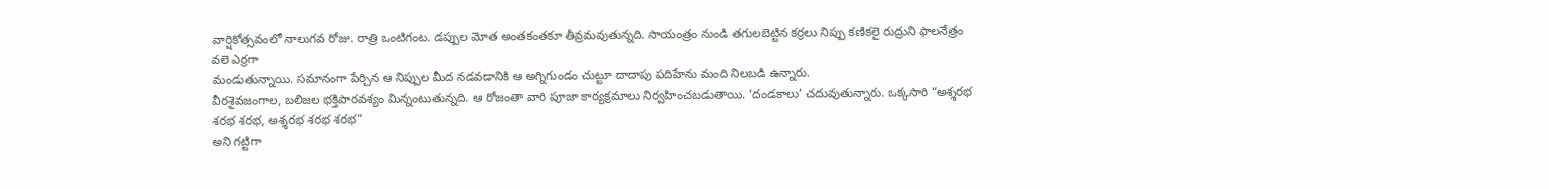వార్షికోత్సవంలో నాలుగవ రోజు. రాత్రి ఒంటిగంట. డప్పుల మోత అంతకంతకూ తీవ్రమవుతున్నది. సాయంత్రం నుండి తగులబెట్టిన కర్రలు నిప్పు కణికలై రుద్రుని ఫాలనేత్రం వలె ఎర్రగా
మండుతున్నాయి. సమానంగా పేర్చిన ఆ నిప్పుల మీద నడవడానికి ఆ అగ్నిగుండం చుట్టూ దాదాపు పదిహేను మంది నిలబడి ఉన్నారు.
వీరశైవజంగాల, బలిజల భక్తిపారవశ్యం మిన్నంటుతున్నది. ఆ రోజంతా వారి పూజా కార్యక్రమాలు నిర్వహించబడుతాయి. ‘దండకాలు’ చదువుతున్నారు. ఒక్కసారి “అశ్శరభ శరభ శరభ, అశ్శరభ శరభ శరభ”
అని గట్టిగా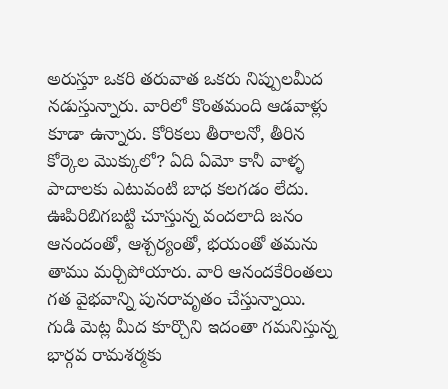అరుస్తూ ఒకరి తరువాత ఒకరు నిప్పులమీద నడుస్తున్నారు. వారిలో కొంతమంది ఆడవాళ్లు కూడా ఉన్నారు. కోరికలు తీరాలనో, తీరిన కోర్కెల మొక్కులో? ఏది ఏమో కానీ వాళ్ళ పాదాలకు ఎటువంటి బాధ కలగడం లేదు. ఊపిరిబిగబట్టి చూస్తున్న వందలాది జనం ఆనందంతో, ఆశ్చర్యంతో, భయంతో తమను తాము మర్చిపోయారు. వారి ఆనందకేరింతలు గత వైభవాన్ని పునరావృతం చేస్తున్నాయి.
గుడి మెట్ల మీద కూర్చొని ఇదంతా గమనిస్తున్న భార్గవ రామశర్మకు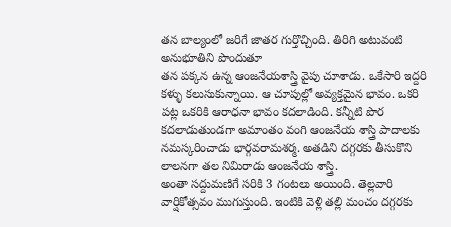తన బాల్యంలో జరిగే జాతర గుర్తొచ్చింది. తిరిగి అటువంటి అనుభూతిని పొందుతూ
తన పక్కన ఉన్న ఆంజనేయశాస్త్రి వైపు చూశాడు. ఒకేసారి ఇద్దరి కళ్ళు కలుసుకున్నాయి. ఆ చూపుల్లో అవ్యక్తమైన భావం. ఒకరి పట్ల ఒకరికి ఆరాధనా భావం కదలాడింది. కన్నీటి పొర కదలాడుతుండగా అమాంతం వంగి ఆంజనేయ శాస్త్రి పాదాలకు నమస్కరించాడు భార్గవరామశర్మ. అతడిని దగ్గరకు తీసుకొని లాలనగా తల నిమిరాడు ఆంజనేయ శాస్త్రి.
అంతా సద్దుమణిగే సరికి 3 గంటలు అయింది. తెల్లవారి వార్షికోత్సవం ముగుస్తుంది. ఇంటికి వెళ్లి తల్లి మంచం దగ్గరకు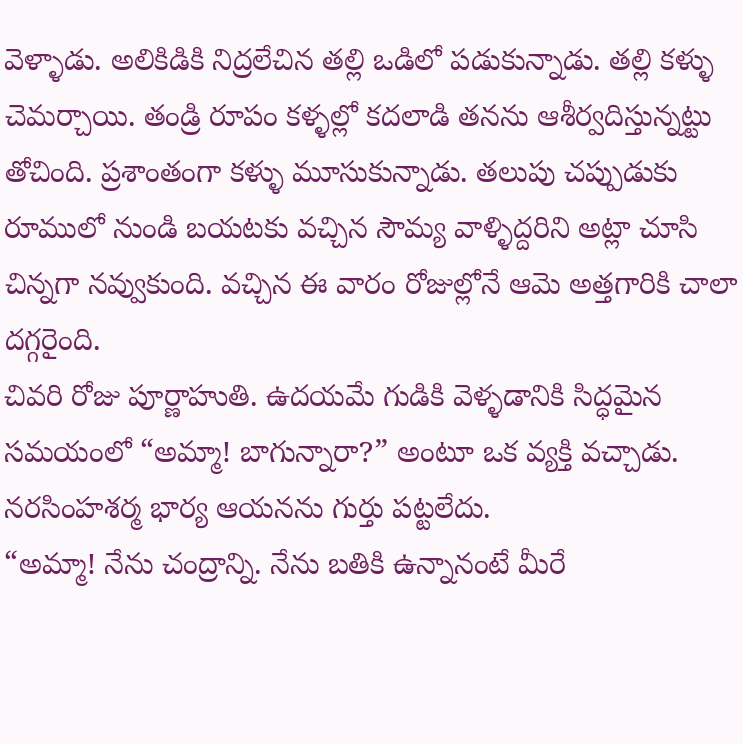వెళ్ళాడు. అలికిడికి నిద్రలేచిన తల్లి ఒడిలో పడుకున్నాడు. తల్లి కళ్ళు చెమర్చాయి. తండ్రి రూపం కళ్ళల్లో కదలాడి తనను ఆశీర్వదిస్తున్నట్టు తోచింది. ప్రశాంతంగా కళ్ళు మూసుకున్నాడు. తలుపు చప్పుడుకు రూములో నుండి బయటకు వచ్చిన సౌమ్య వాళ్ళిద్దరిని అట్లా చూసి చిన్నగా నవ్వుకుంది. వచ్చిన ఈ వారం రోజుల్లోనే ఆమె అత్తగారికి చాలా దగ్గరైంది.
చివరి రోజు పూర్ణాహుతి. ఉదయమే గుడికి వెళ్ళడానికి సిద్ధమైన సమయంలో “అమ్మా! బాగున్నారా?” అంటూ ఒక వ్యక్తి వచ్చాడు. నరసింహశర్మ భార్య ఆయనను గుర్తు పట్టలేదు.
“అమ్మా! నేను చంద్రాన్ని. నేను బతికి ఉన్నానంటే మీరే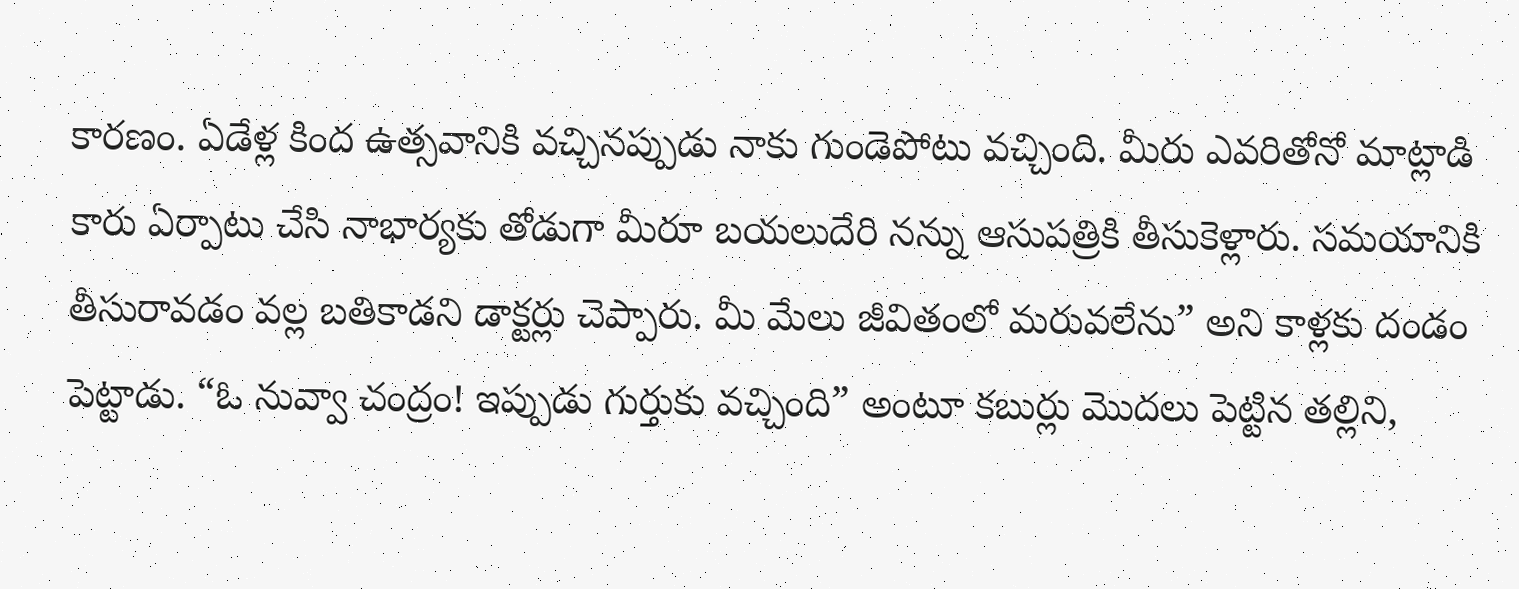కారణం. ఏడేళ్ల కింద ఉత్సవానికి వచ్చినప్పుడు నాకు గుండెపోటు వచ్చింది. మీరు ఎవరితోనో మాట్లాడి కారు ఏర్పాటు చేసి నాభార్యకు తోడుగా మీరూ బయలుదేరి నన్ను ఆసుపత్రికి తీసుకెళ్లారు. సమయానికి తీసురావడం వల్ల బతికాడని డాక్టర్లు చెప్పారు. మీ మేలు జీవితంలో మరువలేను” అని కాళ్లకు దండం పెట్టాడు. “ఓ నువ్వా చంద్రం! ఇప్పుడు గుర్తుకు వచ్చింది” అంటూ కబుర్లు మొదలు పెట్టిన తల్లిని,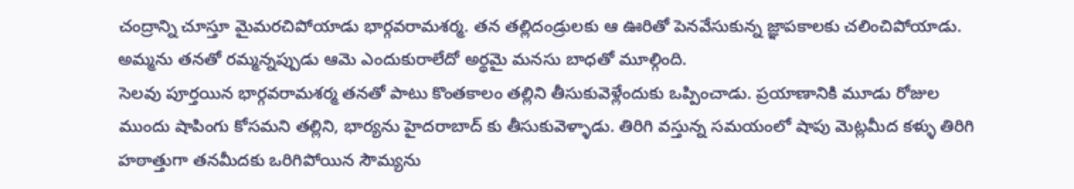చంద్రాన్ని చూస్తూ మైమరచిపోయాడు భార్గవరామశర్మ. తన తల్లిదండ్రులకు ఆ ఊరితో పెనవేసుకున్న జ్ఞాపకాలకు చలించిపోయాడు. అమ్మను తనతో రమ్మన్నప్పుడు ఆమె ఎందుకురాలేదో అర్థమై మనసు బాధతో మూల్గింది.
సెలవు పూర్తయిన భార్గవరామశర్మ తనతో పాటు కొంతకాలం తల్లిని తీసుకువెళ్లేందుకు ఒప్పించాడు. ప్రయాణానికి మూడు రోజుల ముందు షాపింగు కోసమని తల్లిని, భార్యను హైదరాబాద్ కు తీసుకువెళ్ళాడు. తిరిగి వస్తున్న సమయంలో షాపు మెట్లమీద కళ్ళు తిరిగి హఠాత్తుగా తనమీదకు ఒరిగిపోయిన సౌమ్యను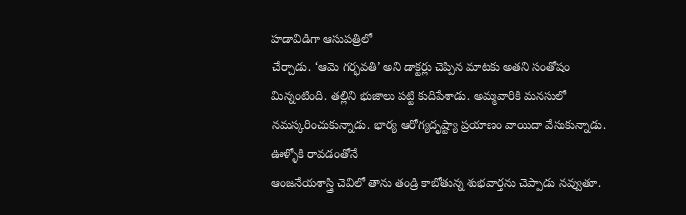హడావిడిగా ఆసుపత్రిలో
చేర్చాడు. ‘ఆమె గర్భవతి’ అని డాక్టర్లు చెప్పిన మాటకు అతని సంతోషం మిన్నంటింది. తల్లిని భుజాలు పట్టి కుదిపేశాడు. అమ్మవారికి మనసులో నమస్కరించుకున్నాడు. భార్య ఆరోగ్యదృష్ట్యా ప్రయాణం వాయిదా వేసుకున్నాడు. ఊళ్ళోకి రావడంతోనే
ఆంజనేయశాస్త్రి చెవిలో తాను తండ్రి కాబోతున్న శుభవార్తను చెప్పాడు నవ్వుతూ.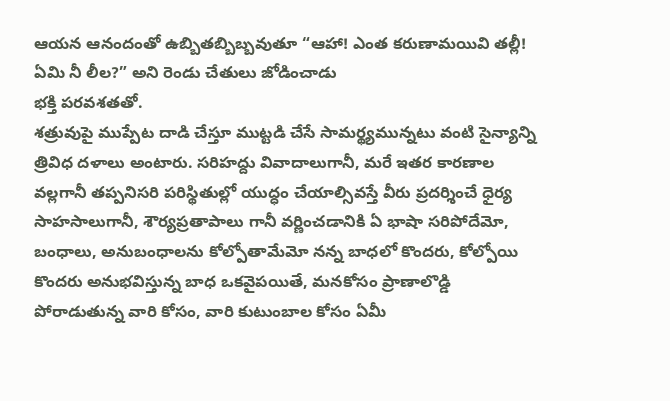ఆయన ఆనందంతో ఉబ్బితబ్బిబ్బవుతూ “ఆహా! ఎంత కరుణామయివి తల్లీ! ఏమి నీ లీల?” అని రెండు చేతులు జోడించాడు
భక్తి పరవశతతో.
శత్రువుపై ముప్పేట దాడి చేస్తూ ముట్టడి చేసే సామర్థ్యమున్నటు వంటి సైన్యాన్ని త్రివిధ దళాలు అంటారు. సరిహద్దు వివాదాలుగానీ, మరే ఇతర కారణాల వల్లగానీ తప్పనిసరి పరిస్థితుల్లో యుద్ధం చేయాల్సివస్తే వీరు ప్రదర్శించే ధైర్య సాహసాలుగానీ, శౌర్యప్రతాపాలు గానీ వర్ణించడానికి ఏ భాషా సరిపోదేమో, బంధాలు, అనుబంధాలను కోల్పోతామేమో నన్న బాధలో కొందరు, కోల్పోయి కొందరు అనుభవిస్తున్న బాధ ఒకవైపయితే, మనకోసం ప్రాణాలొడ్డి పోరాడుతున్న వారి కోసం, వారి కుటుంబాల కోసం ఏమీ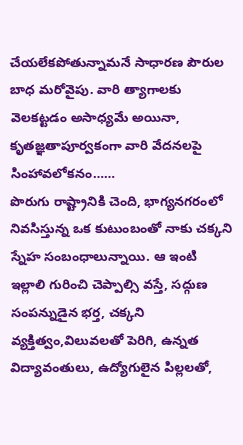చేయలేకపోతున్నామనే సాధారణ పౌరుల బాధ మరోవైపు. వారి త్యాగాలకు వెలకట్టడం అసాధ్యమే అయినా, కృతజ్ఞతాపూర్వకంగా వారి వేదనలపై సింహావలోకనం……
పొరుగు రాష్ట్రానికి చెంది, భాగ్యనగరంలో నివసిస్తున్న ఒక కుటుంబంతో నాకు చక్కని స్నేహ సంబంధాలున్నాయి. ఆ ఇంటి ఇల్లాలి గురించి చెప్పాల్సి వస్తే, సద్గుణ సంపన్నుడైన భర్త, చక్కని వ్యక్తిత్వం,విలువలతో పెరిగి, ఉన్నత విద్యావంతులు, ఉద్యోగులైన పిల్లలతో,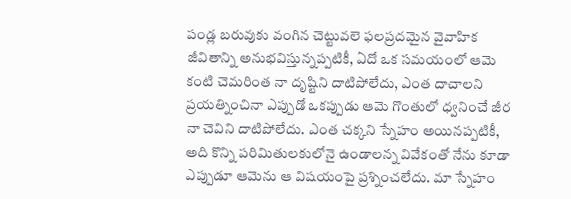పండ్ల బరువుకు వంగిన చెట్టువలె ఫలప్రదమైన వైవాహిక జీవితాన్ని అనుభవిస్తున్నప్పటికీ, ఏదో ఒక సమయంలో ఆమె కంటి చెమరింత నా దృష్టిని దాటిపోలేదు, ఎంత దాచాలని ప్రయత్నించినా ఎప్పుడో ఒకప్పుడు ఆమె గొంతులో ధ్వనించే జీర నా చెవిని దాటిపోలేదు. ఎంత చక్కని స్నేహం అయినప్పటికీ, అది కొన్ని పరిమితులకులోనై ఉండాలన్న వివేకంతో నేను కూడా ఎప్పుడూ ఆమెను ఆ విషయంపై ప్రశ్నించలేదు. మా స్నేహం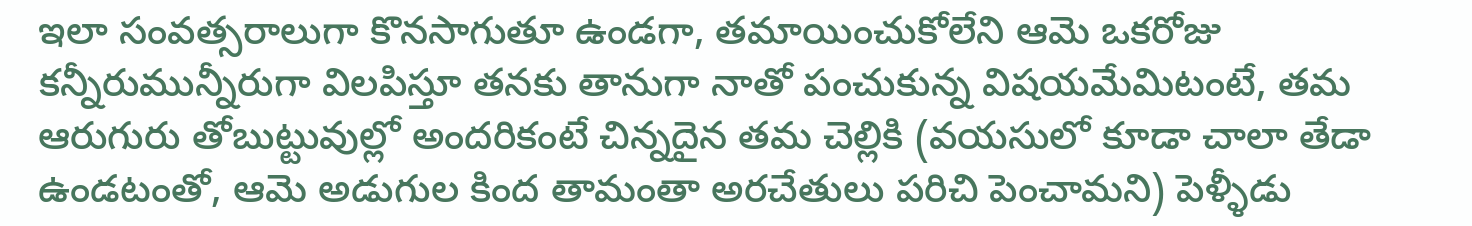ఇలా సంవత్సరాలుగా కొనసాగుతూ ఉండగా, తమాయించుకోలేని ఆమె ఒకరోజు కన్నీరుమున్నీరుగా విలపిస్తూ తనకు తానుగా నాతో పంచుకున్న విషయమేమిటంటే, తమ ఆరుగురు తోబుట్టువుల్లో అందరికంటే చిన్నదైన తమ చెల్లికి (వయసులో కూడా చాలా తేడా ఉండటంతో, ఆమె అడుగుల కింద తామంతా అరచేతులు పరిచి పెంచామని) పెళ్ళీడు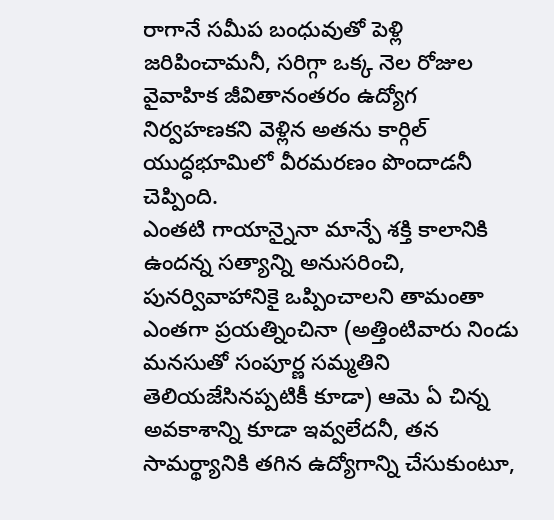రాగానే సమీప బంధువుతో పెళ్లి జరిపించామనీ, సరిగ్గా ఒక్క నెల రోజుల వైవాహిక జీవితానంతరం ఉద్యోగ నిర్వహణకని వెళ్లిన అతను కార్గిల్ యుద్ధభూమిలో వీరమరణం పొందాడనీ చెప్పింది.
ఎంతటి గాయాన్నైనా మాన్పే శక్తి కాలానికి ఉందన్న సత్యాన్ని అనుసరించి, పునర్వివాహానికై ఒప్పించాలని తామంతా ఎంతగా ప్రయత్నించినా (అత్తింటివారు నిండు మనసుతో సంపూర్ణ సమ్మతిని తెలియజేసినప్పటికీ కూడా) ఆమె ఏ చిన్న అవకాశాన్ని కూడా ఇవ్వలేదనీ, తన సామర్థ్యానికి తగిన ఉద్యోగాన్ని చేసుకుంటూ,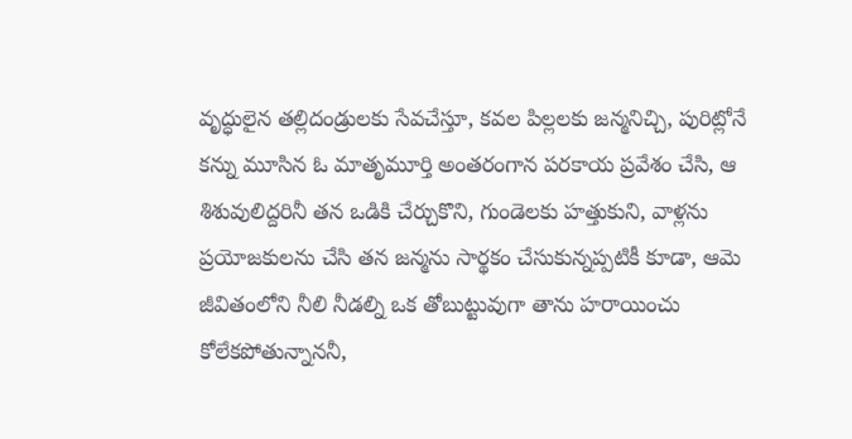వృద్ధులైన తల్లిదండ్రులకు సేవచేస్తూ, కవల పిల్లలకు జన్మనిచ్చి, పురిట్లోనే కన్ను మూసిన ఓ మాతృమూర్తి అంతరంగాన పరకాయ ప్రవేశం చేసి, ఆ శిశువులిద్దరినీ తన ఒడికి చేర్చుకొని, గుండెలకు హత్తుకుని, వాళ్లను ప్రయోజకులను చేసి తన జన్మను సార్థకం చేసుకున్నప్పటికీ కూడా, ఆమె జీవితంలోని నీలి నీడల్ని ఒక తోబుట్టువుగా తాను హరాయించు కోలేకపోతున్నాననీ,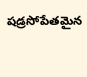షడ్రసోపేతమైన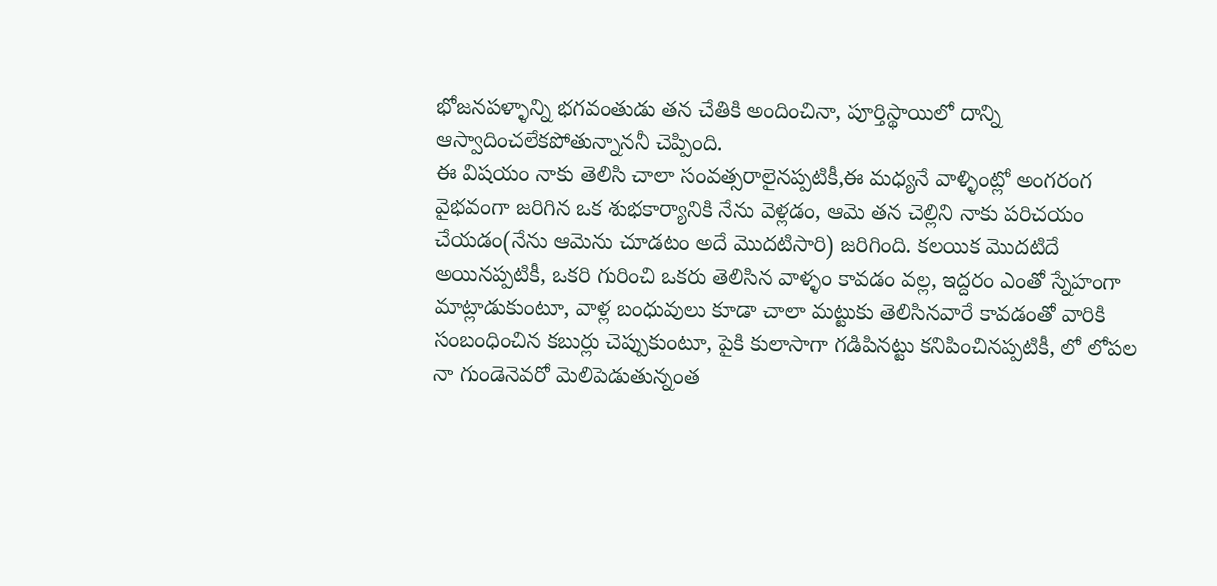భోజనపళ్ళాన్ని భగవంతుడు తన చేతికి అందించినా, పూర్తిస్థాయిలో దాన్ని ఆస్వాదించలేకపోతున్నాననీ చెప్పింది.
ఈ విషయం నాకు తెలిసి చాలా సంవత్సరాలైనప్పటికీ,ఈ మధ్యనే వాళ్ళింట్లో అంగరంగ వైభవంగా జరిగిన ఒక శుభకార్యానికి నేను వెళ్లడం, ఆమె తన చెల్లిని నాకు పరిచయం చేయడం(నేను ఆమెను చూడటం అదే మొదటిసారి) జరిగింది. కలయిక మొదటిదే అయినప్పటికీ, ఒకరి గురించి ఒకరు తెలిసిన వాళ్ళం కావడం వల్ల, ఇద్దరం ఎంతో స్నేహంగా మాట్లాడుకుంటూ, వాళ్ల బంధువులు కూడా చాలా మట్టుకు తెలిసినవారే కావడంతో వారికి సంబంధించిన కబుర్లు చెప్పుకుంటూ, పైకి కులాసాగా గడిపినట్టు కనిపించినప్పటికీ, లో లోపల నా గుండెనెవరో మెలిపెడుతున్నంత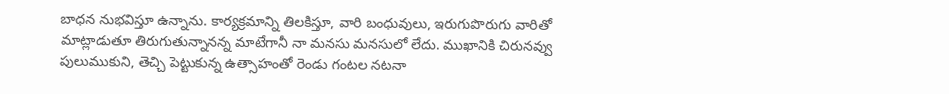బాధన నుభవిస్తూ ఉన్నాను. కార్యక్రమాన్ని తిలకిస్తూ, వారి బంధువులు, ఇరుగుపొరుగు వారితో మాట్లాడుతూ తిరుగుతున్నానన్న మాటేగానీ నా మనసు మనసులో లేదు. ముఖానికి చిరునవ్వు పులుముకుని, తెచ్చి పెట్టుకున్న ఉత్సాహంతో రెండు గంటల నటనా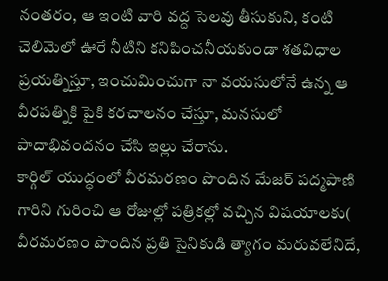నంతరం, ఆ ఇంటి వారి వద్ద సెలవు తీసుకుని, కంటి చెలిమెలో ఊరే నీటిని కనిపించనీయకుండా శతవిధాల ప్రయత్నిస్తూ, ఇంచుమించుగా నా వయసులోనే ఉన్న ఆ వీరపత్నికి పైకి కరచాలనం చేస్తూ, మనసులో పాదాభివందనం చేసి ఇల్లు చేరాను.
కార్గిల్ యుద్ధంలో వీరమరణం పొందిన మేజర్ పద్మపాణి గారిని గురించి ఆ రోజుల్లో పత్రికల్లో వచ్చిన విషయాలకు( వీరమరణం పొందిన ప్రతి సైనికుడి త్యాగం మరువలేనిదే,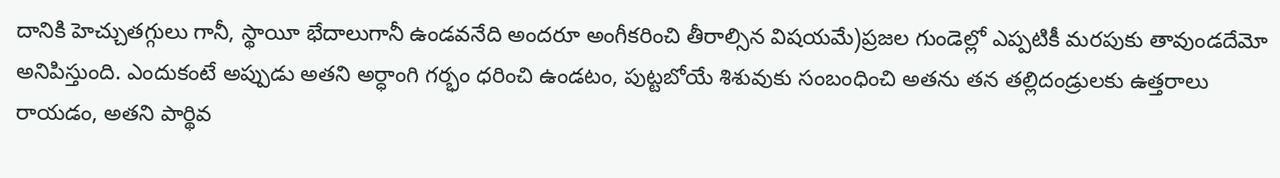దానికి హెచ్చుతగ్గులు గానీ, స్థాయీ భేదాలుగానీ ఉండవనేది అందరూ అంగీకరించి తీరాల్సిన విషయమే)ప్రజల గుండెల్లో ఎప్పటికీ మరపుకు తావుండదేమో అనిపిస్తుంది. ఎందుకంటే అప్పుడు అతని అర్ధాంగి గర్భం ధరించి ఉండటం, పుట్టబోయే శిశువుకు సంబంధించి అతను తన తల్లిదండ్రులకు ఉత్తరాలు రాయడం, అతని పార్థివ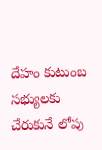దేహం కుటుంబ సభ్యులకు చేరుకునే లోపు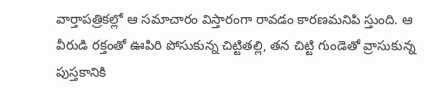వార్తాపత్రికల్లో ఆ సమాచారం విస్తారంగా రావడం కారణమనిపి స్తుంది. ఆ వీరుడి రక్తంతో ఊపిరి పోసుకున్న చిట్టితల్లి, తన చిట్టి గుండెతో వ్రాసుకున్న పుస్తకానికి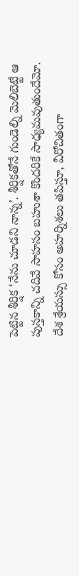పెట్టిన శీర్షిక ‘నేను చూడని నాన్న’. శీర్షికతోనే గుండెల్ని మెలిబెట్టే ఆ పుస్తకాన్ని చదివే సాహసం బహుశా కొందరికే సాధ్యమవుతుందేమో.
దేశ శ్రేయస్సు కోసం అహర్నిశలు తపిస్తూ, వీరోచితంగా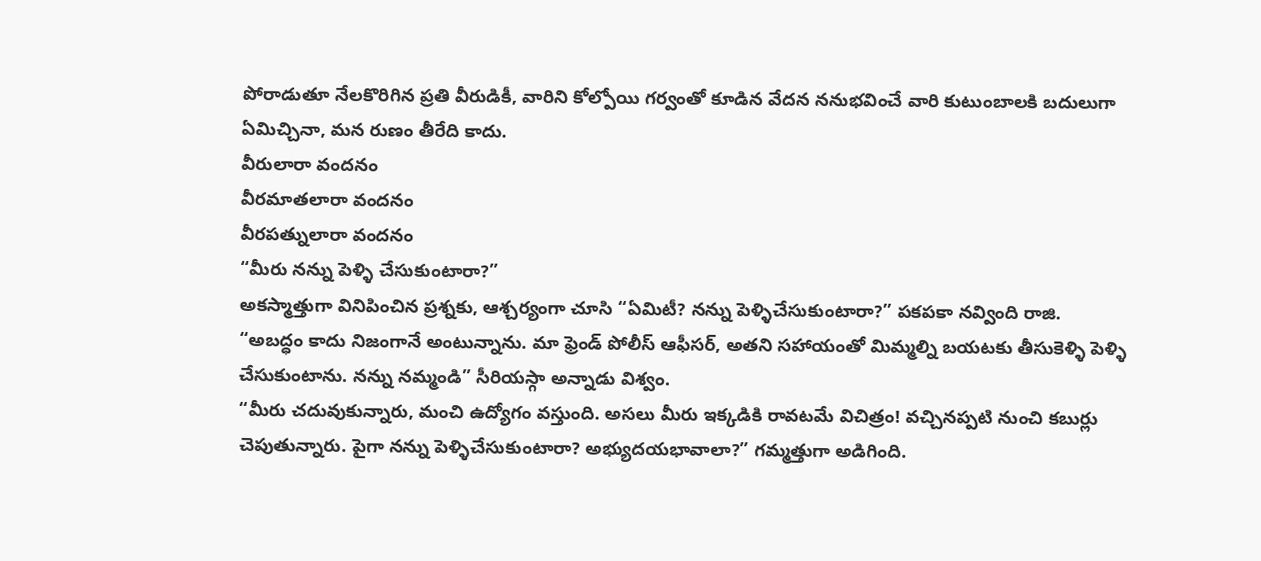పోరాడుతూ నేలకొరిగిన ప్రతి వీరుడికీ, వారిని కోల్పోయి గర్వంతో కూడిన వేదన ననుభవించే వారి కుటుంబాలకి బదులుగా ఏమిచ్చినా, మన రుణం తీరేది కాదు.
వీరులారా వందనం
వీరమాతలారా వందనం
వీరపత్నులారా వందనం
“మీరు నన్ను పెళ్ళి చేసుకుంటారా?”
అకస్మాత్తుగా వినిపించిన ప్రశ్నకు, ఆశ్చర్యంగా చూసి “ఏమిటీ? నన్ను పెళ్ళిచేసుకుంటారా?” పకపకా నవ్వింది రాజి.
“అబద్ధం కాదు నిజంగానే అంటున్నాను. మా ఫ్రెండ్ పోలీస్ ఆఫీసర్, అతని సహాయంతో మిమ్మల్ని బయటకు తీసుకెళ్ళి పెళ్ళి చేసుకుంటాను. నన్ను నమ్మండి” సీరియస్గా అన్నాడు విశ్వం.
“మీరు చదువుకున్నారు, మంచి ఉద్యోగం వస్తుంది. అసలు మీరు ఇక్కడికి రావటమే విచిత్రం! వచ్చినప్పటి నుంచి కబుర్లు చెపుతున్నారు. పైగా నన్ను పెళ్ళిచేసుకుంటారా? అభ్యుదయభావాలా?” గమ్మత్తుగా అడిగింది.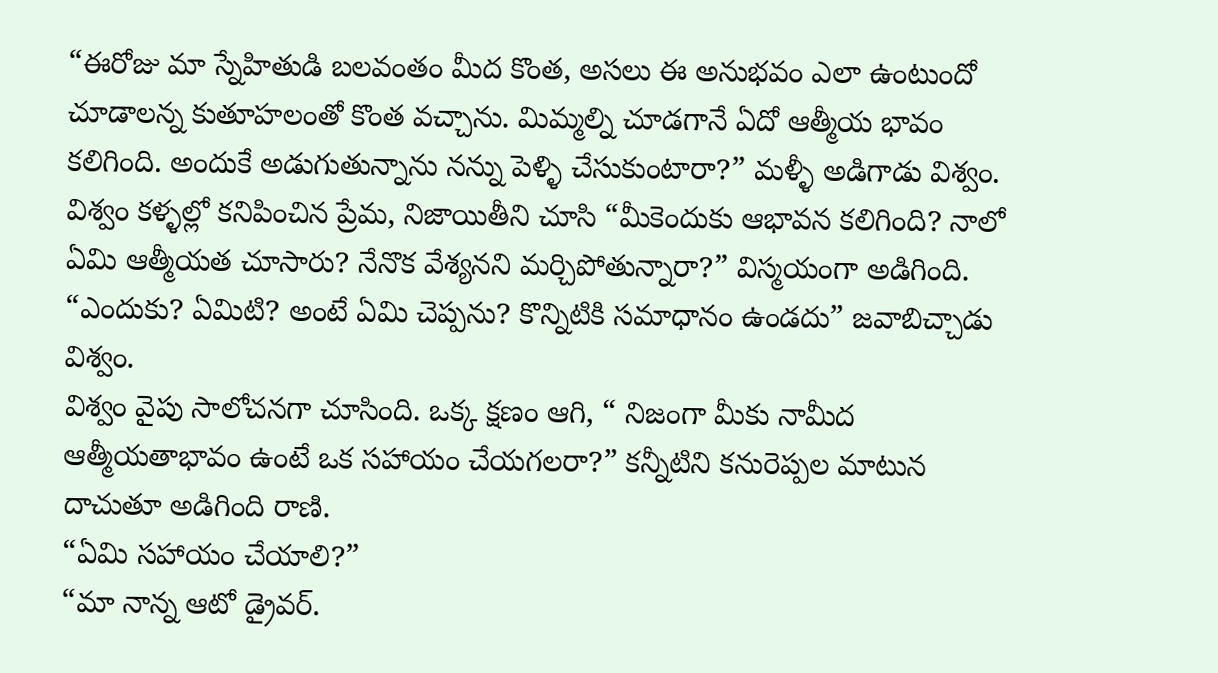“ఈరోజు మా స్నేహితుడి బలవంతం మీద కొంత, అసలు ఈ అనుభవం ఎలా ఉంటుందో చూడాలన్న కుతూహలంతో కొంత వచ్చాను. మిమ్మల్ని చూడగానే ఏదో ఆత్మీయ భావం కలిగింది. అందుకే అడుగుతున్నాను నన్ను పెళ్ళి చేసుకుంటారా?” మళ్ళీ అడిగాడు విశ్వం.
విశ్వం కళ్ళల్లో కనిపించిన ప్రేమ, నిజాయితీని చూసి “మీకెందుకు ఆభావన కలిగింది? నాలో ఏమి ఆత్మీయత చూసారు? నేనొక వేశ్యనని మర్చిపోతున్నారా?” విస్మయంగా అడిగింది.
“ఎందుకు? ఏమిటి? అంటే ఏమి చెప్పను? కొన్నిటికి సమాధానం ఉండదు” జవాబిచ్చాడు విశ్వం.
విశ్వం వైపు సాలోచనగా చూసింది. ఒక్క క్షణం ఆగి, “ నిజంగా మీకు నామీద ఆత్మీయతాభావం ఉంటే ఒక సహాయం చేయగలరా?” కన్నీటిని కనురెప్పల మాటున దాచుతూ అడిగింది రాణి.
“ఏమి సహాయం చేయాలి?”
“మా నాన్న ఆటో డ్రైవర్.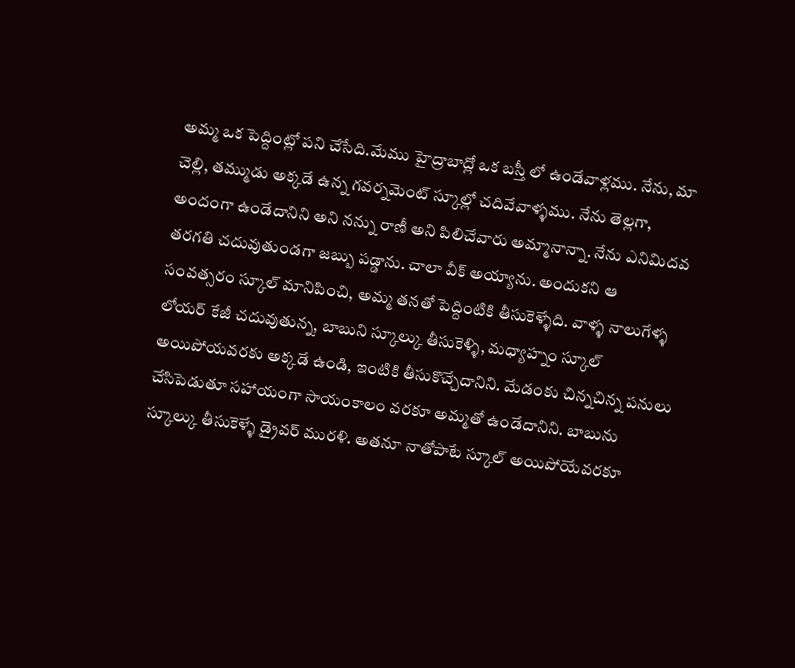అమ్మ ఒక పెద్దింట్లో పని చేసేది.మేము హైద్రాబాద్లో ఒక బస్తీ లో ఉండేవాళ్లము. నేను, మా చెల్లి, తమ్ముడు అక్కడే ఉన్న గవర్నమెంట్ స్కూల్లో చదివేవాళ్ళము. నేను తెల్లగా, అందంగా ఉండేదానిని అని నన్ను రాణీ అని పిలిచేవారు అమ్మానాన్నా. నేను ఎనిమిదవ తరగతి చదువుతుండగా జబ్బు పడ్డాను. చాలా వీక్ అయ్యాను. అందుకని ఆ సంవత్సరం స్కూల్ మానిపించి, అమ్మ తనతో పెద్దింటికి తీసుకెళ్ళేది. వాళ్ళ నాలుగేళ్ళ లోయర్ కేజీ చదువుతున్న, బాబుని స్కూల్కు తీసుకెళ్ళి, మధ్యాహ్నం స్కూల్ అయిపోయవరకు అక్కడే ఉండి, ఇంటికి తీసుకొచ్చేదానిని. మేడంకు చిన్నచిన్న పనులు చేసిపెడుతూ సహాయంగా సాయంకాలం వరకూ అమ్మతో ఉండేదానిని. బాబును స్కూల్కు తీసుకెళ్ళే డ్రైవర్ మురళి. అతనూ నాతోపాటే స్కూల్ అయిపోయేవరకూ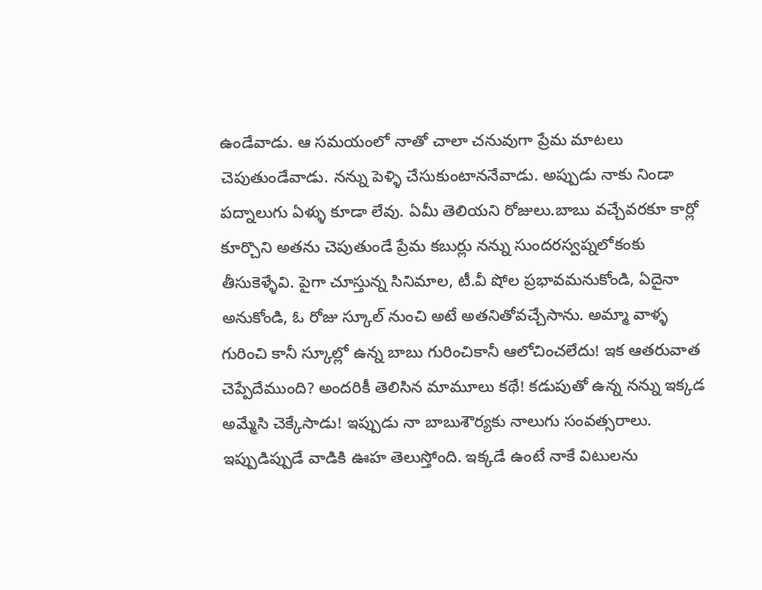ఉండేవాడు. ఆ సమయంలో నాతో చాలా చనువుగా ప్రేమ మాటలు చెపుతుండేవాడు. నన్ను పెళ్ళి చేసుకుంటాననేవాడు. అప్పుడు నాకు నిండా పద్నాలుగు ఏళ్ళు కూడా లేవు. ఏమీ తెలియని రోజులు.బాబు వచ్చేవరకూ కార్లో కూర్చొని అతను చెపుతుండే ప్రేమ కబుర్లు నన్ను సుందరస్వప్నలోకంకు తీసుకెళ్ళేవి. పైగా చూస్తున్న సినిమాల, టీ.వీ షోల ప్రభావమనుకోండి, ఏదైనా అనుకోండి, ఓ రోజు స్కూల్ నుంచి అటే అతనితోవచ్చేసాను. అమ్మా వాళ్ళ గురించి కానీ స్కూల్లో ఉన్న బాబు గురించికానీ ఆలోచించలేదు! ఇక ఆతరువాత చెప్పేదేముంది? అందరికీ తెలిసిన మామూలు కథే! కడుపుతో ఉన్న నన్ను ఇక్కడ అమ్మేసి చెక్కేసాడు! ఇప్పుడు నా బాబుశౌర్యకు నాలుగు సంవత్సరాలు. ఇప్పుడిప్పుడే వాడికి ఊహ తెలుస్తోంది. ఇక్కడే ఉంటే నాకే విటులను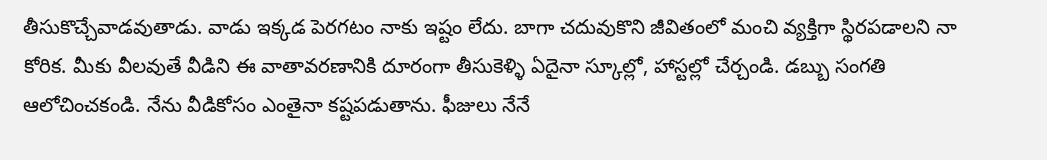తీసుకొచ్చేవాడవుతాడు. వాడు ఇక్కడ పెరగటం నాకు ఇష్టం లేదు. బాగా చదువుకొని జీవితంలో మంచి వ్యక్తిగా స్థిరపడాలని నా కోరిక. మీకు వీలవుతే వీడిని ఈ వాతావరణానికి దూరంగా తీసుకెళ్ళి ఏదైనా స్కూల్లో, హాస్టల్లో చేర్చండి. డబ్బు సంగతి ఆలోచించకండి. నేను వీడికోసం ఎంతైనా కష్టపడుతాను. ఫీజులు నేనే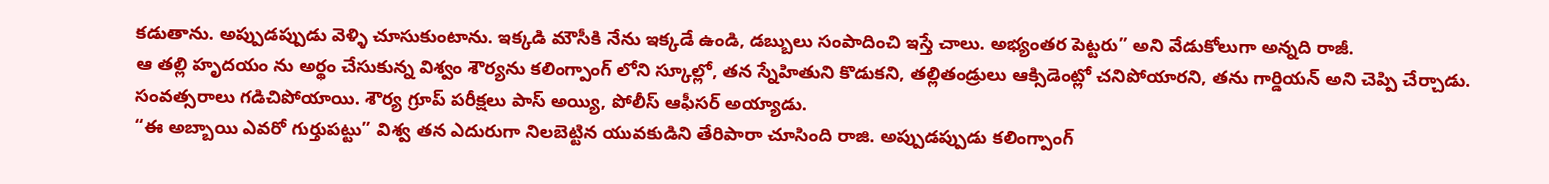కడుతాను. అప్పుడప్పుడు వెళ్ళి చూసుకుంటాను. ఇక్కడి మౌసీకి నేను ఇక్కడే ఉండి, డబ్బులు సంపాదించి ఇస్తే చాలు. అభ్యంతర పెట్టరు” అని వేడుకోలుగా అన్నది రాజీ.
ఆ తల్లి హృదయం ను అర్థం చేసుకున్న విశ్వం శౌర్యను కలింగ్పాంగ్ లోని స్కూల్లో, తన స్నేహితుని కొడుకని, తల్లితండ్రులు ఆక్సిడెంట్లో చనిపోయారని, తను గార్డియన్ అని చెప్పి చేర్చాడు. సంవత్సరాలు గడిచిపోయాయి. శౌర్య గ్రూప్ పరీక్షలు పాస్ అయ్యి, పోలీస్ ఆఫీసర్ అయ్యాడు.
“ఈ అబ్బాయి ఎవరో గుర్తుపట్టు” విశ్వ తన ఎదురుగా నిలబెట్టిన యువకుడిని తేరిపారా చూసింది రాజి. అప్పుడప్పుడు కలింగ్పాంగ్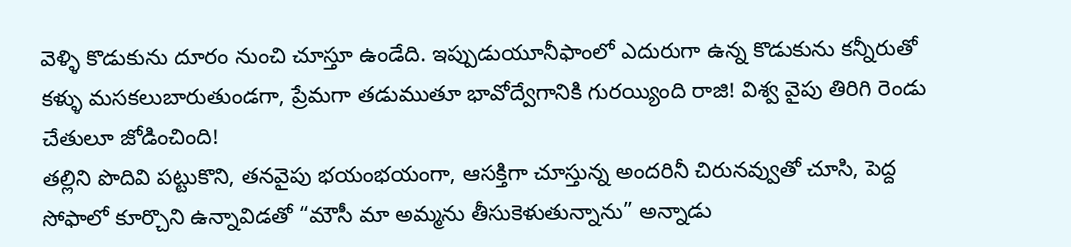వెళ్ళి కొడుకును దూరం నుంచి చూస్తూ ఉండేది. ఇప్పుడుయూనీఫాంలో ఎదురుగా ఉన్న కొడుకును కన్నీరుతో కళ్ళు మసకలుబారుతుండగా, ప్రేమగా తడుముతూ భావోద్వేగానికి గురయ్యింది రాజి! విశ్వ వైపు తిరిగి రెండు చేతులూ జోడించింది!
తల్లిని పొదివి పట్టుకొని, తనవైపు భయంభయంగా, ఆసక్తిగా చూస్తున్న అందరినీ చిరునవ్వుతో చూసి, పెద్ద సోఫాలో కూర్చొని ఉన్నావిడతో “మౌసీ మా అమ్మను తీసుకెళుతున్నాను” అన్నాడు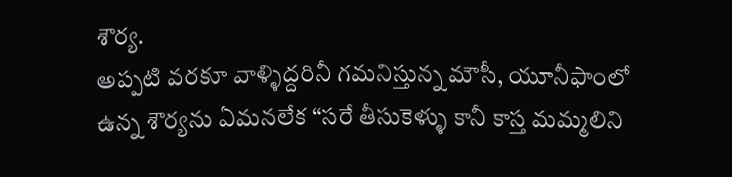శౌర్య.
అప్పటి వరకూ వాళ్ళిద్దరినీ గమనిస్తున్న మౌసీ, యూనీఫాంలో ఉన్న శౌర్యను ఏమనలేక “సరే తీసుకెళ్ళు కానీ కాస్త మమ్మలిని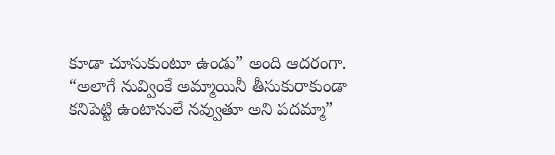కూడా చూసుకుంటూ ఉండు” అంది ఆదరంగా.
“అలాగే నువ్వింకే అమ్మాయినీ తీసుకురాకుండా కనిపెట్టి ఉంటానులే నవ్వుతూ అని పదమ్మా”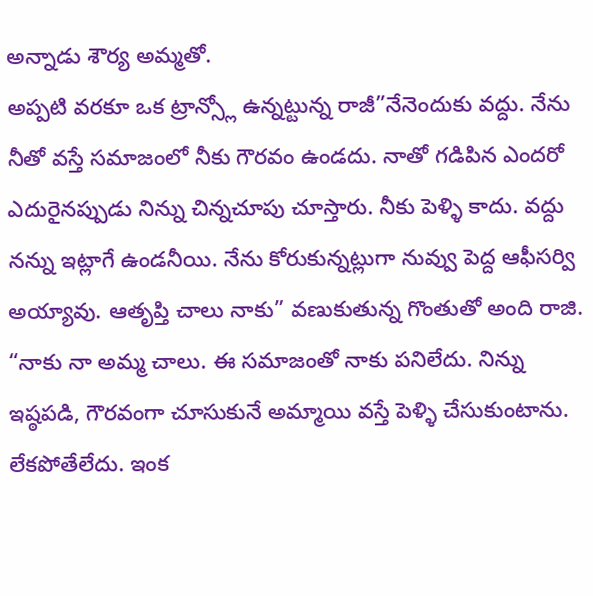అన్నాడు శౌర్య అమ్మతో.
అప్పటి వరకూ ఒక ట్రాన్స్లో ఉన్నట్టున్న రాజీ”నేనెందుకు వద్దు. నేను నీతో వస్తే సమాజంలో నీకు గౌరవం ఉండదు. నాతో గడిపిన ఎందరో ఎదురైనప్పుడు నిన్ను చిన్నచూపు చూస్తారు. నీకు పెళ్ళి కాదు. వద్దు నన్ను ఇట్లాగే ఉండనీయి. నేను కోరుకున్నట్లుగా నువ్వు పెద్ద ఆఫీసర్వి అయ్యావు. ఆతృప్తి చాలు నాకు” వణుకుతున్న గొంతుతో అంది రాజి.
“నాకు నా అమ్మ చాలు. ఈ సమాజంతో నాకు పనిలేదు. నిన్ను ఇష్ఠపడి, గౌరవంగా చూసుకునే అమ్మాయి వస్తే పెళ్ళి చేసుకుంటాను. లేకపోతేలేదు. ఇంక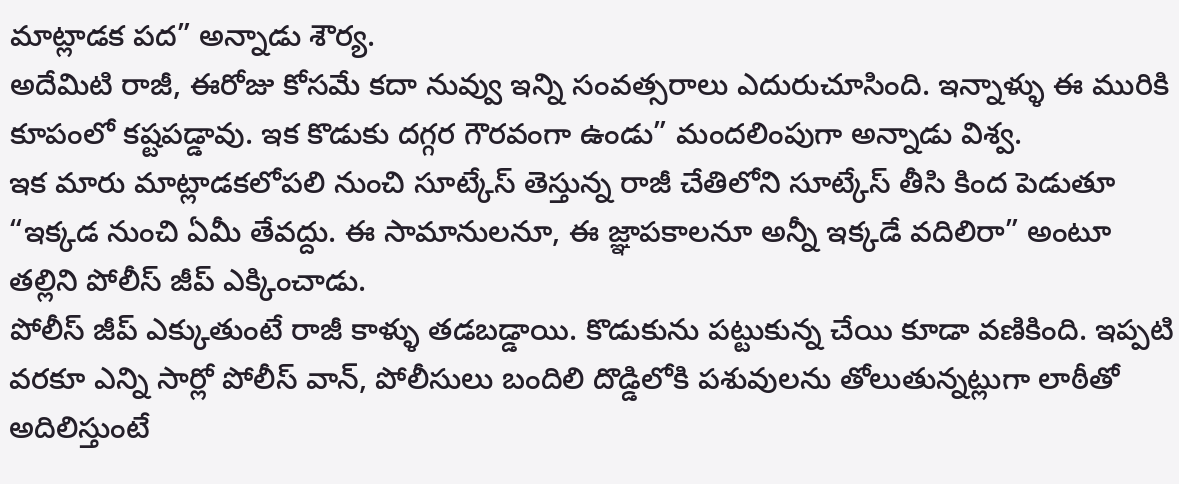మాట్లాడక పద” అన్నాడు శౌర్య.
అదేమిటి రాజీ, ఈరోజు కోసమే కదా నువ్వు ఇన్ని సంవత్సరాలు ఎదురుచూసింది. ఇన్నాళ్ళు ఈ మురికి కూపంలో కష్టపడ్డావు. ఇక కొడుకు దగ్గర గౌరవంగా ఉండు” మందలింపుగా అన్నాడు విశ్వ.
ఇక మారు మాట్లాడకలోపలి నుంచి సూట్కేస్ తెస్తున్న రాజీ చేతిలోని సూట్కేస్ తీసి కింద పెడుతూ “ఇక్కడ నుంచి ఏమీ తేవద్దు. ఈ సామానులనూ, ఈ జ్ఞాపకాలనూ అన్నీ ఇక్కడే వదిలిరా” అంటూ తల్లిని పోలీస్ జీప్ ఎక్కించాడు.
పోలీస్ జీప్ ఎక్కుతుంటే రాజీ కాళ్ళు తడబడ్డాయి. కొడుకును పట్టుకున్న చేయి కూడా వణికింది. ఇప్పటి వరకూ ఎన్ని సార్లో పోలీస్ వాన్, పోలీసులు బందిలి దొడ్డిలోకి పశువులను తోలుతున్నట్లుగా లాఠీతో అదిలిస్తుంటే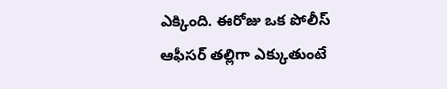ఎక్కింది. ఈరోజు ఒక పోలీస్ ఆఫీసర్ తల్లిగా ఎక్కుతుంటే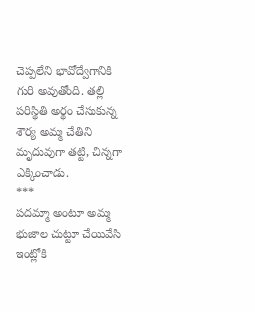చెప్పలేని భావోద్వేగానికి గురి అవుతోంది. తల్లి పరిస్థితి అర్థం చేసుకున్న శౌర్య అమ్మ చేతిని మృదువుగా తట్టి, చిన్నగా ఎక్కించాడు.
***
పదమ్మా అంటూ అమ్మ భుజాల చుట్టూ చేయివేసి ఇంట్లోకి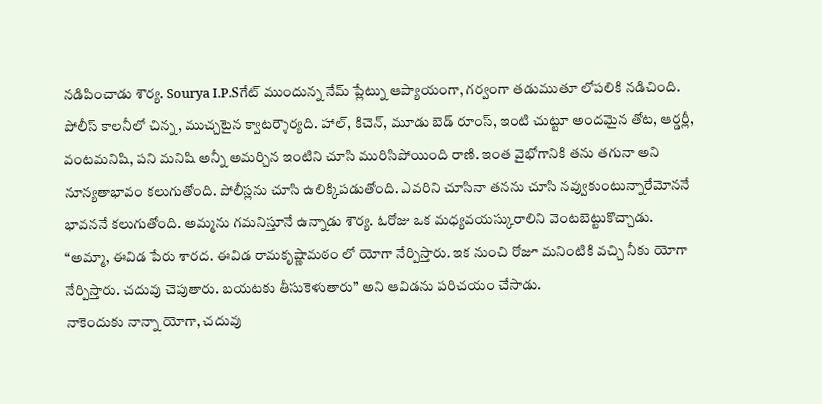నడిపించాడు శౌర్య. Sourya I.P.Sగేట్ ముందున్న నేమ్ ప్లేట్ను ఆప్యాయంగా, గర్వంగా తడుముతూ లోపలికి నడిచింది.
పోలీస్ కాలనీలో చిన్న, ముచ్చటైన క్వాటర్శౌర్యది. హాల్, కిచెన్, మూడు బెడ్ రూంస్, ఇంటి చుట్టూ అందమైన తోట, ఆర్డర్లీ, వంటమనిషి, పని మనిషి అన్నీ అమర్చిన ఇంటిని చూసి మురిసిపోయింది రాణి. ఇంత వైభోగానికి తను తగునా అని నూన్యతాభావం కలుగుతోంది. పోలీస్లను చూసి ఉలిక్కిపడుతోంది. ఎవరిని చూసినా తనను చూసి నవ్వుకుంటున్నారేమోననే భావననే కలుగుతోంది. అమ్మను గమనిస్తూనే ఉన్నాడు శౌర్య. ఓరోజు ఒక మధ్యవయస్కురాలిని వెంటబెట్టుకొచ్చాడు.
“అమ్మా, ఈవిడ పేరు శారద. ఈవిడ రామకృష్ణామఠం లో యోగా నేర్పిస్తారు. ఇక నుంచి రోజూ మనింటికి వచ్చి నీకు యోగా నేర్పిస్తారు. చదువు చెపుతారు. బయటకు తీసుకెళుతారు” అని ఆవిడను పరిచయం చేసాడు.
నాకెందుకు నాన్నా యోగా, చదువు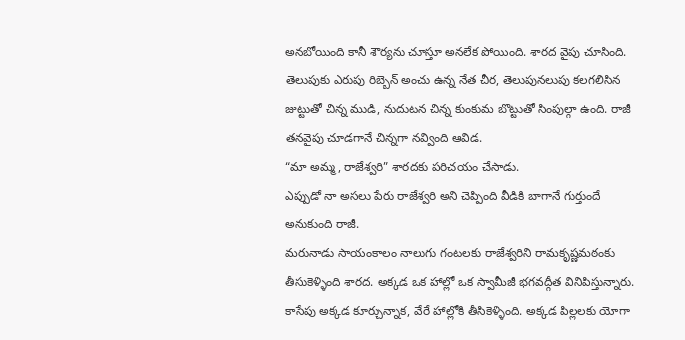అనబోయింది కానీ శౌర్యను చూస్తూ అనలేక పోయింది. శారద వైపు చూసింది. తెలుపుకు ఎరుపు రిబ్బెన్ అంచు ఉన్న నేత చీర, తెలుపునలుపు కలగలిసిన జుట్టుతో చిన్న ముడి, నుదుటన చిన్న కుంకుమ బొట్టుతో సింపుల్గా ఉంది. రాజీ తనవైపు చూడగానే చిన్నగా నవ్వింది ఆవిడ.
“మా అమ్మ, రాజేశ్వరి” శారదకు పరిచయం చేసాడు.
ఎప్పుడో నా అసలు పేరు రాజేశ్వరి అని చెప్పింది వీడికి బాగానే గుర్తుందే అనుకుంది రాజీ.
మరునాడు సాయంకాలం నాలుగు గంటలకు రాజేశ్వరిని రామకృష్ణమఠంకు తీసుకెళ్ళింది శారద. అక్కడ ఒక హాల్లో ఒక స్వామీజీ భగవద్గీత వినిపిస్తున్నారు. కాసేపు అక్కడ కూర్చున్నాక, వేరే హాల్లోకి తీసికెళ్ళింది. అక్కడ పిల్లలకు యోగా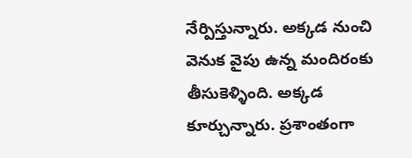నేర్పిస్తున్నారు. అక్కడ నుంచి వెనుక వైపు ఉన్న మందిరంకు తీసుకెళ్ళింది. అక్కడ కూర్చున్నారు. ప్రశాంతంగా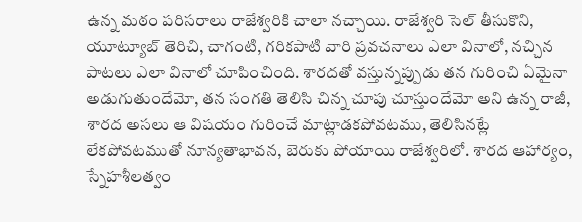ఉన్న మఠం పరిసరాలు రాజేశ్వరికి చాలా నచ్చాయి. రాజేశ్వరి సెల్ తీసుకొని, యూట్యూబ్ తెరిచి, చాగంటి, గరికపాటి వారి ప్రవచనాలు ఎలా వినాలో, నచ్చిన పాటలు ఎలా వినాలో చూపించింది. శారదతో వస్తున్నప్పుడు తన గురించి ఏమైనా అడుగుతుందేమో, తన సంగతి తెలిసి చిన్న చూపు చూస్తుందేమో అని ఉన్న రాజీ, శారద అసలు ఆ విషయం గురించే మాట్లాడకపోవటము, తెలిసినట్లే లేకపోవటముతో నూన్యతాభావన, బెరుకు పోయాయి రాజేశ్వరిలో. శారద ఆహార్యం, స్నేహశీలత్వం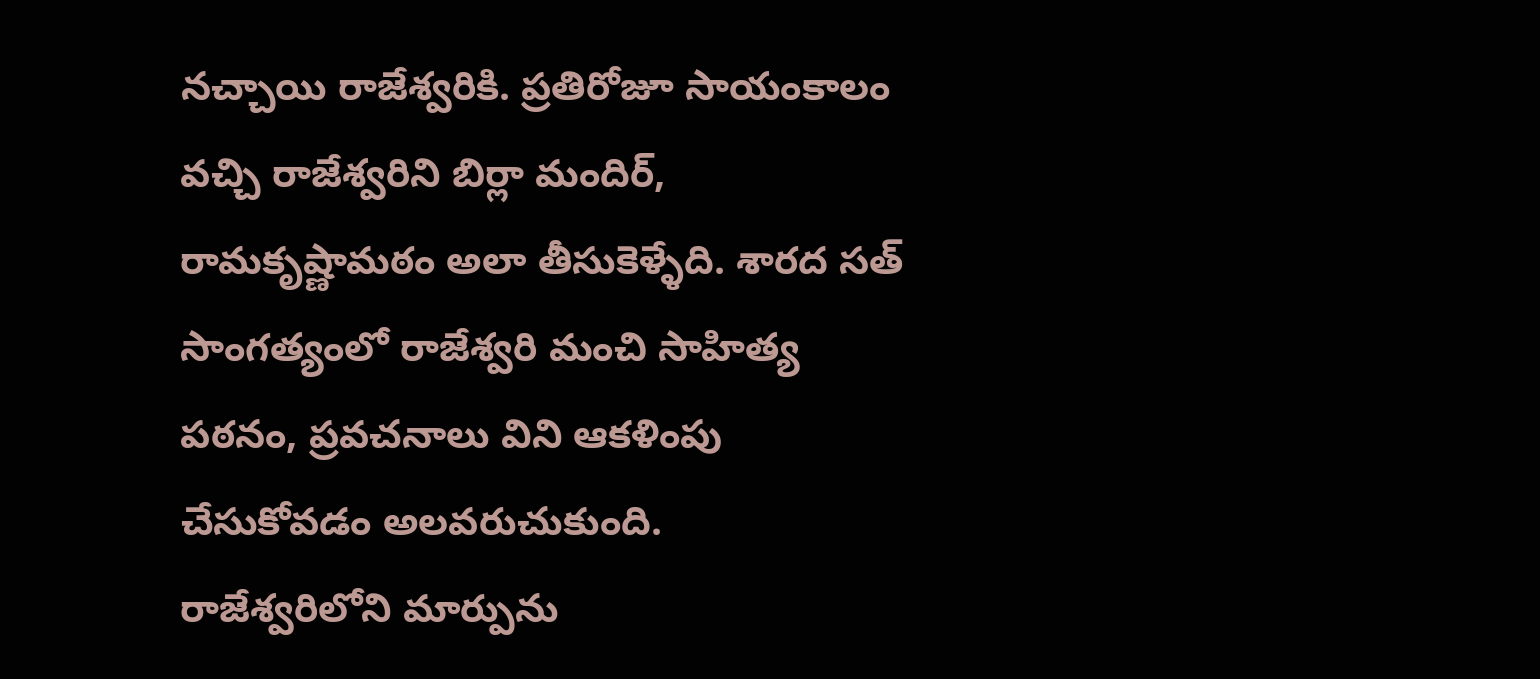నచ్చాయి రాజేశ్వరికి. ప్రతిరోజూ సాయంకాలం వచ్చి రాజేశ్వరిని బిర్లా మందిర్, రామకృష్ణామఠం అలా తీసుకెళ్ళేది. శారద సత్ సాంగత్యంలో రాజేశ్వరి మంచి సాహిత్య పఠనం, ప్రవచనాలు విని ఆకళింపు చేసుకోవడం అలవరుచుకుంది.
రాజేశ్వరిలోని మార్పును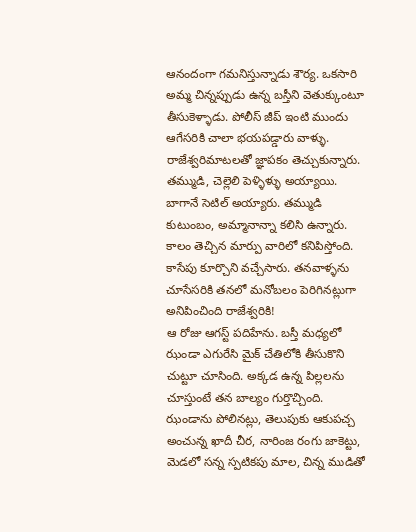ఆనందంగా గమనిస్తున్నాడు శౌర్య. ఒకసారి అమ్మ చిన్నప్పుడు ఉన్న బస్తీని వెతుక్కుంటూ తీసుకెళ్ళాడు. పోలీస్ జీప్ ఇంటి ముందు ఆగేసరికి చాలా భయపడ్డారు వాళ్ళు. రాజేశ్వరిమాటలతో జ్ఞాపకం తెచ్చుకున్నారు. తమ్ముడి, చెల్లెలి పెళ్ళిళ్ళు అయ్యాయి. బాగానే సెటిల్ అయ్యారు. తమ్ముడి కుటుంబం, అమ్మానాన్నా కలిసి ఉన్నారు. కాలం తెచ్చిన మార్పు వారిలో కనిపిస్తోంది. కాసేపు కూర్చొని వచ్చేసారు. తనవాళ్ళను చూసేసరికి తనలో మనోబలం పెరిగినట్లుగా అనిపించింది రాజేశ్వరికి!
ఆ రోజు ఆగస్ట్ పదిహేను. బస్తీ మధ్యలో ఝండా ఎగురేసి మైక్ చేతిలోకి తీసుకొని చుట్టూ చూసింది. అక్కడ ఉన్న పిల్లలను చూస్తుంటే తన బాల్యం గుర్తొచ్చింది. ఝండాను పోలినట్లు, తెలుపుకు ఆకుపచ్చ అంచున్న ఖాదీ చీర, నారింజ రంగు జాకెట్టు, మెడలో సన్న స్పటికపు మాల, చిన్న ముడితో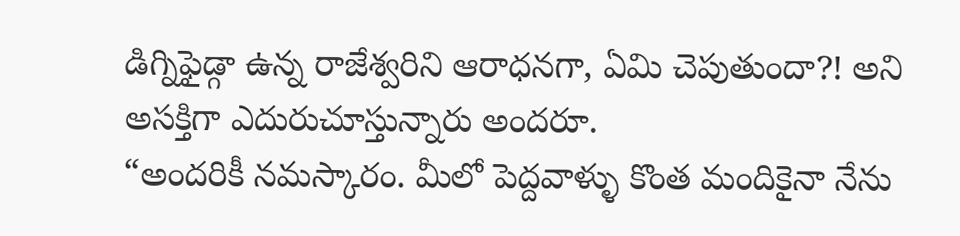డిగ్నిఫైడ్గా ఉన్న రాజేశ్వరిని ఆరాధనగా, ఏమి చెపుతుందా?! అని అసక్తిగా ఎదురుచూస్తున్నారు అందరూ.
“అందరికీ నమస్కారం. మీలో పెద్దవాళ్ళు కొంత మందికైనా నేను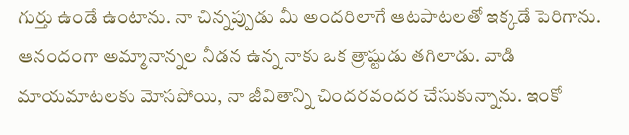గుర్తు ఉండే ఉంటాను. నా చిన్నప్పుడు మీ అందరిలాగే ఆటపాటలతో ఇక్కడే పెరిగాను. ఆనందంగా అమ్మానాన్నల నీడన ఉన్న నాకు ఒక త్రాష్టుడు తగిలాడు. వాడి మాయమాటలకు మోసపోయి, నా జీవితాన్ని చిందరవందర చేసుకున్నాను. ఇంకో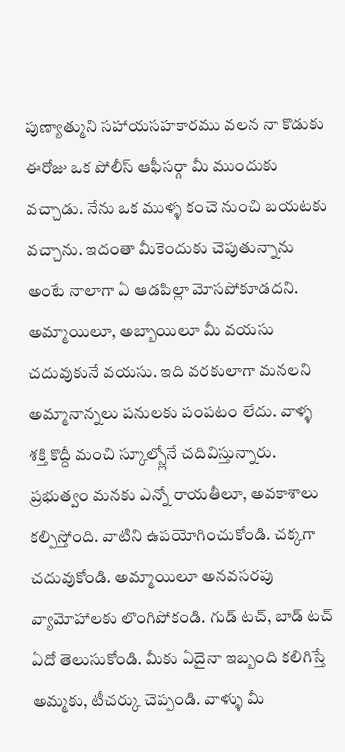పుణ్యాత్ముని సహాయసహకారము వలన నా కొడుకు ఈరోజు ఒక పోలీస్ ఆఫీసర్గా మీ ముందుకు వచ్చాడు. నేను ఒక ముళ్ళ కంచె నుంచి బయటకు వచ్చాను. ఇదంతా మీకెందుకు చెపుతున్నాను అంటే నాలాగా ఏ ఆడపిల్లా మోసపోకూడదని. అమ్మాయిలూ, అబ్బాయిలూ మీ వయసు చదువుకునే వయసు. ఇది వరకులాగా మనలని అమ్మానాన్నలు పనులకు పంపటం లేదు. వాళ్ళ శక్తి కొద్దీ మంచి స్కూల్స్లోనే చదివిస్తున్నారు. ప్రభుత్వం మనకు ఎన్నో రాయతీలూ, అవకాశాలు కల్పిస్తోంది. వాటిని ఉపయోగించుకోండి. చక్కగా చదువుకోండి. అమ్మాయిలూ అనవసరపు వ్యామోహాలకు లొంగిపోకండి. గుడ్ టచ్, బాడ్ టచ్ ఏదో తెలుసుకోండి. మీకు ఏదైనా ఇబ్బంది కలిగిస్తే అమ్మకు, టీచర్కు చెప్పండి. వాళ్ళు మీ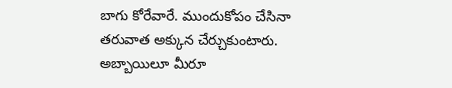బాగు కోరేవారే. ముందుకోపం చేసినా తరువాత అక్కున చేర్చుకుంటారు. అబ్బాయిలూ మీరూ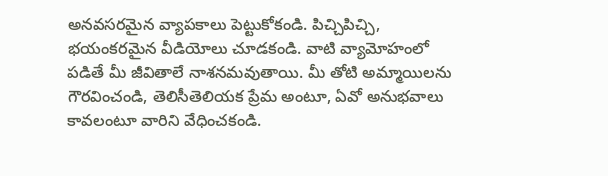అనవసరమైన వ్యాపకాలు పెట్టుకోకండి. పిచ్చిపిచ్చి, భయంకరమైన వీడియోలు చూడకండి. వాటి వ్యామోహంలో పడితే మీ జీవితాలే నాశనమవుతాయి. మీ తోటి అమ్మాయిలను గౌరవించండి, తెలిసీతెలియక ప్రేమ అంటూ, ఏవో అనుభవాలు కావలంటూ వారిని వేధించకండి.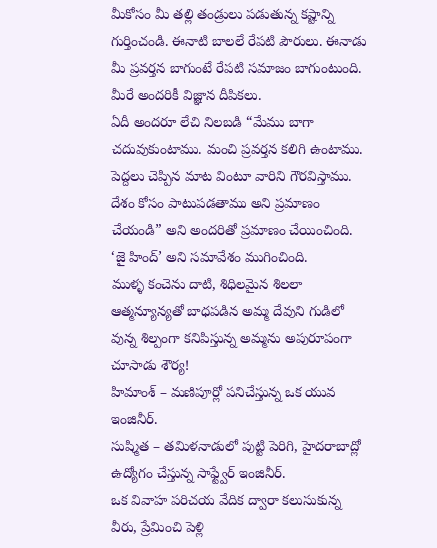మీకోసం మీ తల్లి తండ్రులు పడుతున్న కష్టాన్ని గుర్తించండి. ఈనాటి బాలలే రేపటి పౌరులు. ఈనాడు మీ ప్రవర్తన బాగుంటే రేపటి సమాజం బాగుంటుంది. మీరే అందరికీ విజ్ఞాన దీపికలు.
ఏదీ అందరూ లేచి నిలబడి “మేము బాగా చదువుకుంటాము. మంచి ప్రవర్తన కలిగి ఉంటాము. పెద్దలు చెప్పిన మాట వింటూ వారిని గౌరవిస్తాము. దేశం కోసం పాటుపడతాము అని ప్రమాణం చేయండి” అని అందరితో ప్రమాణం చేయించింది.
‘జై హింద్’ అని సమావేశం ముగించింది.
ముళ్ళ కంచెను దాటి, శిధిలమైన శిలలా ఆత్మన్యూన్యతో బాధపడిన అమ్మ దేవుని గుడిలో వున్న శిల్పంగా కనిపిస్తున్న అమ్మను అపురూపంగా చూసాడు శౌర్య!
హిమాంశ్ – మణిపూర్లో పనిచేస్తున్న ఒక యువ ఇంజినీర్.
సుష్మిత – తమిళనాడులో పుట్టి పెరిగి, హైదరాబాద్లో ఉద్యోగం చేస్తున్న సాఫ్ట్వేర్ ఇంజినీర్.
ఒక వివాహ పరిచయ వేదిక ద్వారా కలుసుకున్న వీరు, ప్రేమించి పెళ్లి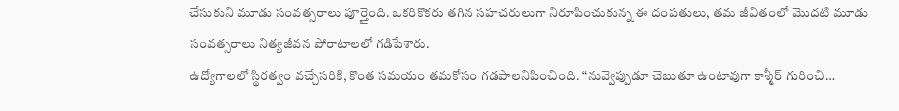చేసుకుని మూడు సంవత్సరాలు పూర్తైంది. ఒకరికొకరు తగిన సహచరులుగా నిరూపించుకున్న ఈ దంపతులు, తమ జీవితంలో మొదటి మూడు సంవత్సరాలు నిత్యజీవన పోరాటాలలో గడిపేశారు.
ఉద్యోగాలలో స్థిరత్వం వచ్చేసరికి, కొంత సమయం తమకోసం గడపాలనిపించింది. “నువ్వెప్పుడూ చెబుతూ ఉంటావుగా కాశ్మీర్ గురించి…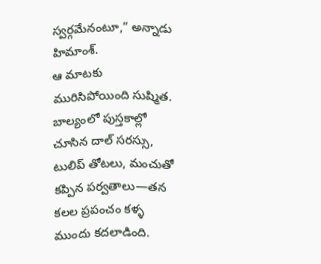స్వర్గమేనంటూ,” అన్నాడు హిమాంశ్.
ఆ మాటకు మురిసిపోయింది సుష్మిత. బాల్యంలో పుస్తకాల్లో చూసిన దాల్ సరస్సు, టులిప్ తోటలు, మంచుతో కప్పిన పర్వతాలు—తన కలల ప్రపంచం కళ్ళ ముందు కదలాడింది.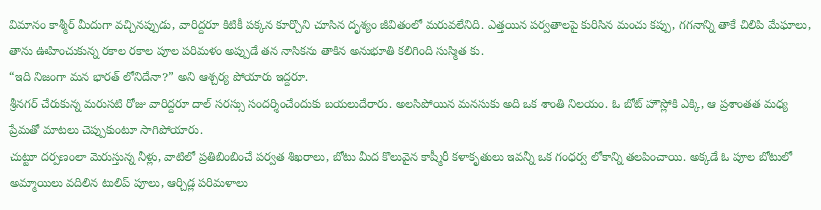విమానం కాశ్మీర్ మీదుగా వచ్చినప్పుడు, వారిద్దరూ కిటికీ పక్కన కూర్చొని చూసిన దృశ్యం జీవితంలో మరువలేనిది. ఎత్తయిన పర్వతాలపై కురిసిన మంచు కప్పు, గగనాన్ని తాకే చిలిపి మేఘాలు, తాను ఊహించుకున్న రకాల రకాల పూల పరిమళం అప్పుడే తన నాసికను తాకిన అనుభూతి కలిగింది సుస్మిత కు.
“ఇది నిజంగా మన భారత్ లోనిదేనా?” అని ఆశ్చర్య పోయారు ఇద్దరూ.
శ్రీనగర్ చేరుకున్న మరుసటి రోజు వారిద్దరూ దాల్ సరస్సు సందర్శించేందుకు బయలుదేరారు. అలసిపోయిన మనసుకు అది ఒక శాంతి నిలయం. ఓ బోట్ హౌస్లోకి ఎక్కి, ఆ ప్రశాంతత మధ్య ప్రేమతో మాటలు చెప్పుకుంటూ సాగిపోయారు.
చుట్టూ దర్పణంలా మెరుస్తున్న నీళ్లు, వాటిలో ప్రతిబింబించే పర్వత శిఖరాలు, బోటు మీద కొలువైన కాష్మీరీ కళాకృతులు ఇవన్నీ ఒక గంధర్వ లోకాన్ని తలపించాయి. అక్కడే ఓ పూల బోటులో అమ్మాయిలు వదిలిన టులిప్ పూలు, ఆర్చిడ్ల పరిమళాలు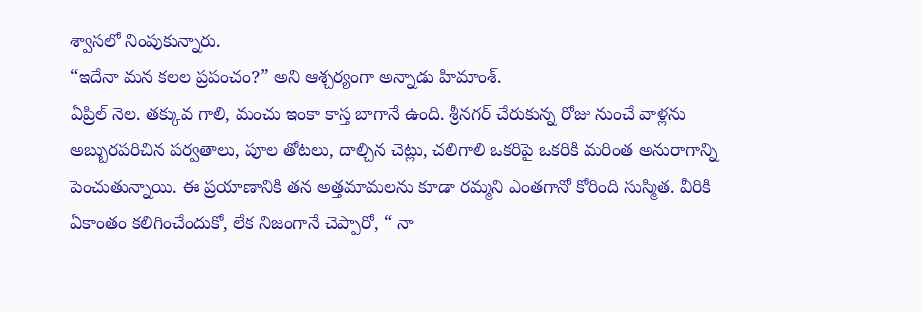శ్వాసలో నింపుకున్నారు.
“ఇదేనా మన కలల ప్రపంచం?” అని ఆశ్చర్యంగా అన్నాడు హిమాంశ్.
ఏప్రిల్ నెల. తక్కువ గాలి, మంచు ఇంకా కాస్త బాగానే ఉంది. శ్రీనగర్ చేరుకున్న రోజు నుంచే వాళ్లను అబ్బురపరిచిన పర్వతాలు, పూల తోటలు, దాల్చిన చెట్లు, చలిగాలి ఒకరిపై ఒకరికి మరింత అనురాగాన్ని పెంచుతున్నాయి. ఈ ప్రయాణానికి తన అత్తమామలను కూడా రమ్మని ఎంతగానో కోరింది సుస్మిత. వీరికి ఏకాంతం కలిగించేందుకో, లేక నిజంగానే చెప్పారో, “ నా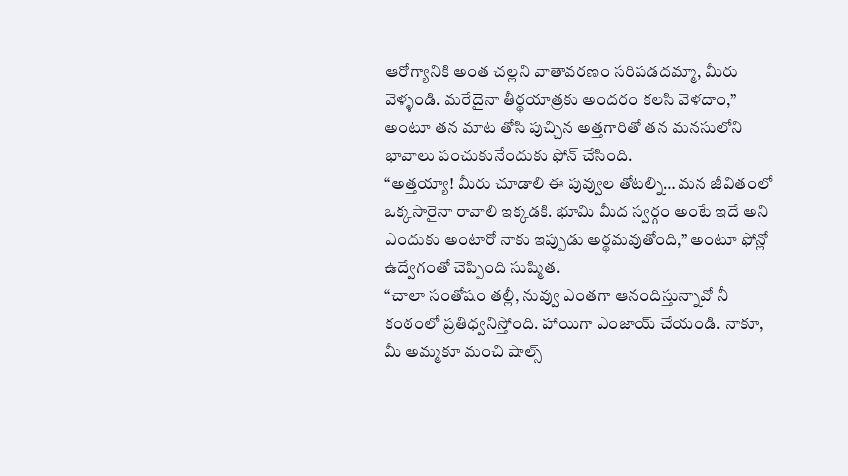ఆరోగ్యానికి అంత చల్లని వాతావరణం సరిపడదమ్మా, మీరు వెళ్ళండి. మరేదైనా తీర్థయాత్రకు అందరం కలసి వెళదాం,” అంటూ తన మాట తోసి పుచ్చిన అత్తగారితో తన మనసులోని భావాలు పంచుకునేందుకు ఫోన్ చేసింది.
“అత్తయ్యా! మీరు చూడాలి ఈ పువ్వుల తోటల్ని… మన జీవితంలో ఒక్కసారైనా రావాలి ఇక్కడకి. భూమి మీద స్వర్గం అంటే ఇదే అని ఎందుకు అంటారో నాకు ఇప్పుడు అర్థమవుతోంది,” అంటూ ఫోన్లో ఉద్వేగంతో చెప్పింది సుష్మిత.
“చాలా సంతోషం తల్లీ, నువ్వు ఎంతగా ఆనందిస్తున్నావో నీ కంఠంలో ప్రతిధ్వనిస్తోంది. హాయిగా ఎంజాయ్ చేయండి. నాకూ, మీ అమ్మకూ మంచి షాల్స్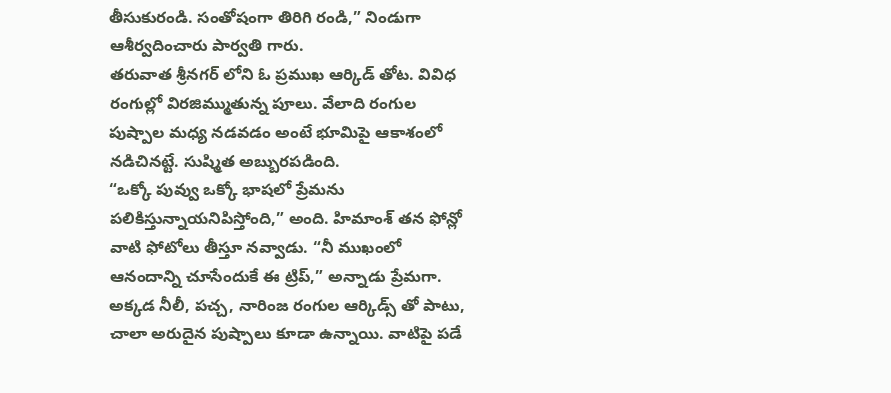తీసుకురండి. సంతోషంగా తిరిగి రండి,” నిండుగా ఆశీర్వదించారు పార్వతి గారు.
తరువాత శ్రీనగర్ లోని ఓ ప్రముఖ ఆర్కిడ్ తోట. వివిధ రంగుల్లో విరజిమ్ముతున్న పూలు. వేలాది రంగుల పుష్పాల మధ్య నడవడం అంటే భూమిపై ఆకాశంలో నడిచినట్టే. సుష్మిత అబ్బురపడింది.
“ఒక్కో పువ్వు ఒక్కో భాషలో ప్రేమను పలికిస్తున్నాయనిపిస్తోంది,” అంది. హిమాంశ్ తన ఫోన్లో వాటి ఫోటోలు తీస్తూ నవ్వాడు. “నీ ముఖంలో ఆనందాన్ని చూసేందుకే ఈ ట్రిప్,” అన్నాడు ప్రేమగా.
అక్కడ నీలీ, పచ్చ, నారింజ రంగుల ఆర్కిడ్స్ తో పాటు, చాలా అరుదైన పుష్పాలు కూడా ఉన్నాయి. వాటిపై పడే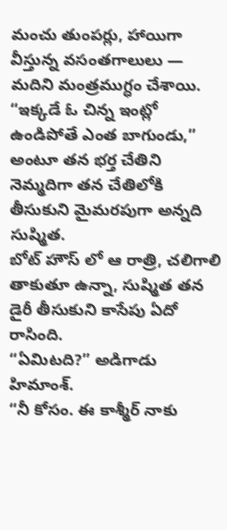మంచు తుంపర్లు, హాయిగా వీస్తున్న వసంతగాలులు — మదిని మంత్రముగ్ధం చేశాయి.
“ఇక్కడే ఓ చిన్న ఇంట్లో ఉండిపోతే ఎంత బాగుండు,” అంటూ తన భర్త చేతిని నెమ్మదిగా తన చేతిలోకి తీసుకుని మైమరపుగా అన్నది సుష్మిత.
బోట్ హౌస్ లో ఆ రాత్రి, చలిగాలి తాకుతూ ఉన్నా, సుష్మిత తన డైరీ తీసుకుని కాసేపు ఏదో రాసింది.
“ఏమిటది?” అడిగాడు హిమాంశ్.
“నీ కోసం. ఈ కాశ్మీర్ నాకు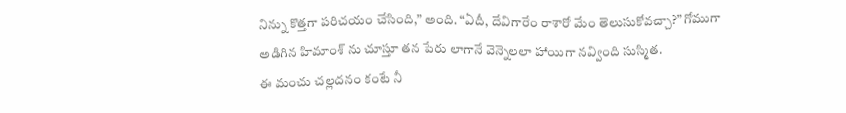నిన్ను కొత్తగా పరిచయం చేసింది,” అంది. “ఏదీ, దేవిగారేం రాశారో మేం తెలుసుకోవచ్చా?” గోముగా అడిగిన హిమాంశ్ ను చూస్తూ తన పేరు లాగానే వెన్నెలలా హాయిగా నవ్వింది సుస్మిత.
ఈ మంచు చల్లదనం కంటే నీ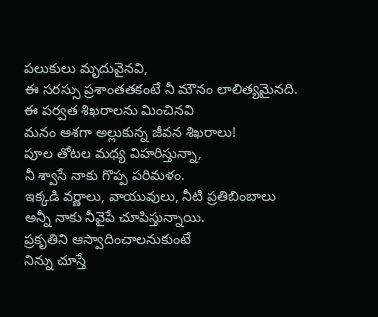పలుకులు మృదువైనవి,
ఈ సరస్సు ప్రశాంతతకంటే నీ మౌనం లాలిత్యమైనది.
ఈ పర్వత శిఖరాలను మించినవి
మనం ఆశగా అల్లుకున్న జీవన శిఖరాలు!
పూల తోటల మధ్య విహరిస్తున్నా,
నీ శ్వాసే నాకు గొప్ప పరిమళం.
ఇక్కడి వర్ణాలు, వాయువులు, నీటి ప్రతిబింబాలు
అన్నీ నాకు నీవైపే చూపిస్తున్నాయి.
ప్రకృతిని ఆస్వాదించాలనుకుంటే
నిన్ను చూస్తే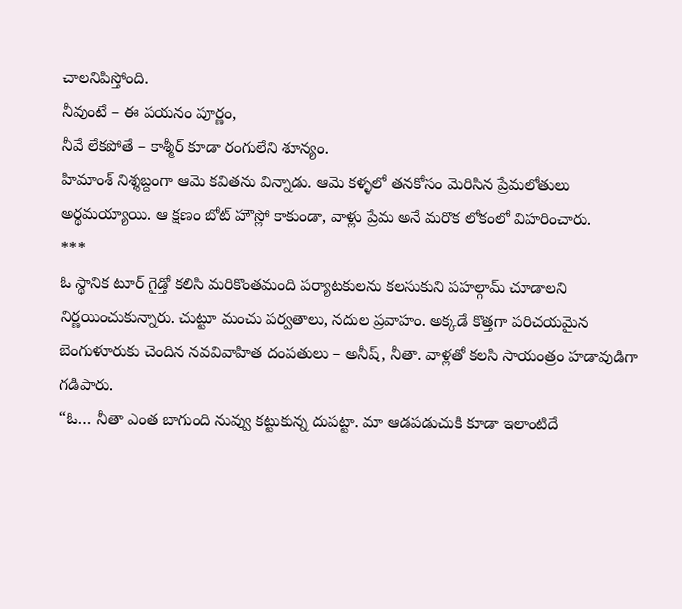చాలనిపిస్తోంది.
నీవుంటే – ఈ పయనం పూర్ణం,
నీవే లేకపోతే – కాశ్మీర్ కూడా రంగులేని శూన్యం.
హిమాంశ్ నిశ్శబ్దంగా ఆమె కవితను విన్నాడు. ఆమె కళ్ళలో తనకోసం మెరిసిన ప్రేమలోతులు అర్థమయ్యాయి. ఆ క్షణం బోట్ హౌస్లో కాకుండా, వాళ్లు ప్రేమ అనే మరొక లోకంలో విహరించారు.
***
ఓ స్థానిక టూర్ గైడ్తో కలిసి మరికొంతమంది పర్యాటకులను కలసుకుని పహల్గామ్ చూడాలని నిర్ణయించుకున్నారు. చుట్టూ మంచు పర్వతాలు, నదుల ప్రవాహం. అక్కడే కొత్తగా పరిచయమైన బెంగుళూరుకు చెందిన నవవివాహిత దంపతులు – అనీష్, నీతా. వాళ్లతో కలసి సాయంత్రం హడావుడిగా గడిపారు.
“ఓ… నీతా ఎంత బాగుంది నువ్వు కట్టుకున్న దుపట్టా. మా ఆడపడుచుకి కూడా ఇలాంటిదే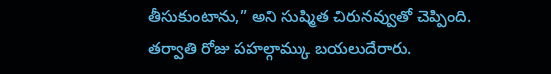తీసుకుంటాను,” అని సుష్మిత చిరునవ్వుతో చెప్పింది.
తర్వాతి రోజు పహల్గామ్కు బయలుదేరారు.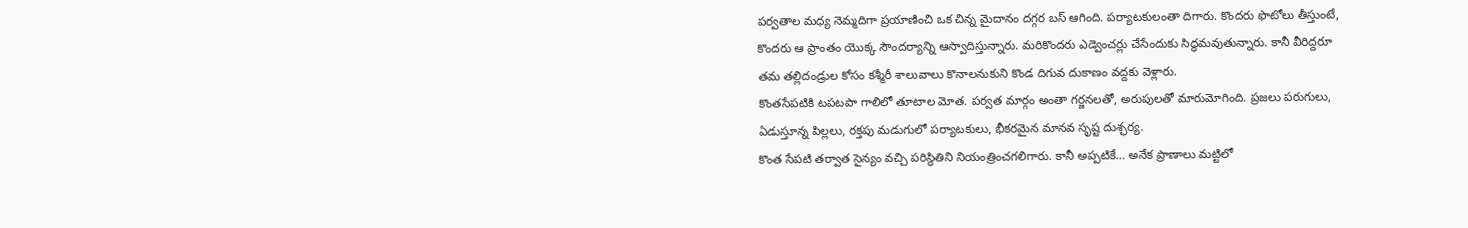పర్వతాల మధ్య నెమ్మదిగా ప్రయాణించి ఒక చిన్న మైదానం దగ్గర బస్ ఆగింది. పర్యాటకులంతా దిగారు. కొందరు ఫొటోలు తీస్తుంటే, కొందరు ఆ ప్రాంతం యొక్క సౌందర్యాన్ని ఆస్వాదిస్తున్నారు. మరికొందరు ఎడ్వెంచర్లు చేసేందుకు సిద్ధమవుతున్నారు. కానీ వీరిద్దరూ తమ తల్లిదండ్రుల కోసం కశ్మీరీ శాలువాలు కొనాలనుకుని కొండ దిగువ దుకాణం వద్దకు వెళ్లారు.
కొంతసేపటికి టపటపా గాలిలో తూటాల మోత. పర్వత మార్గం అంతా గర్జనలతో, అరుపులతో మారుమోగింది. ప్రజలు పరుగులు, ఏడుస్తూన్న పిల్లలు, రక్తపు మడుగులో పర్యాటకులు, భీకరమైన మానవ సృష్ట దుశ్ఛర్య.
కొంత సేపటి తర్వాత సైన్యం వచ్చి పరిస్థితిని నియంత్రించగలిగారు. కానీ అప్పటికే… అనేక ప్రాణాలు మట్టిలో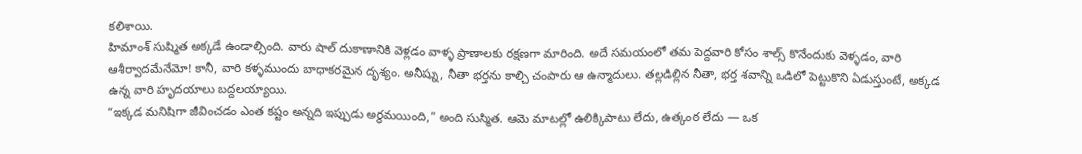కలిశాయి.
హిమాంశ్ సుష్మిత అక్కడే ఉండాల్సింది. వారు షాల్ దుకాణానికి వెళ్లడం వాళ్ళ ప్రాణాలకు రక్షణగా మారింది. అదే సమయంలో తమ పెద్దవారి కోసం శాల్స్ కొనేందుకు వెళ్ళడం, వారి ఆశీర్వాదమేనేమో! కానీ, వారి కళ్ళముందు బాధాకరమైన దృశ్యం. అనీష్ను, నీతా భర్తను కాల్చి చంపారు ఆ ఉన్మాదులు. తల్లడిల్లిన నీతా, భర్త శవాన్ని ఒడిలో పెట్టుకొని ఏడుస్తుంటే, అక్కడ ఉన్న వారి హృదయాలు బద్దలయ్యాయి.
“ఇక్కడ మనిషిగా జీవించడం ఎంత కష్టం అన్నది ఇప్పుడు అర్థమయింది,” అంది సుస్మిత. ఆమె మాటల్లో ఉలిక్కిపాటు లేదు, ఉత్కంఠ లేదు — ఒక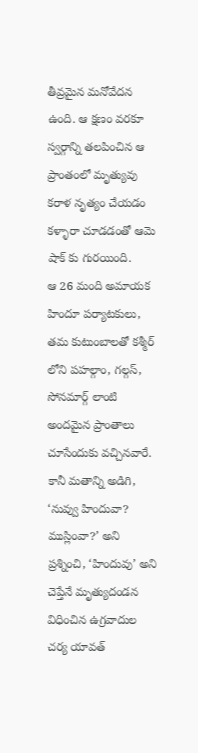తీవ్రమైన మనోవేదన ఉంది. ఆ క్షణం వరకూ స్వర్గాన్ని తలపించిన ఆ ప్రాంతంలో మృత్యువు కరాళ నృత్యం చేయడం కళ్ళారా చూడడంతో ఆమె షాక్ కు గురయింది.
ఆ 26 మంది అమాయక హిందూ పర్యాటకులు, తమ కుటుంబాలతో కశ్మీర్ లోని పహల్గాం, గల్గస్, సోనమార్గ్ లాంటి అందమైన ప్రాంతాలు చూసేందుకు వచ్చినవారే. కానీ మతాన్ని అడిగి, ‘నువ్వు హిందువా? ముస్లింవా?’ అని ప్రశ్నించి, ‘హిందువు’ అని చెప్తేనే మృత్యుదండన విధించిన ఉగ్రవాదుల చర్య యావత్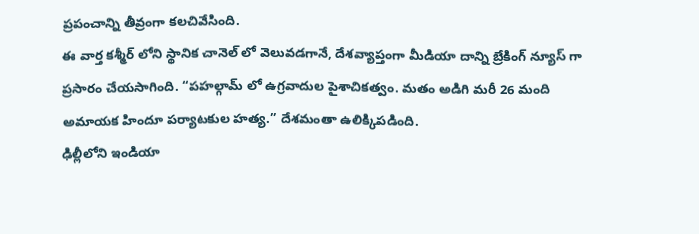ప్రపంచాన్ని తీవ్రంగా కలచివేసింది.
ఈ వార్త కశ్మీర్ లోని స్థానిక చానెల్ లో వెలువడగానే, దేశవ్యాప్తంగా మీడియా దాన్ని బ్రేకింగ్ న్యూస్ గా ప్రసారం చేయసాగింది. “పహల్గామ్ లో ఉగ్రవాదుల పైశాచికత్వం. మతం అడిగి మరీ 26 మంది అమాయక హిందూ పర్యాటకుల హత్య.” దేశమంతా ఉలిక్కిపడింది.
ఢిల్లీలోని ఇండియా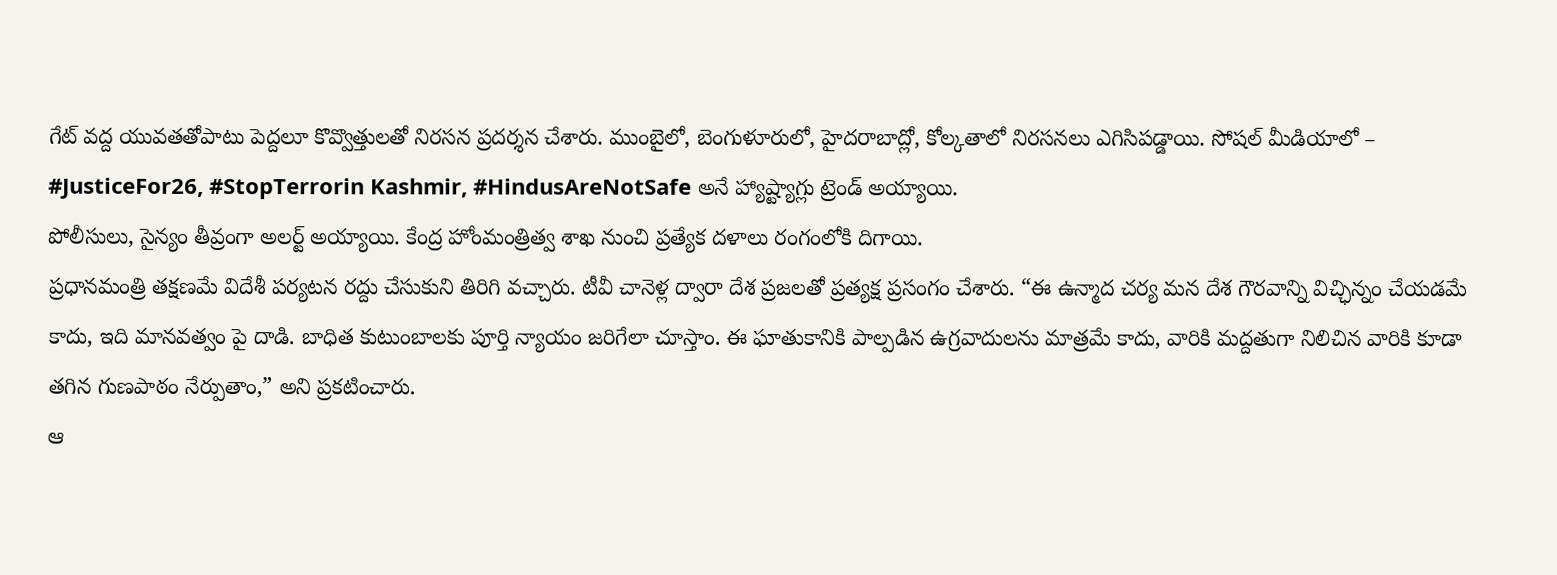గేట్ వద్ద యువతతోపాటు పెద్దలూ కొవ్వొత్తులతో నిరసన ప్రదర్శన చేశారు. ముంబైలో, బెంగుళూరులో, హైదరాబాద్లో, కోల్కతాలో నిరసనలు ఎగిసిపడ్డాయి. సోషల్ మీడియాలో –
#JusticeFor26, #StopTerrorin Kashmir, #HindusAreNotSafe అనే హ్యాష్ట్యాగ్లు ట్రెండ్ అయ్యాయి.
పోలీసులు, సైన్యం తీవ్రంగా అలర్ట్ అయ్యాయి. కేంద్ర హోంమంత్రిత్వ శాఖ నుంచి ప్రత్యేక దళాలు రంగంలోకి దిగాయి.
ప్రధానమంత్రి తక్షణమే విదేశీ పర్యటన రద్దు చేసుకుని తిరిగి వచ్చారు. టీవీ చానెళ్ల ద్వారా దేశ ప్రజలతో ప్రత్యక్ష ప్రసంగం చేశారు. “ఈ ఉన్మాద చర్య మన దేశ గౌరవాన్ని విచ్ఛిన్నం చేయడమే కాదు, ఇది మానవత్వం పై దాడి. బాధిత కుటుంబాలకు పూర్తి న్యాయం జరిగేలా చూస్తాం. ఈ ఘాతుకానికి పాల్పడిన ఉగ్రవాదులను మాత్రమే కాదు, వారికి మద్దతుగా నిలిచిన వారికి కూడా తగిన గుణపాఠం నేర్పుతాం,” అని ప్రకటించారు.
ఆ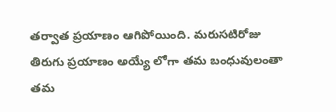తర్వాత ప్రయాణం ఆగిపోయింది. మరుసటిరోజు తిరుగు ప్రయాణం అయ్యే లోగా తమ బంధువులంతా తమ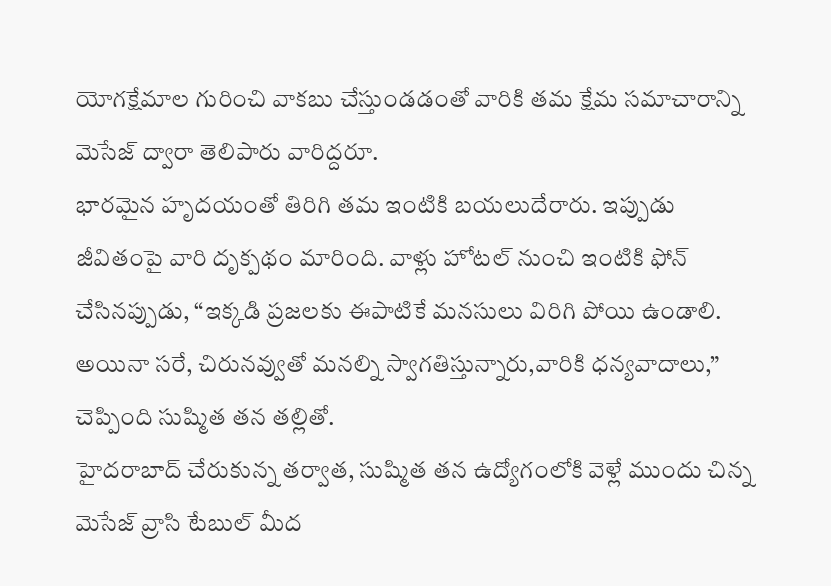యోగక్షేమాల గురించి వాకబు చేస్తుండడంతో వారికి తమ క్షేమ సమాచారాన్ని మెసేజ్ ద్వారా తెలిపారు వారిద్దరూ.
భారమైన హృదయంతో తిరిగి తమ ఇంటికి బయలుదేరారు. ఇప్పుడు జీవితంపై వారి దృక్పథం మారింది. వాళ్లు హోటల్ నుంచి ఇంటికి ఫోన్ చేసినప్పుడు, “ఇక్కడి ప్రజలకు ఈపాటికే మనసులు విరిగి పోయి ఉండాలి. అయినా సరే, చిరునవ్వుతో మనల్ని స్వాగతిస్తున్నారు,వారికి ధన్యవాదాలు,” చెప్పింది సుష్మిత తన తల్లితో.
హైదరాబాద్ చేరుకున్న తర్వాత, సుష్మిత తన ఉద్యోగంలోకి వెళ్లే ముందు చిన్న మెసేజ్ వ్రాసి టేబుల్ మీద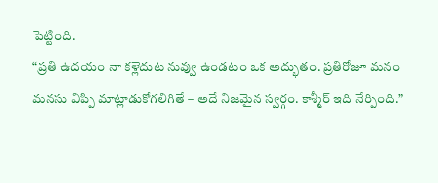పెట్టింది.
“ప్రతి ఉదయం నా కళ్లెదుట నువ్వు ఉండటం ఒక అద్భుతం. ప్రతిరోజూ మనం మనసు విప్పి మాట్లాడుకోగలిగితే – అదే నిజమైన స్వర్గం. కాశ్మీర్ ఇది నేర్పింది.”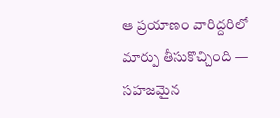ఆ ప్రయాణం వారిద్దరిలో మార్పు తీసుకొచ్చింది — సహజమైన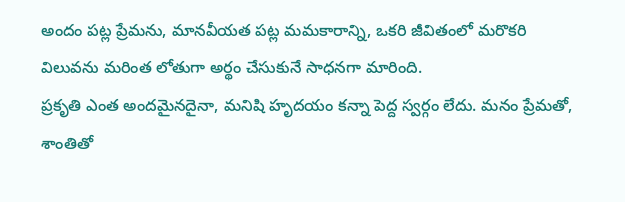అందం పట్ల ప్రేమను, మానవీయత పట్ల మమకారాన్ని, ఒకరి జీవితంలో మరొకరి విలువను మరింత లోతుగా అర్థం చేసుకునే సాధనగా మారింది.
ప్రకృతి ఎంత అందమైనదైనా, మనిషి హృదయం కన్నా పెద్ద స్వర్గం లేదు. మనం ప్రేమతో, శాంతితో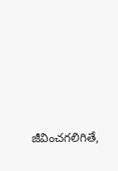జీవించగలిగితే,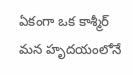ఏకంగా ఒక కాశ్మీర్ మన హృదయంలోనే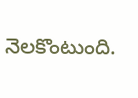నెలకొంటుంది.